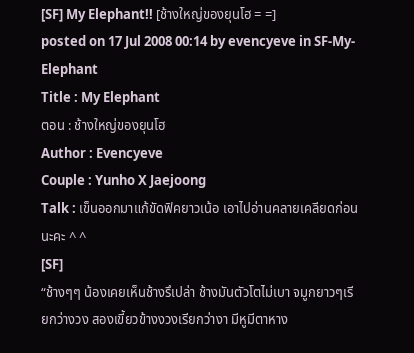[SF] My Elephant!! [ช้างใหญ่ของยุนโฮ = =]
posted on 17 Jul 2008 00:14 by evencyeve in SF-My-Elephant
Title : My Elephant
ตอน : ช้างใหญ่ของยุนโฮ
Author : Evencyeve
Couple : Yunho X Jaejoong
Talk : เข็นออกมาแก้ขัดฟิคยาวเน้อ เอาไปอ่านคลายเคลียดก่อนนะคะ ^ ^
[SF]
“ช้างๆๆ น้องเคยเห็นช้างรึเปล่า ช้างมันตัวโตไม่เบา จมูกยาวๆเรียกว่างวง สองเขี้ยวข้างงวงเรียกว่างา มีหูมีตาหาง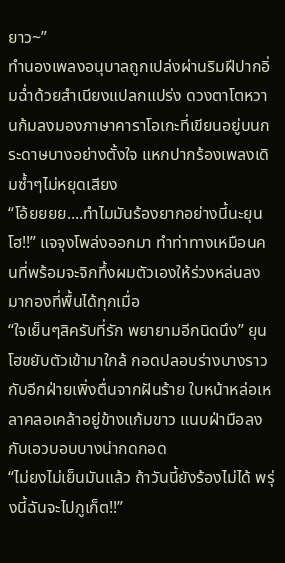ยาว~”
ทำนองเพลงอนุบาลถูกเปล่งผ่านริมฝีปากอิ่มฉ่ำด้วยสำเนียงแปลกแปร่ง ดวงตาโตหวานก้มลงมองภาษาคาราโอเกะที่เขียนอยู่บนกระดาษบางอย่างตั้งใจ แหกปากร้องเพลงเดิมซ้ำๆไม่หยุดเสียง
“โอ้ยยยย....ทำไมมันร้องยากอย่างนี้นะยุนโฮ!!” แจจุงโพล่งออกมา ทำท่าทางเหมือนคนที่พร้อมจะจิกทึ้งผมตัวเองให้ร่วงหล่นลงมากองที่พื้นได้ทุกเมื่อ
“ใจเย็นๆสิครับที่รัก พยายามอีกนิดนึง” ยุนโฮขยับตัวเข้ามาใกล้ กอดปลอบร่างบางราวกับอีกฝ่ายเพิ่งตื่นจากฝันร้าย ใบหน้าหล่อเหลาคลอเคล้าอยู่ข้างแก้มขาว แนบฝ่ามือลงกับเอวบอบบางน่ากดกอด
“ไม่ยงไม่เย็นมันแล้ว ถ้าวันนี้ยังร้องไม่ได้ พรุ่งนี้ฉันจะไปภูเก็ต!!”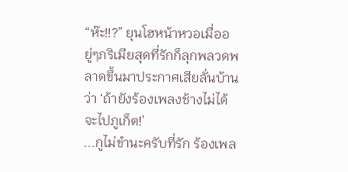“ห๊ะ!!?” ยุนโฮหน้าหวอเมื่ออยู่ๆภริเมียสุดที่รักก็ลุกพลวดพลาดขึ้นมาประกาศเสียลั่นบ้านว่า ‘ถ้ายังร้องเพลงช้างไม่ได้ จะไปภูเก็ต!’
...กูไม่ขำนะครับที่รัก ร้องเพล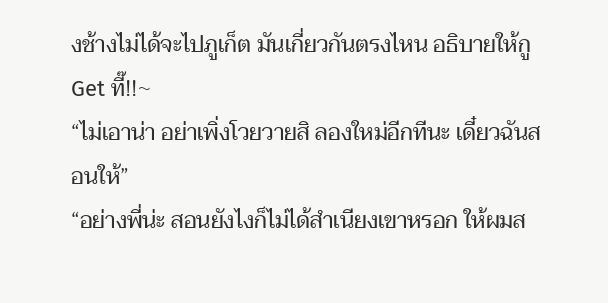งช้างไม่ได้จะไปภูเก็ต มันเกี่ยวกันตรงไหน อธิบายให้กู Get ที๊!!~
“ไม่เอาน่า อย่าเพิ่งโวยวายสิ ลองใหม่อีกทีนะ เดี๋ยวฉันสอนให้”
“อย่างพี่น่ะ สอนยังไงก็ไม่ได้สำเนียงเขาหรอก ให้ผมส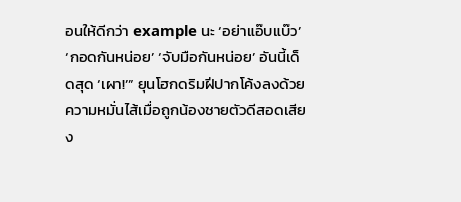อนให้ดีกว่า example นะ ‘อย่าแอ๊บแบ๊ว’ ‘กอดกันหน่อย’ ‘จับมือกันหน่อย’ อันนี้เด็ดสุด ‘เผา!’” ยุนโฮกดริมฝีปากโค้งลงด้วยความหมั่นไส้เมื่อถูกน้องชายตัวดีสอดเสียง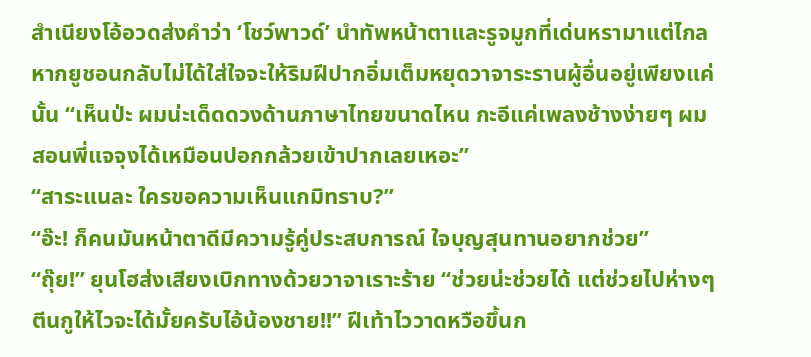สำเนียงโอ้อวดส่งคำว่า ‘โชว์พาวด์’ นำทัพหน้าตาและรูจมูกที่เด่นหรามาแต่ไกล หากยูชอนกลับไม่ได้ใส่ใจจะให้ริมฝีปากอิ่มเต็มหยุดวาจาระรานผู้อื่นอยู่เพียงแค่นั้น “เห็นป่ะ ผมน่ะเด็ดดวงด้านภาษาไทยขนาดไหน กะอีแค่เพลงช้างง่ายๆ ผมสอนพี่แจจุงได้เหมือนปอกกล้วยเข้าปากเลยเหอะ”
“สาระแนละ ใครขอความเห็นแกมิทราบ?”
“อ๊ะ! ก็คนมันหน้าตาดีมีความรู้คู่ประสบการณ์ ใจบุญสุนทานอยากช่วย”
“ถุ๊ย!” ยุนโฮส่งเสียงเบิกทางด้วยวาจาเราะร้าย “ช่วยน่ะช่วยได้ แต่ช่วยไปห่างๆตีนกูให้ไวจะได้มั้ยครับไอ้น้องชาย!!” ฝีเท้าไววาดหวือขึ้นก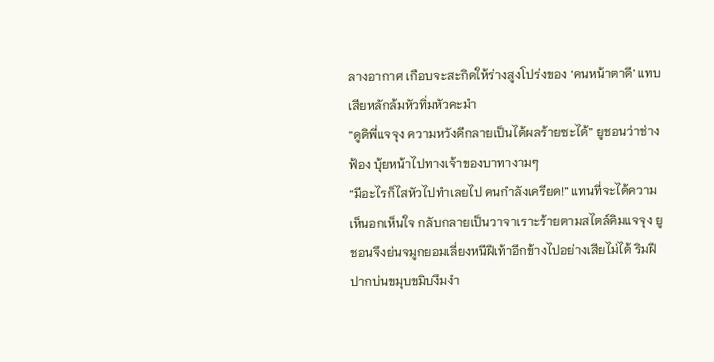ลางอากาศ เกือบจะสะกิดให้ร่างสูงโปร่งของ ‘คนหน้าตาดี’ แทบเสียหลักล้มหัวทิ่มหัวคะมำ
“ดูดิพี่แจจุง ความหวังดีกลายเป็นได้ผลร้ายซะได้” ยูชอนว่าช่างฟ้อง บุ้ยหน้าไปทางเจ้าของบาทางามๆ
“มีอะไรก็ไสหัวไปทำเลยไป คนกำลังเครียด!” แทนที่จะได้ความเห็นอกเห็นใจ กลับกลายเป็นวาจาเราะร้ายตามสไตล์คิมแจจุง ยูชอนจึงย่นจมูกยอมเลี่ยงหนีฝีเท้าอีกข้างไปอย่างเสียไม่ได้ ริมฝีปากบ่นขมุบขมิบงึมงำ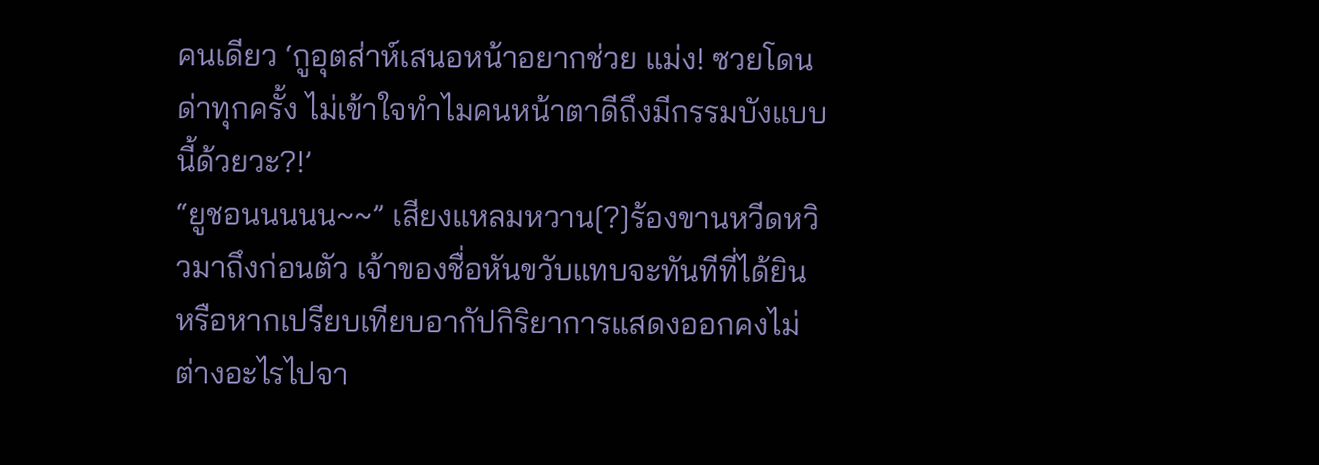คนเดียว ‘กูอุตส่าห์เสนอหน้าอยากช่วย แม่ง! ซวยโดนด่าทุกครั้ง ไม่เข้าใจทำไมคนหน้าตาดีถึงมีกรรมบังแบบนี้ด้วยวะ?!’
“ยูชอนนนนน~~” เสียงแหลมหวาน[?]ร้องขานหวีดหวิวมาถึงก่อนตัว เจ้าของชื่อหันขวับแทบจะทันทีที่ได้ยิน หรือหากเปรียบเทียบอากัปกิริยาการแสดงออกคงไม่ต่างอะไรไปจา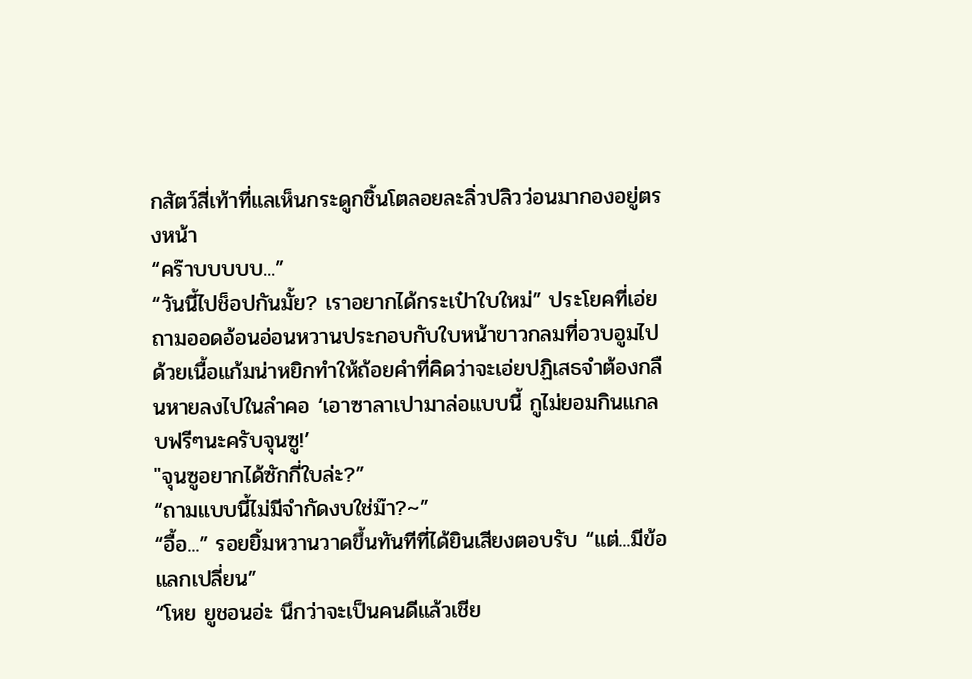กสัตว์สี่เท้าที่แลเห็นกระดูกชิ้นโตลอยละลิ่วปลิวว่อนมากองอยู่ตรงหน้า
“คร๊าบบบบบ...”
“วันนี้ไปช็อปกันมั้ย? เราอยากได้กระเป๋าใบใหม่” ประโยคที่เอ่ยถามออดอ้อนอ่อนหวานประกอบกับใบหน้าขาวกลมที่อวบอูมไปด้วยเนื้อแก้มน่าหยิกทำให้ถ้อยคำที่คิดว่าจะเอ่ยปฏิเสธจำต้องกลืนหายลงไปในลำคอ ‘เอาซาลาเปามาล่อแบบนี้ กูไม่ยอมกินแกลบฟรีๆนะครับจุนซู!’
"จุนซูอยากได้ซักกี่ใบล่ะ?”
“ถามแบบนี้ไม่มีจำกัดงบใช่ม๊า?~”
“อื้อ...” รอยยิ้มหวานวาดขึ้นทันทีที่ได้ยินเสียงตอบรับ “แต่...มีข้อแลกเปลี่ยน”
“โหย ยูชอนอ่ะ นึกว่าจะเป็นคนดีแล้วเชีย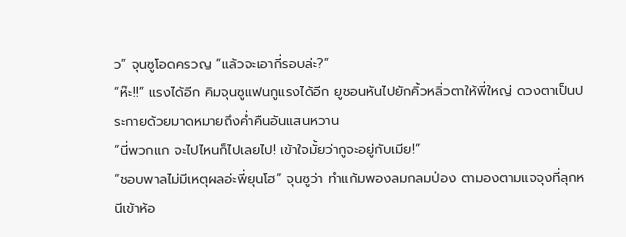ว” จุนซูโอดครวญ “แล้วจะเอากี่รอบล่ะ?”
“ห๊ะ!!” แรงได้อีก คิมจุนซูแฟนกูแรงได้อีก ยูชอนหันไปยักคิ้วหลิ่วตาให้พี่ใหญ่ ดวงตาเป็นประกายด้วยมาดหมายถึงค่ำคืนอันแสนหวาน
“นี่พวกแก จะไปไหนก็ไปเลยไป! เข้าใจมั้ยว่ากูจะอยู่กับเมีย!”
“ชอบพาลไม่มีเหตุผลอ่ะพี่ยุนโฮ” จุนซูว่า ทำแก้มพองลมกลมป่อง ตามองตามแจจุงที่ลุกหนีเข้าห้อ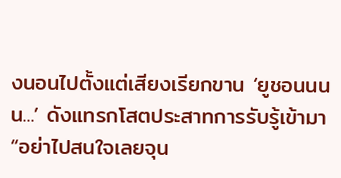งนอนไปตั้งแต่เสียงเรียกขาน ‘ยูชอนนนน...’ ดังแทรกโสตประสาทการรับรู้เข้ามา
“อย่าไปสนใจเลยจุน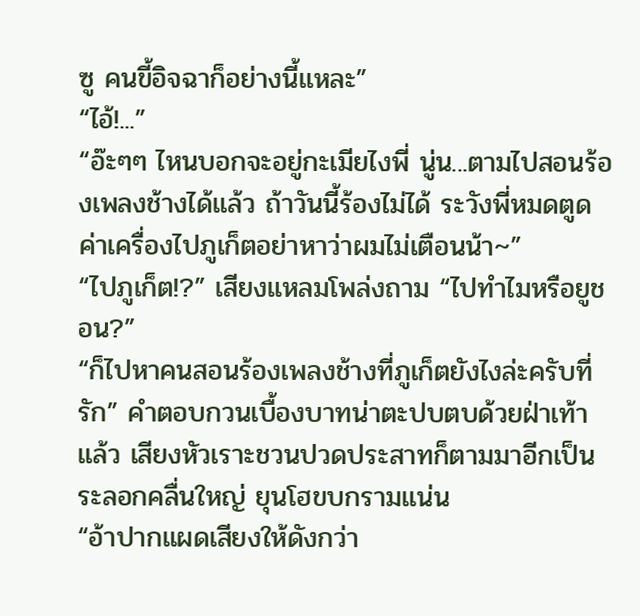ซู คนขี้อิจฉาก็อย่างนี้แหละ”
“ไอ้!...”
“อ๊ะๆๆ ไหนบอกจะอยู่กะเมียไงพี่ นู่น...ตามไปสอนร้องเพลงช้างได้แล้ว ถ้าวันนี้ร้องไม่ได้ ระวังพี่หมดตูดค่าเครื่องไปภูเก็ตอย่าหาว่าผมไม่เตือนน้า~”
“ไปภูเก็ต!?” เสียงแหลมโพล่งถาม “ไปทำไมหรือยูชอน?”
“ก็ไปหาคนสอนร้องเพลงช้างที่ภูเก็ตยังไงล่ะครับที่รัก” คำตอบกวนเบื้องบาทน่าตะปบตบด้วยฝ่าเท้าแล้ว เสียงหัวเราะชวนปวดประสาทก็ตามมาอีกเป็นระลอกคลื่นใหญ่ ยุนโฮขบกรามแน่น
“อ้าปากแผดเสียงให้ดังกว่า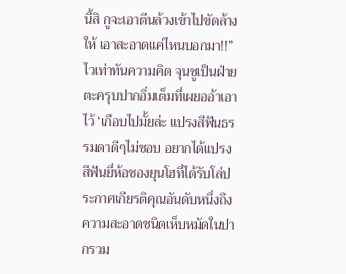นี้สิ กูจะเอาตีนล้วงเข้าไปขัดล้างให้ เอาสะอาดแค่ไหนบอกมา!!”
ไวเท่าทันความคิด จุนซูเป็นฝ่ายตะครุบปากอิ่มเต็มที่เผยออ้าเอาไว้ ‘เกือบไปมั้ยล่ะ แปรงสีฟันธรรมดาดีๆไม่ชอบ อยากได้แปรงสีฟันยี่ห้อชองยุนโฮที่ได้รับโล่ประกาศเกียรติคุณอันดับหนึ่งถึงความสะอาดชนิดเห็บหมัดในปากรวม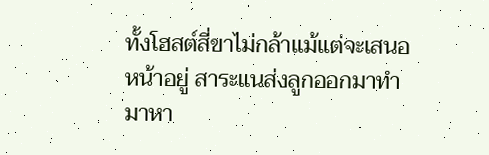ทั้งโฮสต์สี่ขาไม่กล้าแม้แต่จะเสนอหน้าอยู่ สาระแนส่งลูกออกมาทำมาหา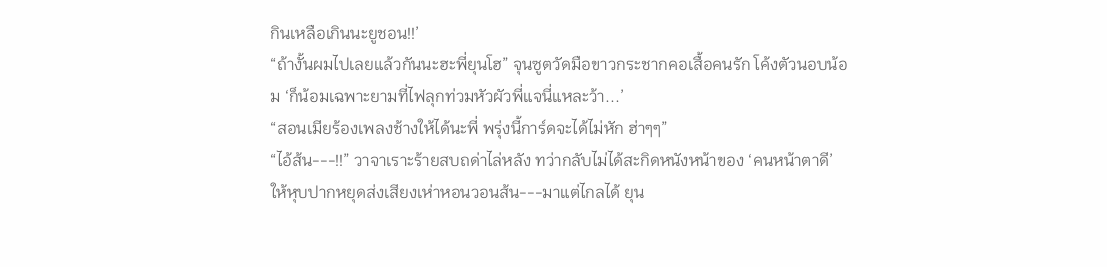กินเหลือเกินนะยูชอน!!’
“ถ้างั้นผมไปเลยแล้วกันนะฮะพี่ยุนโฮ” จุนซูตวัดมือขาวกระชากคอเสื้อคนรัก โค้งตัวนอบน้อม ‘ก็น้อมเฉพาะยามที่ไฟลุกท่วมหัวผัวพี่แจนี่แหละว้า...’
“สอนเมียร้องเพลงช้างให้ได้นะพี่ พรุ่งนี้การ์ดจะได้ไม่หัก ฮ่าๆๆ”
“ไอ้ส้น---!!” วาจาเราะร้ายสบถด่าไล่หลัง ทว่ากลับไม่ได้สะกิดหนังหน้าของ ‘คนหน้าตาดี’ ให้หุบปากหยุดส่งเสียงเห่าหอนวอนส้น---มาแต่ไกลได้ ยุน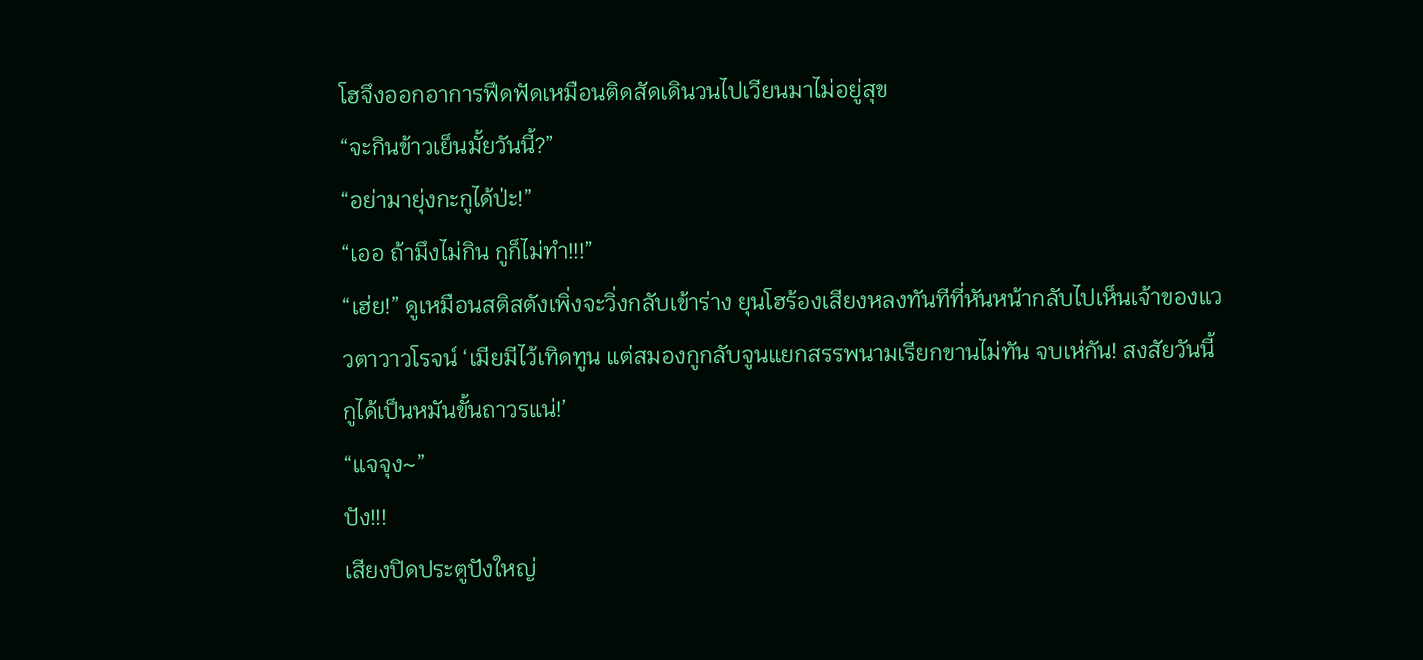โฮจึงออกอาการฟึดฟัดเหมือนติดสัดเดินวนไปเวียนมาไม่อยู่สุข
“จะกินข้าวเย็นมั้ยวันนี้?”
“อย่ามายุ่งกะกูได้ป่ะ!”
“เออ ถ้ามึงไม่กิน กูก็ไม่ทำ!!!”
“เฮ่ย!” ดูเหมือนสติสตังเพิ่งจะวิ่งกลับเข้าร่าง ยุนโฮร้องเสียงหลงทันทีที่หันหน้ากลับไปเห็นเจ้าของแววตาวาวโรจน์ ‘เมียมีไว้เทิดทูน แต่สมองกูกลับจูนแยกสรรพนามเรียกขานไม่ทัน จบเห่กัน! สงสัยวันนี้กูได้เป็นหมันขั้นถาวรแน่!’
“แจจุง~”
ปัง!!!
เสียงปิดประตูปังใหญ่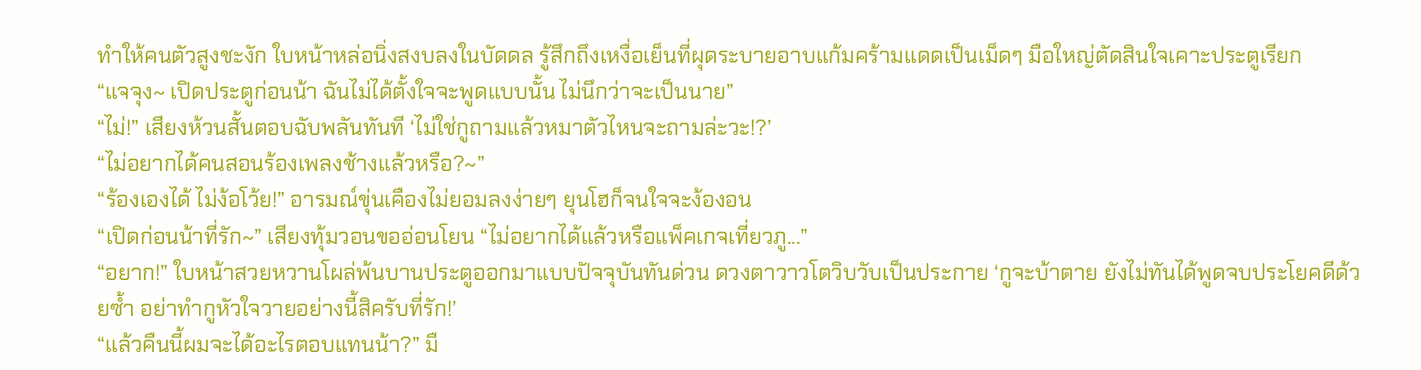ทำให้คนตัวสูงชะงัก ใบหน้าหล่อนิ่งสงบลงในบัดดล รู้สึกถึงเหงื่อเย็นที่ผุดระบายอาบแก้มคร้ามแดดเป็นเม็ดๆ มือใหญ่ตัดสินใจเคาะประตูเรียก
“แจจุง~ เปิดประตูก่อนน้า ฉันไม่ได้ตั้งใจจะพูดแบบนั้น ไม่นึกว่าจะเป็นนาย”
“ไม่!” เสียงห้วนสั้นตอบฉับพลันทันที ‘ไม่ใช่กูถามแล้วหมาตัวไหนจะถามล่ะวะ!?’
“ไม่อยากได้คนสอนร้องเพลงช้างแล้วหรือ?~”
“ร้องเองได้ ไม่ง้อโว้ย!” อารมณ์ขุ่นเคืองไม่ยอมลงง่ายๆ ยุนโฮก็จนใจจะง้องอน
“เปิดก่อนน้าที่รัก~” เสียงทุ้มวอนขออ่อนโยน “ไม่อยากได้แล้วหรือแพ็คเกจเที่ยวภู...”
“อยาก!” ใบหน้าสวยหวานโผล่พ้นบานประตูออกมาแบบปัจจุบันทันด่วน ดวงตาวาวโตวิบวับเป็นประกาย ‘กูจะบ้าตาย ยังไม่ทันได้พูดจบประโยคดีด้วยซ้ำ อย่าทำกูหัวใจวายอย่างนี้สิครับที่รัก!’
“แล้วคืนนี้ผมจะได้อะไรตอบแทนน้า?” มื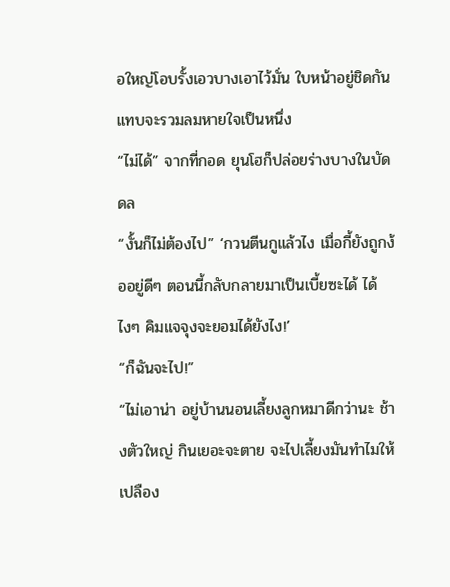อใหญ่โอบรั้งเอวบางเอาไว้มั่น ใบหน้าอยู่ชิดกันแทบจะรวมลมหายใจเป็นหนึ่ง
“ไม่ได้” จากที่กอด ยุนโฮก็ปล่อยร่างบางในบัดดล
“งั้นก็ไม่ต้องไป” ‘กวนตีนกูแล้วไง เมื่อกี้ยังถูกง้ออยู่ดีๆ ตอนนี้กลับกลายมาเป็นเบี้ยซะได้ ได้ไงๆ คิมแจจุงจะยอมได้ยังไง!’
“ก็ฉันจะไป!”
“ไม่เอาน่า อยู่บ้านนอนเลี้ยงลูกหมาดีกว่านะ ช้างตัวใหญ่ กินเยอะจะตาย จะไปเลี้ยงมันทำไมให้เปลือง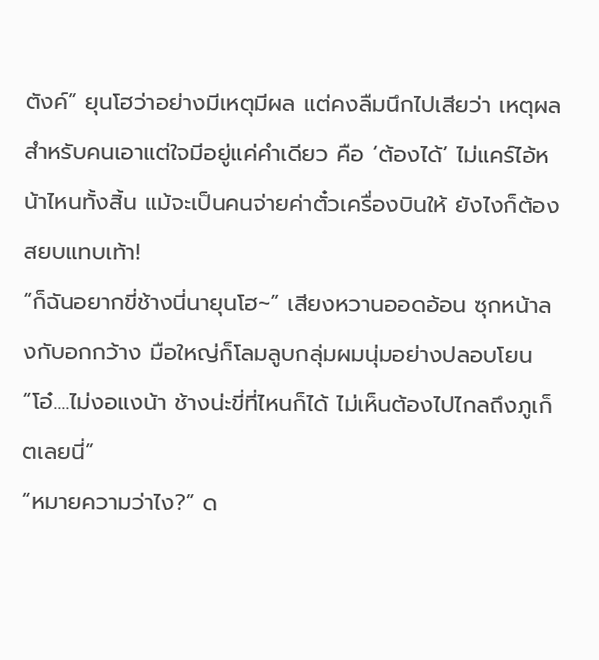ตังค์” ยุนโฮว่าอย่างมีเหตุมีผล แต่คงลืมนึกไปเสียว่า เหตุผลสำหรับคนเอาแต่ใจมีอยู่แค่คำเดียว คือ ‘ต้องได้’ ไม่แคร์ไอ้หน้าไหนทั้งสิ้น แม้จะเป็นคนจ่ายค่าตั๋วเครื่องบินให้ ยังไงก็ต้องสยบแทบเท้า!
“ก็ฉันอยากขี่ช้างนี่นายุนโฮ~” เสียงหวานออดอ้อน ซุกหน้าลงกับอกกว้าง มือใหญ่ก็โลมลูบกลุ่มผมนุ่มอย่างปลอบโยน
“โอ๋....ไม่งอแงน้า ช้างน่ะขี่ที่ไหนก็ได้ ไม่เห็นต้องไปไกลถึงภูเก็ตเลยนี่”
“หมายความว่าไง?” ด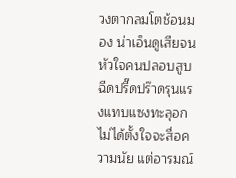วงตากลมโตช้อนมอง น่าเอ็นดูเสียจนหัวใจคนปลอบสูบฉีดปรี๊ดปร๊าดรุนแรงแทบแซงทะลุอก ไม่ได้ตั้งใจจะสื่อความนัย แต่อารมณ์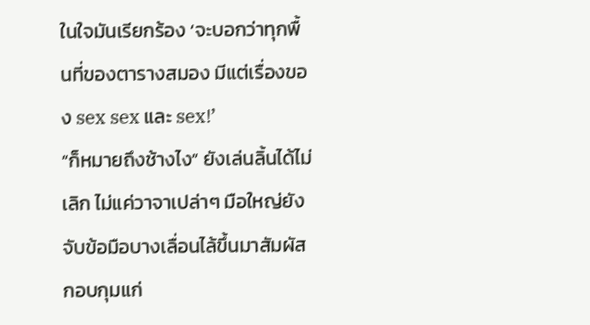ในใจมันเรียกร้อง ‘จะบอกว่าทุกพื้นที่ของตารางสมอง มีแต่เรื่องของ sex sex และ sex!’
“ก็หมายถึงช้างไง” ยังเล่นลิ้นได้ไม่เลิก ไม่แค่วาจาเปล่าๆ มือใหญ่ยังจับข้อมือบางเลื่อนไล้ขึ้นมาสัมผัสกอบกุมแก่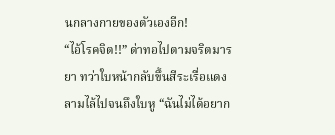นกลางกายของตัวเองอีก!
“ไอ้โรคจิต!!” ด่าทอไปตามจริตมารยา ทว่าใบหน้ากลับขึ้นสีระเรื่อแดงลามไล้ไปจนถึงใบหู “ฉันไม่ได้อยาก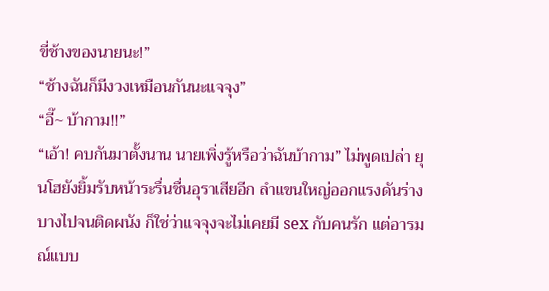ขี่ช้างของนายนะ!”
“ช้างฉันก็มีงวงเหมือนกันนะแจจุง”
“อี๊~ บ้ากาม!!”
“เอ้า! คบกันมาตั้งนาน นายเพิ่งรู้หรือว่าฉันบ้ากาม” ไม่พูดเปล่า ยุนโฮยังยิ้มรับหน้าระรื่นชื่นอุราเสียอีก ลำแขนใหญ่ออกแรงดันร่างบางไปจนติดผนัง ก็ใช่ว่าแจจุงจะไม่เคยมี sex กับคนรัก แต่อารมณ์แบบ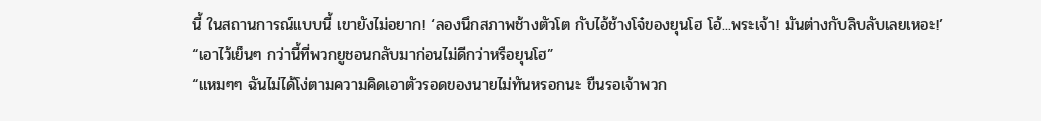นี้ ในสถานการณ์แบบนี้ เขายังไม่อยาก! ‘ลองนึกสภาพช้างตัวโต กับไอ้ช้างโจ๋ของยุนโฮ โอ้...พระเจ้า! มันต่างกับลิบลับเลยเหอะ!’
“เอาไว้เย็นๆ กว่านี้ที่พวกยูชอนกลับมาก่อนไม่ดีกว่าหรือยุนโฮ”
“แหมๆๆ ฉันไม่ได้โง่ตามความคิดเอาตัวรอดของนายไม่ทันหรอกนะ ขืนรอเจ้าพวก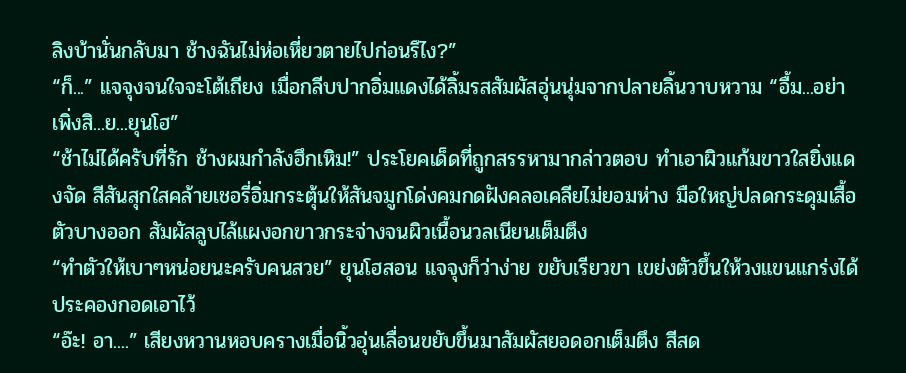ลิงบ้านั่นกลับมา ช้างฉันไม่ห่อเหี่ยวตายไปก่อนรึไง?”
“ก็...” แจจุงจนใจจะโต้เถียง เมื่อกลีบปากอิ่มแดงได้ลิ้มรสสัมผัสอุ่นนุ่มจากปลายลิ้นวาบหวาม “อื้ม...อย่าเพิ่งสิ...ย...ยุนโฮ”
“ช้าไม่ได้ครับที่รัก ช้างผมกำลังฮึกเหิม!” ประโยคเด็ดที่ถูกสรรหามากล่าวตอบ ทำเอาผิวแก้มขาวใสยิ่งแดงจัด สีสันสุกใสคล้ายเชอรี่อิ่มกระตุ้นให้สันจมูกโด่งคมกดฝังคลอเคลียไม่ยอมห่าง มือใหญ่ปลดกระดุมเสื้อตัวบางออก สัมผัสลูบไล้แผงอกขาวกระจ่างจนผิวเนื้อนวลเนียนเต็มตึง
“ทำตัวให้เบาๆหน่อยนะครับคนสวย” ยุนโฮสอน แจจุงก็ว่าง่าย ขยับเรียวขา เขย่งตัวขึ้นให้วงแขนแกร่งได้ประคองกอดเอาไว้
“อ๊ะ! อา....” เสียงหวานหอบครางเมื่อนิ้วอุ่นเลื่อนขยับขึ้นมาสัมผัสยอดอกเต็มตึง สีสด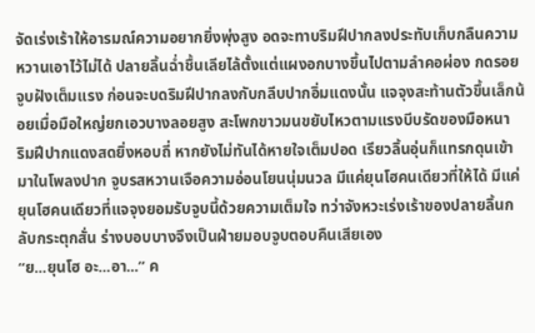จัดเร่งเร้าให้อารมณ์ความอยากยิ่งพุ่งสูง อดจะทาบริมฝีปากลงประทับเก็บกลืนความหวานเอาไว้ไม่ได้ ปลายลิ้นฉ่ำชื้นเลียไล้ตั้งแต่แผงอกบางขึ้นไปตามลำคอผ่อง กดรอยจูบฝังเต็มแรง ก่อนจะบดริมฝีปากลงกับกลีบปากอิ่มแดงนั้น แจจุงสะท้านตัวขึ้นเล็กน้อยเมื่อมือใหญ่ยกเอวบางลอยสูง สะโพกขาวมนขยับไหวตามแรงบีบรัดของมือหนา
ริมฝีปากแดงสดยิ่งหอบถี่ หากยังไม่ทันได้หายใจเต็มปอด เรียวลิ้นอุ่นก็แทรกดุนเข้ามาในโพลงปาก จูบรสหวานเจือความอ่อนโยนนุ่มนวล มีแค่ยุนโฮคนเดียวที่ให้ได้ มีแค่ยุนโฮคนเดียวที่แจจุงยอมรับจูบนี้ด้วยความเต็มใจ ทว่าจังหวะเร่งเร้าของปลายลิ้นกลับกระตุกสั่น ร่างบอบบางจึงเป็นฝ่ายมอบจูบตอบคืนเสียเอง
“ย...ยุนโฮ อะ...อา...” ค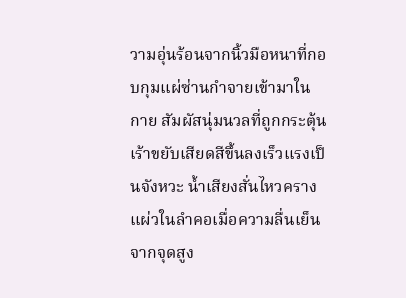วามอุ่นร้อนจากนิ้วมือหนาที่กอบกุมแผ่ซ่านกำจายเข้ามาในกาย สัมผัสนุ่มนวลที่ถูกกระตุ้นเร้าขยับเสียดสีขึ้นลงเร็วแรงเป็นจังหวะ น้ำเสียงสั่นไหวครางแผ่วในลำคอเมื่อความลื่นเย็นจากจุดสูง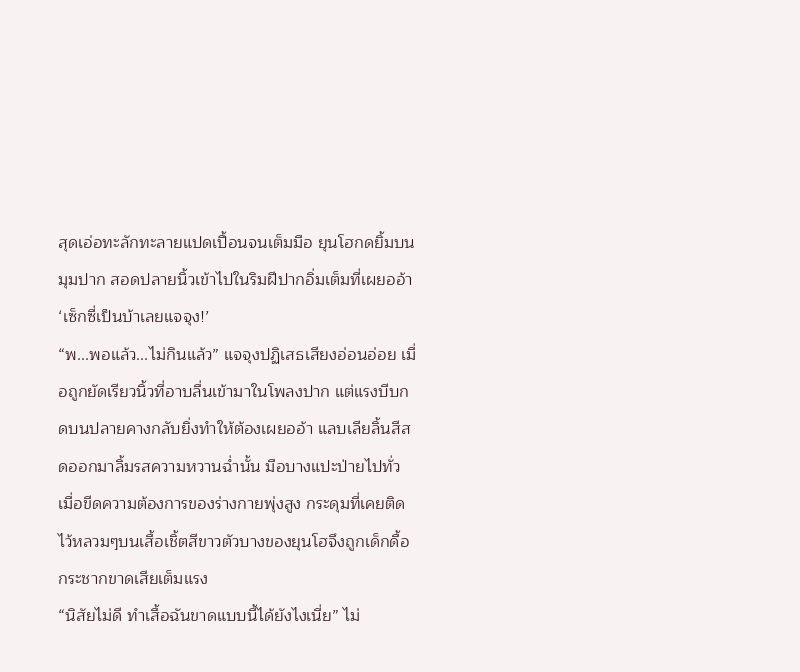สุดเอ่อทะลักทะลายแปดเปื้อนจนเต็มมือ ยุนโฮกดยิ้มบนมุมปาก สอดปลายนิ้วเข้าไปในริมฝีปากอิ่มเต็มที่เผยออ้า ‘เซ็กซี่เป็นบ้าเลยแจจุง!’
“พ...พอแล้ว...ไม่กินแล้ว” แจจุงปฏิเสธเสียงอ่อนอ่อย เมื่อถูกยัดเรียวนิ้วที่อาบลื่นเข้ามาในโพลงปาก แต่แรงบีบกดบนปลายคางกลับยิ่งทำให้ต้องเผยออ้า แลบเลียลิ้นสีสดออกมาลิ้มรสความหวานฉ่ำนั้น มือบางแปะป่ายไปทั่ว เมื่อขีดความต้องการของร่างกายพุ่งสูง กระดุมที่เคยติดไว้หลวมๆบนเสื้อเชิ้ตสีขาวตัวบางของยุนโฮจึงถูกเด็กดื้อกระชากขาดเสียเต็มแรง
“นิสัยไม่ดี ทำเสื้อฉันขาดแบบนี้ได้ยังไงเนี่ย” ไม่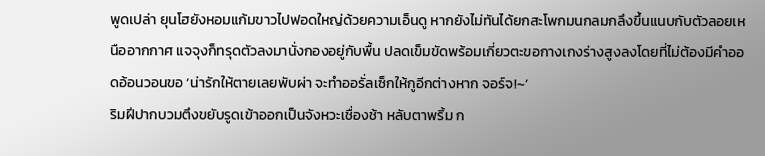พูดเปล่า ยุนโฮยังหอมแก้มขาวไปฟอดใหญ่ด้วยความเอ็นดู หากยังไม่ทันได้ยกสะโพกมนกลมกลึงขึ้นแนบกับตัวลอยเหนืออากกาศ แจจุงก็ทรุดตัวลงมานั่งกองอยู่กับพื้น ปลดเข็มขัดพร้อมเกี่ยวตะขอกางเกงร่างสูงลงโดยที่ไม่ต้องมีคำออดอ้อนวอนขอ ‘น่ารักให้ตายเลยพับผ่า จะทำออรั่ลเซ็กให้กูอีกต่างหาก จอร์จ!~’
ริมฝีปากบวมตึงขยับรูดเข้าออกเป็นจังหวะเชื่องช้า หลับตาพริ้ม ก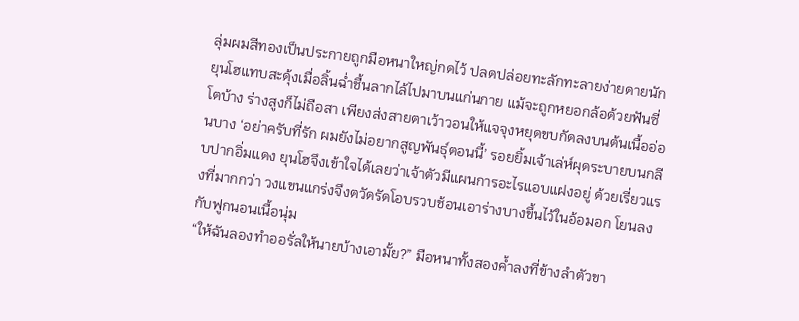ลุ่มผมสีทองเป็นประกายถูกมือหนาใหญ่กดไว้ ปลดปล่อยทะลักทะลายง่ายดายนัก ยุนโฮแทบสะดุ้งเมื่อลิ้นฉ่ำชื้นลากไล้ไปมาบนแก่นกาย แม้จะถูกหยอกล้อด้วยฟันซี่โตบ้าง ร่างสูงก็ไม่ถือสา เพียงส่งสายตาเว้าวอนให้แจจุงหยุดขบกัดลงบนต้นเนื้ออ่อนบาง ‘อย่าครับที่รัก ผมยังไม่อยากสูญพันธุ์ตอนนี้’ รอยยิ้มเจ้าเล่ห์ผุดระบายบนกลีบปากอิ่มแดง ยุนโฮจึงเข้าใจได้เลยว่าเจ้าตัวมีแผนการอะไรแอบแฝงอยู่ ด้วยเรี่ยวแรงที่มากกว่า วงแขนแกร่งจึงตวัดรัดโอบรวบช้อนเอาร่างบางขึ้นไว้ในอ้อมอก โยนลงกับฟูกนอนเนื้อนุ่ม
“ให้ฉันลองทำออรั่ลให้นายบ้างเอามั้ย?” มือหนาทั้งสองค้ำลงที่ข้างลำตัวขา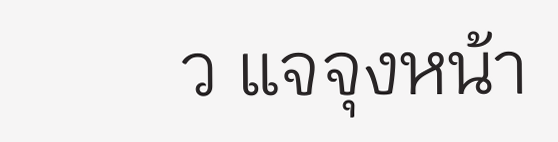ว แจจุงหน้า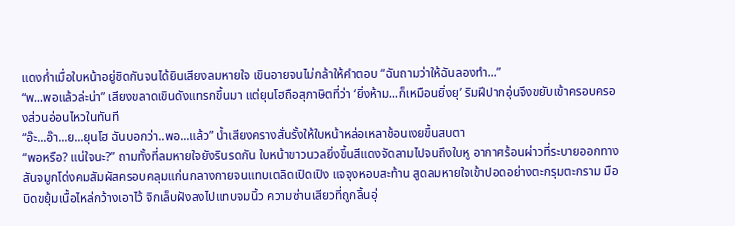แดงก่ำเมื่อใบหน้าอยู่ชิดกันจนได้ยินเสียงลมหายใจ เขินอายจนไม่กล้าให้คำตอบ “ฉันถามว่าให้ฉันลองทำ...”
“พ...พอแล้วล่ะน่า” เสียงขลาดเขินดังแทรกขึ้นมา แต่ยุนโฮถือสุภาษิตที่ว่า ‘ยิ่งห้าม...ก็เหมือนยิ่งยุ’ ริมฝีปากอุ่นจึงขยับเข้าครอบครองส่วนอ่อนไหวในทันที
“อ๊ะ...อ๊า...ย...ยุนโฮ ฉันบอกว่า..พอ...แล้ว” น้ำเสียงครางสั่นรั้งให้ใบหน้าหล่อเหลาช้อนเงยขึ้นสบตา
“พอหรือ? แน่ใจนะ?” ถามทั้งที่ลมหายใจยังรินรดกัน ใบหน้าขาวนวลยิ่งขึ้นสีแดงจัดลามไปจนถึงใบหู อากาศร้อนผ่าวที่ระบายออกทางสันจมูกโด่งคมสัมผัสครอบคลุมแก่นกลางกายจนแทบเตลิดเปิดเปิง แจจุงหอบสะท้าน สูดลมหายใจเข้าปอดอย่างตะกรุมตะกราม มือบิดขยุ้มเนื้อไหล่กว้างเอาไว้ จิกเล็บฝังลงไปแทบจมนิ้ว ความซ่านเสียวที่ถูกลิ้นอุ่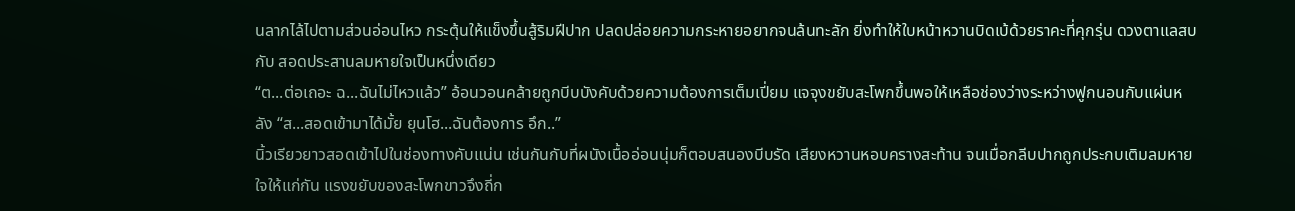นลากไล้ไปตามส่วนอ่อนไหว กระตุ้นให้แข็งขึ้นสู้ริมฝีปาก ปลดปล่อยความกระหายอยากจนล้นทะลัก ยิ่งทำให้ใบหน้าหวานบิดเบ้ด้วยราคะที่คุกรุ่น ดวงตาแลสบกับ สอดประสานลมหายใจเป็นหนึ่งเดียว
“ต...ต่อเถอะ ฉ...ฉันไม่ไหวแล้ว” อ้อนวอนคล้ายถูกบีบบังคับด้วยความต้องการเต็มเปี่ยม แจจุงขยับสะโพกขึ้นพอให้เหลือช่องว่างระหว่างฟูกนอนกับแผ่นหลัง “ส...สอดเข้ามาได้มั้ย ยุนโฮ...ฉันต้องการ อึก..”
นิ้วเรียวยาวสอดเข้าไปในช่องทางคับแน่น เช่นกันกับที่ผนังเนื้ออ่อนนุ่มก็ตอบสนองบีบรัด เสียงหวานหอบครางสะท้าน จนเมื่อกลีบปากถูกประกบเติมลมหายใจให้แก่กัน แรงขยับของสะโพกขาวจึงถี่ก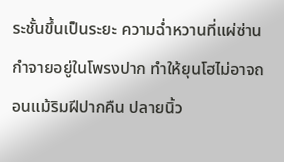ระชั้นขึ้นเป็นระยะ ความฉ่ำหวานที่แผ่ซ่านกำจายอยู่ในโพรงปาก ทำให้ยุนโฮไม่อาจถอนแม้ริมฝีปากคืน ปลายนิ้ว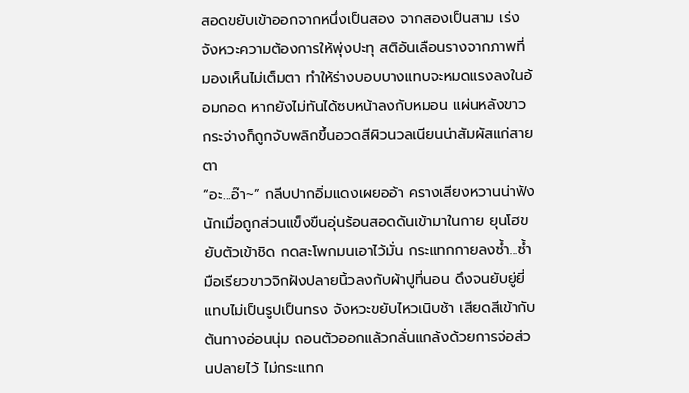สอดขยับเข้าออกจากหนึ่งเป็นสอง จากสองเป็นสาม เร่งจังหวะความต้องการให้พุ่งปะทุ สติอันเลือนรางจากภาพที่มองเห็นไม่เต็มตา ทำให้ร่างบอบบางแทบจะหมดแรงลงในอ้อมกอด หากยังไม่ทันได้ซบหน้าลงกับหมอน แผ่นหลังขาวกระจ่างก็ถูกจับพลิกขึ้นอวดสีผิวนวลเนียนน่าสัมผัสแก่สายตา
“อะ...อ๊า~” กลีบปากอิ่มแดงเผยออ้า ครางเสียงหวานน่าฟังนักเมื่อถูกส่วนแข็งขืนอุ่นร้อนสอดดันเข้ามาในกาย ยุนโฮขยับตัวเข้าชิด กดสะโพกมนเอาไว้มั่น กระแทกกายลงซ้ำ...ซ้ำ มือเรียวขาวจิกฝังปลายนิ้วลงกับผ้าปูที่นอน ดึงจนยับยู่ยี่แทบไม่เป็นรูปเป็นทรง จังหวะขยับไหวเนิบช้า เสียดสีเข้ากับต้นทางอ่อนนุ่ม ถอนตัวออกแล้วกลั่นแกล้งด้วยการจ่อส่วนปลายไว้ ไม่กระแทก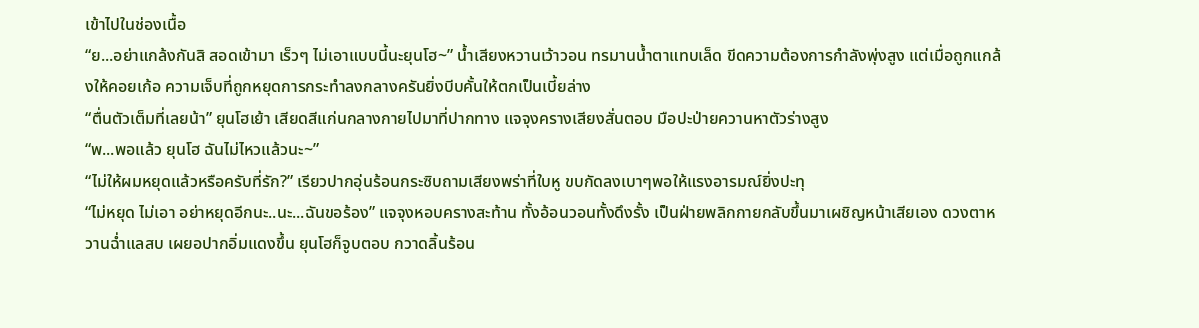เข้าไปในช่องเนื้อ
“ย...อย่าแกล้งกันสิ สอดเข้ามา เร็วๆ ไม่เอาแบบนี้นะยุนโฮ~” น้ำเสียงหวานเว้าวอน ทรมานน้ำตาแทบเล็ด ขีดความต้องการกำลังพุ่งสูง แต่เมื่อถูกแกล้งให้คอยเก้อ ความเจ็บที่ถูกหยุดการกระทำลงกลางครันยิ่งบีบคั้นให้ตกเป็นเบี้ยล่าง
“ตื่นตัวเต็มที่เลยน้า” ยุนโฮเย้า เสียดสีแก่นกลางกายไปมาที่ปากทาง แจจุงครางเสียงสั่นตอบ มือปะป่ายควานหาตัวร่างสูง
“พ...พอแล้ว ยุนโฮ ฉันไม่ไหวแล้วนะ~”
“ไม่ให้ผมหยุดแล้วหรือครับที่รัก?” เรียวปากอุ่นร้อนกระซิบถามเสียงพร่าที่ใบหู ขบกัดลงเบาๆพอให้แรงอารมณ์ยิ่งปะทุ
“ไม่หยุด ไม่เอา อย่าหยุดอีกนะ..นะ...ฉันขอร้อง” แจจุงหอบครางสะท้าน ทั้งอ้อนวอนทั้งดึงรั้ง เป็นฝ่ายพลิกกายกลับขึ้นมาเผชิญหน้าเสียเอง ดวงตาหวานฉ่ำแลสบ เผยอปากอิ่มแดงขึ้น ยุนโฮก็จูบตอบ กวาดลิ้นร้อน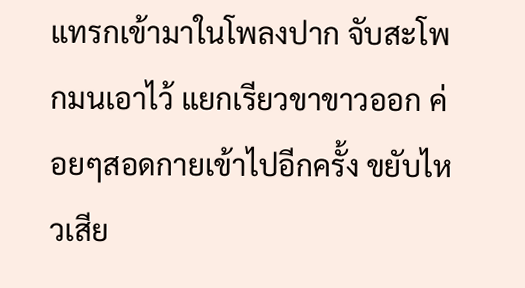แทรกเข้ามาในโพลงปาก จับสะโพกมนเอาไว้ แยกเรียวขาขาวออก ค่อยๆสอดกายเข้าไปอีกครั้ง ขยับไหวเสีย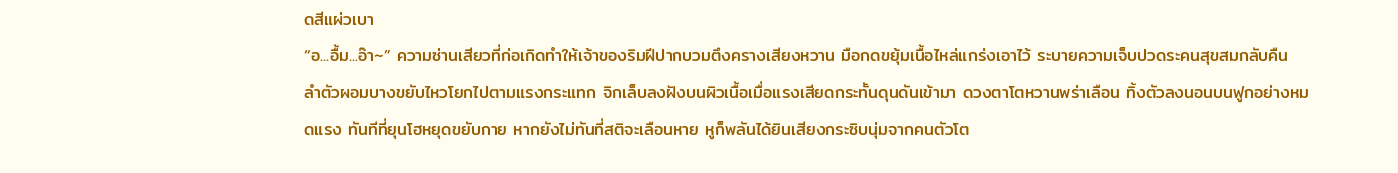ดสีแผ่วเบา
“อ...อื้ม...อ๊า~” ความซ่านเสียวที่ก่อเกิดทำให้เจ้าของริมฝีปากบวมตึงครางเสียงหวาน มือกดขยุ้มเนื้อไหล่แกร่งเอาไว้ ระบายความเจ็บปวดระคนสุขสมกลับคืน ลำตัวผอมบางขยับไหวโยกไปตามแรงกระแทก จิกเล็บลงฝังบนผิวเนื้อเมื่อแรงเสียดกระทั้นดุนดันเข้ามา ดวงตาโตหวานพร่าเลือน ทิ้งตัวลงนอนบนฟูกอย่างหมดแรง ทันทีที่ยุนโฮหยุดขยับกาย หากยังไม่ทันที่สติจะเลือนหาย หูก็พลันได้ยินเสียงกระซิบนุ่มจากคนตัวโต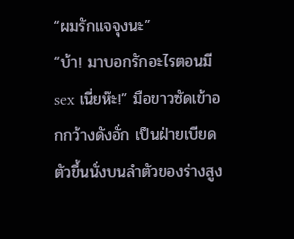“ผมรักแจจุงนะ”
“บ้า! มาบอกรักอะไรตอนมี sex เนี่ยห๊ะ!” มือขาวซัดเข้าอกกว้างดังอั่ก เป็นฝ่ายเบียดตัวขึ้นนั่งบนลำตัวของร่างสูง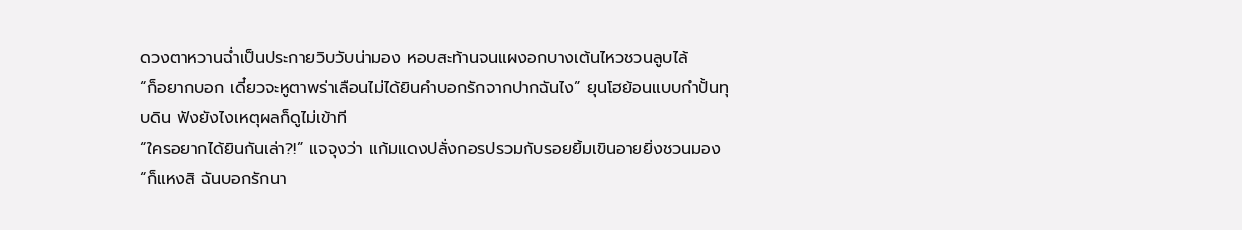ดวงตาหวานฉ่ำเป็นประกายวิบวับน่ามอง หอบสะท้านจนแผงอกบางเต้นไหวชวนลูบไล้
“ก็อยากบอก เดี๋ยวจะหูตาพร่าเลือนไม่ได้ยินคำบอกรักจากปากฉันไง” ยุนโฮย้อนแบบกำปั้นทุบดิน ฟังยังไงเหตุผลก็ดูไม่เข้าที
“ใครอยากได้ยินกันเล่า?!” แจจุงว่า แก้มแดงปลั่งกอรปรวมกับรอยยิ้มเขินอายยิ่งชวนมอง
“ก็แหงสิ ฉันบอกรักนา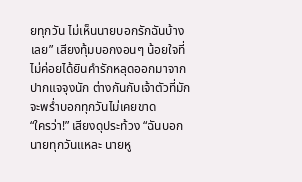ยทุกวัน ไม่เห็นนายบอกรักฉันบ้างเลย” เสียงทุ้มบอกงอนๆ น้อยใจที่ไม่ค่อยได้ยินคำรักหลุดออกมาจากปากแจจุงนัก ต่างกันกับเจ้าตัวที่มักจะพร่ำบอกทุกวันไม่เคยขาด
“ใครว่า!” เสียงดุประท้วง “ฉันบอกนายทุกวันแหละ นายหู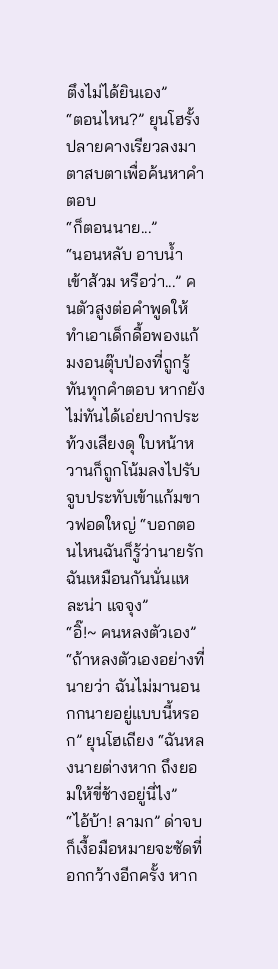ตึงไม่ได้ยินเอง”
“ตอนไหน?” ยุนโฮรั้งปลายคางเรียวลงมา ตาสบตาเพื่อค้นหาคำตอบ
“ก็ตอนนาย...”
“นอนหลับ อาบน้ำ เข้าส้วม หรือว่า...” คนตัวสูงต่อคำพูดให้ ทำเอาเด็กดื้อพองแก้มงอนตุ๊บป่องที่ถูกรู้ทันทุกคำตอบ หากยังไม่ทันได้เอ่ยปากประท้วงเสียงดุ ใบหน้าหวานก็ถูกโน้มลงไปรับจูบประทับเข้าแก้มขาวฟอดใหญ่ “บอกตอนไหนฉันก็รู้ว่านายรักฉันเหมือนกันนั่นแหละน่า แจจุง”
“อิ๊!~ คนหลงตัวเอง”
“ถ้าหลงตัวเองอย่างที่นายว่า ฉันไม่มานอนกกนายอยู่แบบนี้หรอก” ยุนโฮเถียง “ฉันหลงนายต่างหาก ถึงยอมให้ขี่ช้างอยู่นี่ไง”
“ไอ้บ้า! ลามก” ด่าจบก็เงื้อมือหมายจะซัดที่อกกว้างอีกครั้ง หาก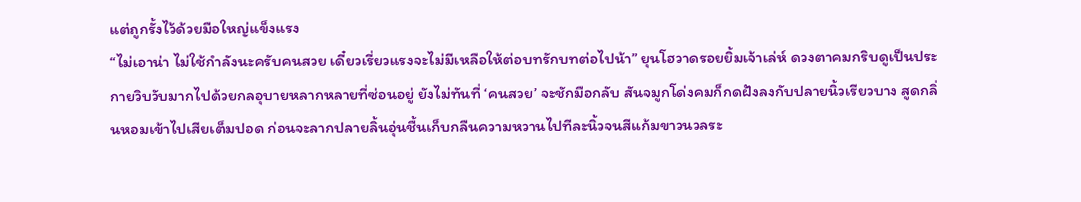แต่ถูกรั้งไว้ด้วยมือใหญ่แข็งแรง
“ไม่เอาน่า ไม่ใช้กำลังนะครับคนสวย เดี๋ยวเรี่ยวแรงจะไม่มีเหลือให้ต่อบทรักบทต่อไปน้า” ยุนโฮวาดรอยยิ้มเจ้าเล่ห์ ดวงตาคมกริบดูเป็นประกายวิบวับมากไปด้วยกลอุบายหลากหลายที่ซ่อนอยู่ ยังไม่ทันที่ ‘คนสวย’ จะชักมือกลับ สันจมูกโด่งคมก็กดฝังลงกับปลายนิ้วเรียวบาง สูดกลิ่นหอมเข้าไปเสียเต็มปอด ก่อนจะลากปลายลิ้นอุ่นชื้นเก็บกลืนความหวานไปทีละนิ้วจนสีแก้มขาวนวลระ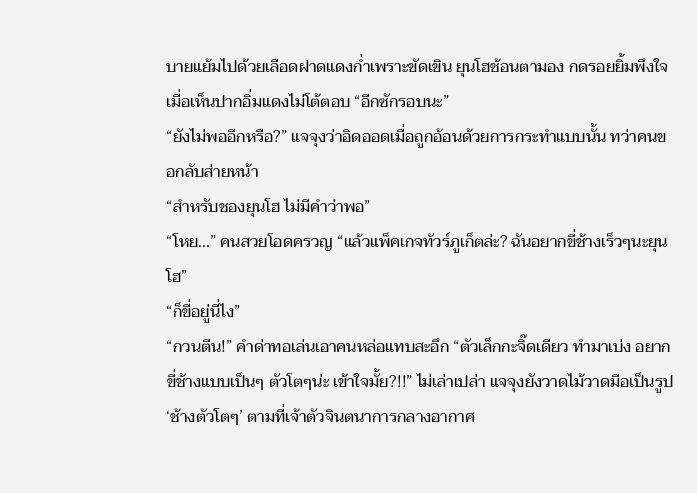บายแย้มไปด้วยเลือดฝาดแดงก่ำเพราะขัดเขิน ยุนโฮช้อนตามอง กดรอยยิ้มพึงใจเมื่อเห็นปากอิ่มแดงไม่โต้ตอบ “อีกซักรอบนะ”
“ยังไม่พออีกหรือ?” แจจุงว่าอิดออดเมื่อถูกอ้อนด้วยการกระทำแบบนั้น ทว่าคนขอกลับส่ายหน้า
“สำหรับชองยุนโฮ ไม่มีคำว่าพอ”
“โหย...” คนสวยโอดครวญ “แล้วแพ็คเกจทัวร์ภูเก็ตล่ะ? ฉันอยากขี่ช้างเร็วๆนะยุนโฮ”
“ก็ขี่อยู่นี่ไง”
“กวนตีน!” คำด่าทอเล่นเอาคนหล่อแทบสะอึก “ตัวเล็กกะจิ๊ดเดียว ทำมาเบ่ง อยากขี่ช้างแบบเป็นๆ ตัวโตๆน่ะ เข้าใจมั้ย?!!” ไม่เล่าเปล่า แจจุงยังวาดไม้วาดมือเป็นรูป ‘ช้างตัวโตๆ’ ตามที่เจ้าตัวจินตนาการกลางอากาศ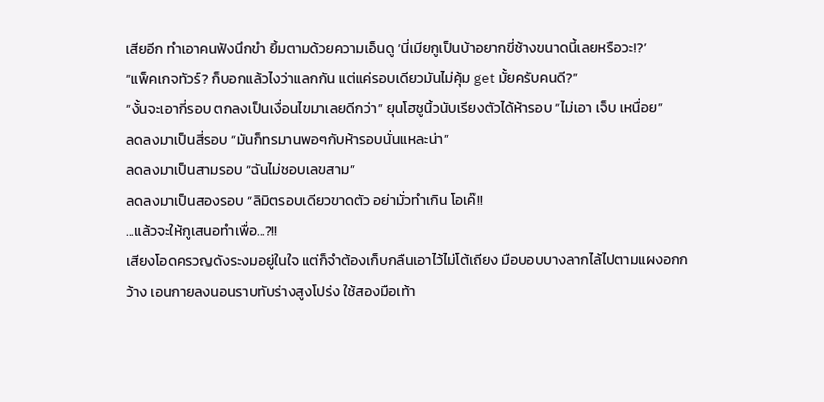เสียอีก ทำเอาคนฟังนึกขำ ยิ้มตามด้วยความเอ็นดู ‘นี่เมียกูเป็นบ้าอยากขี่ช้างขนาดนี้เลยหรือวะ!?’
“แพ็คเกจทัวร์? ก็บอกแล้วไงว่าแลกกัน แต่แค่รอบเดียวมันไม่คุ้ม get มั้ยครับคนดี?”
“งั้นจะเอากี่รอบ ตกลงเป็นเงื่อนไขมาเลยดีกว่า” ยุนโฮชูนิ้วนับเรียงตัวได้ห้ารอบ “ไม่เอา เจ็บ เหนื่อย”
ลดลงมาเป็นสี่รอบ “มันก็ทรมานพอๆกับห้ารอบนั่นแหละน่า”
ลดลงมาเป็นสามรอบ “ฉันไม่ชอบเลขสาม”
ลดลงมาเป็นสองรอบ “ลิมิตรอบเดียวขาดตัว อย่ามั่วทำเกิน โอเค๊!!
...แล้วจะให้กูเสนอทำเพื่อ...?!!
เสียงโอดครวญดังระงมอยู่ในใจ แต่ก็จำต้องเก็บกลืนเอาไว้ไม่โต้เถียง มือบอบบางลากไล้ไปตามแผงอกกว้าง เอนกายลงนอนราบทับร่างสูงโปร่ง ใช้สองมือเท้า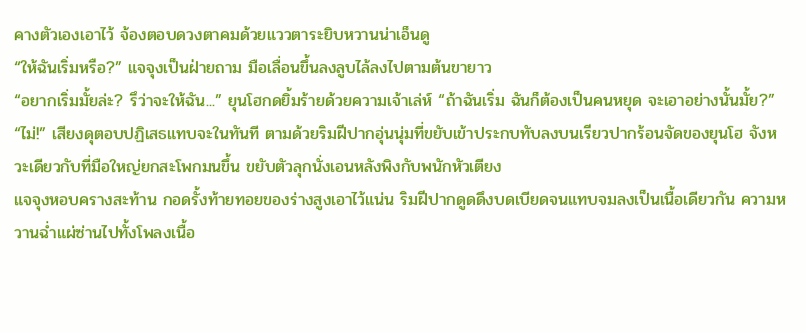คางตัวเองเอาไว้ จ้องตอบดวงตาคมด้วยแววตาระยิบหวานน่าเอ็นดู
“ให้ฉันเริ่มหรือ?” แจจุงเป็นฝ่ายถาม มือเลื่อนขึ้นลงลูบไล้ลงไปตามต้นขายาว
“อยากเริ่มมั้ยล่ะ? รึว่าจะให้ฉัน...” ยุนโฮกดยิ้มร้ายด้วยความเจ้าเล่ห์ “ถ้าฉันเริ่ม ฉันก็ต้องเป็นคนหยุด จะเอาอย่างนั้นมั้ย?”
“ไม่!” เสียงดุตอบปฏิเสธแทบจะในทันที ตามด้วยริมฝีปากอุ่นนุ่มที่ขยับเข้าประกบทับลงบนเรียวปากร้อนจัดของยุนโฮ จังหวะเดียวกับที่มือใหญ่ยกสะโพกมนขึ้น ขยับตัวลุกนั่งเอนหลังพิงกับพนักหัวเตียง
แจจุงหอบครางสะท้าน กอดรั้งท้ายทอยของร่างสูงเอาไว้แน่น ริมฝีปากดูดดึงบดเบียดจนแทบจมลงเป็นเนื้อเดียวกัน ความหวานฉ่ำแผ่ซ่านไปทั้งโพลงเนื้อ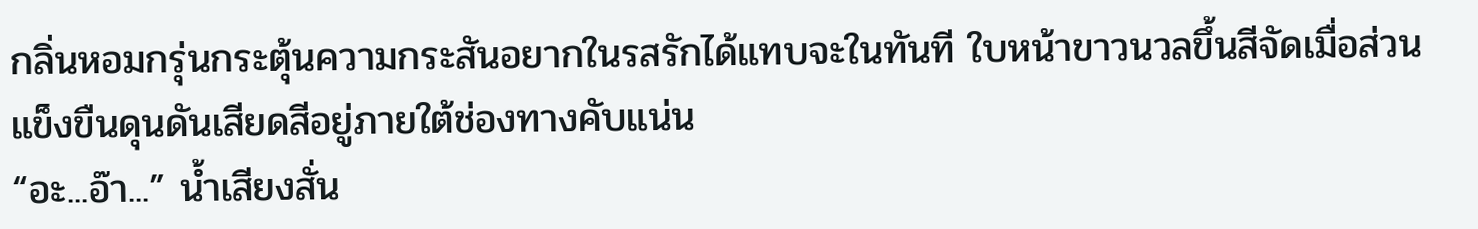กลิ่นหอมกรุ่นกระตุ้นความกระสันอยากในรสรักได้แทบจะในทันที ใบหน้าขาวนวลขึ้นสีจัดเมื่อส่วนแข็งขืนดุนดันเสียดสีอยู่ภายใต้ช่องทางคับแน่น
“อะ...อ๊า...” น้ำเสียงสั่น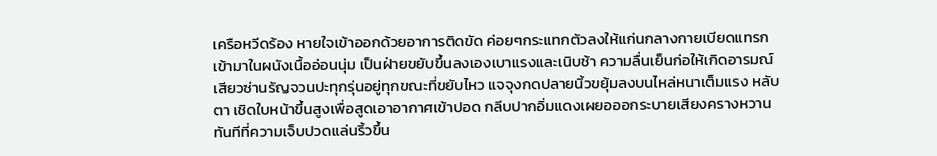เครือหวีดร้อง หายใจเข้าออกด้วยอาการติดขัด ค่อยๆกระแทกตัวลงให้แก่นกลางกายเบียดแทรกเข้ามาในผนังเนื้ออ่อนนุ่ม เป็นฝ่ายขยับขึ้นลงเองเบาแรงและเนิบช้า ความลื่นเย็นก่อให้เกิดอารมณ์เสียวซ่านรัญจวนปะทุกรุ่นอยู่ทุกขณะที่ขยับไหว แจจุงกดปลายนิ้วขยุ้มลงบนไหล่หนาเต็มแรง หลับตา เชิดใบหน้าขึ้นสูงเพื่อสูดเอาอากาศเข้าปอด กลีบปากอิ่มแดงเผยอออกระบายเสียงครางหวานทันทีที่ความเจ็บปวดแล่นริ้วขึ้น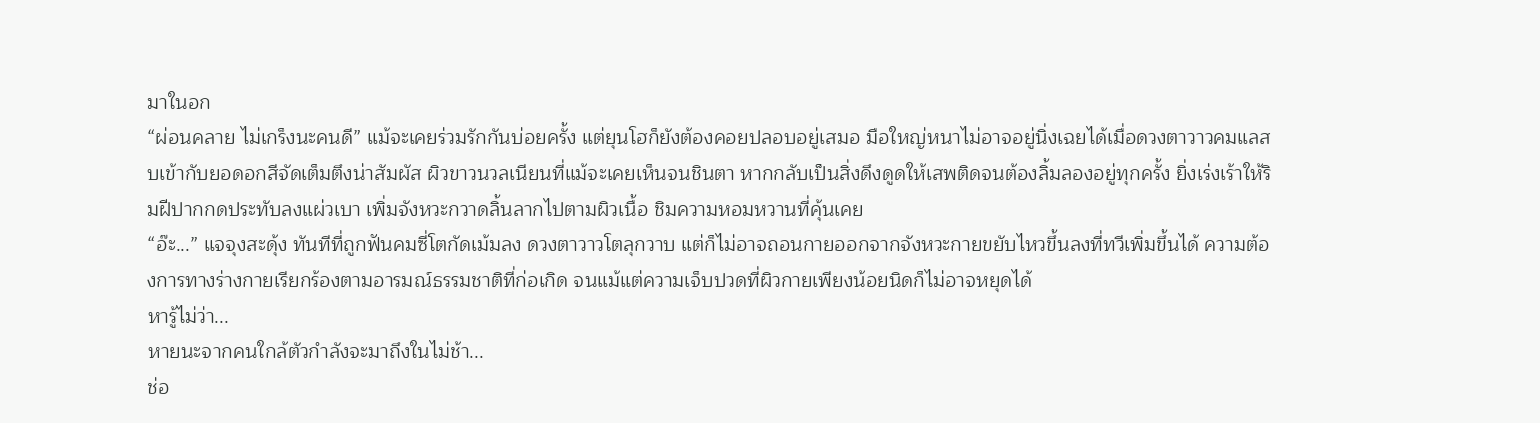มาในอก
“ผ่อนคลาย ไม่เกร็งนะคนดี” แม้จะเคยร่วมรักกันบ่อยครั้ง แต่ยุนโฮก็ยังต้องคอยปลอบอยู่เสมอ มือใหญ่หนาไม่อาจอยู่นิ่งเฉยได้เมื่อดวงตาวาวคมแลสบเข้ากับยอดอกสีจัดเต็มตึงน่าสัมผัส ผิวขาวนวลเนียนที่แม้จะเคยเห็นจนชินตา หากกลับเป็นสิ่งดึงดูดให้เสพติดจนต้องลิ้มลองอยู่ทุกครั้ง ยิ่งเร่งเร้าให้ริมฝีปากกดประทับลงแผ่วเบา เพิ่มจังหวะกวาดลิ้นลากไปตามผิวเนื้อ ชิมความหอมหวานที่คุ้นเคย
“อ๊ะ...” แจจุงสะดุ้ง ทันทีที่ถูกฟันคมซี่โตกัดเม้มลง ดวงตาวาวโตลุกวาบ แต่ก็ไม่อาจถอนกายออกจากจังหวะกายขยับไหวขึ้นลงที่ทวีเพิ่มขึ้นได้ ความต้องการทางร่างกายเรียกร้องตามอารมณ์ธรรมชาติที่ก่อเกิด จนแม้แต่ความเจ็บปวดที่ผิวกายเพียงน้อยนิดก็ไม่อาจหยุดได้
หารู้ไม่ว่า...
หายนะจากคนใกล้ตัวกำลังจะมาถึงในไม่ช้า...
ช่อ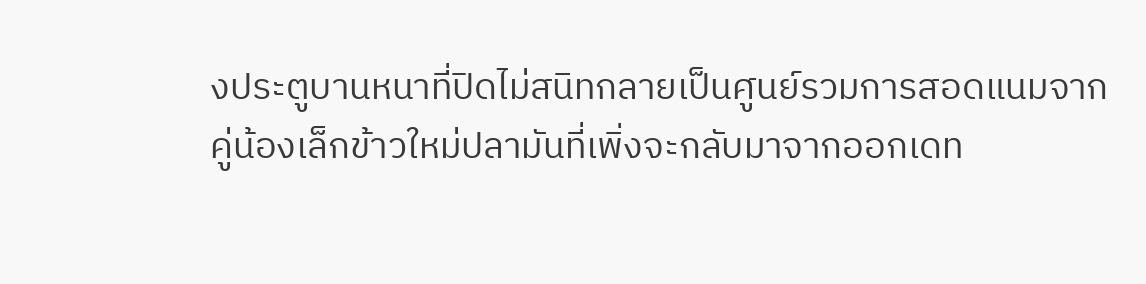งประตูบานหนาที่ปิดไม่สนิทกลายเป็นศูนย์รวมการสอดแนมจากคู่น้องเล็กข้าวใหม่ปลามันที่เพิ่งจะกลับมาจากออกเดท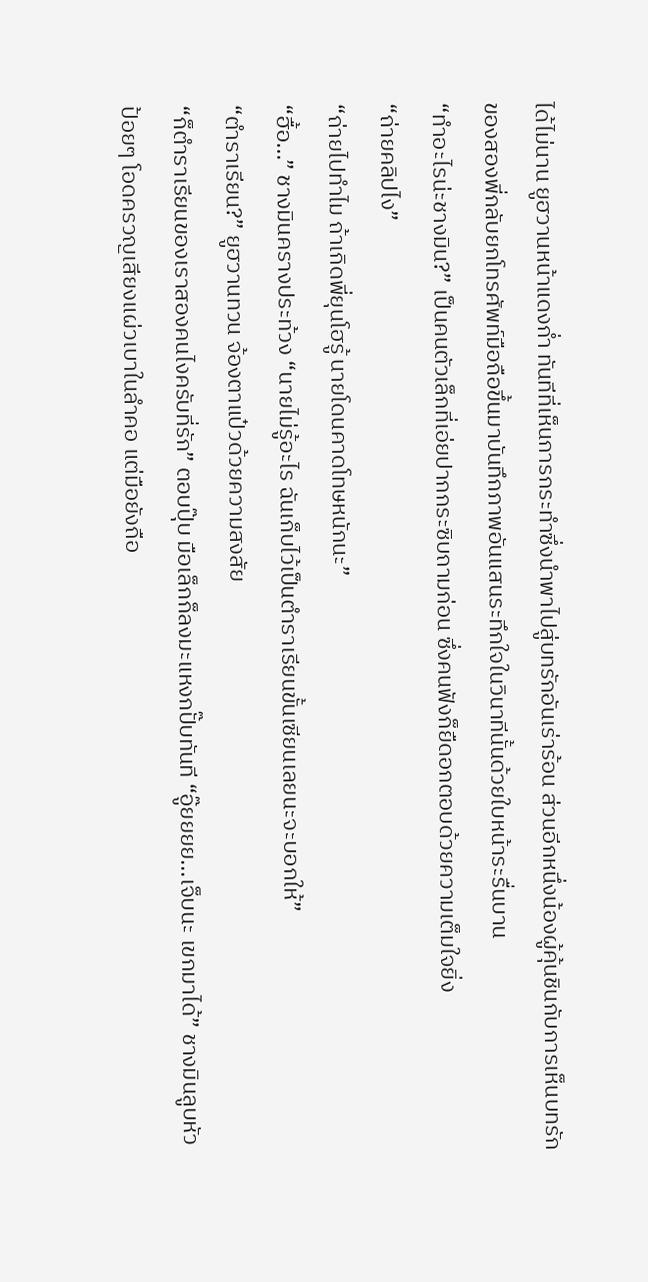ได้ไม่นาน ยูฮวานหน้าแดงก่ำ ทันทีที่เห็นการกระทำซึ่งนำพาไปสู่บทรักอันเร่าร้อน ส่วนอีกหนึ่งน้องผู้คุ้นชินกับการเห็นบทรักของสองพี่กลับยกโทรศัพท์มือถือขึ้นมาบันทึกภาพอันแสนระทึกใจในวินาทีนั้นด้วยใบหน้าระรื่นบาน
“ทำอะไรน่ะชางมิน?” เป็นคนตัวเล็กที่เอ่ยปากกระซิบถามก่อน ซึ่งคนฟังก็ยืดอกตอบด้วยความเต็มใจยิ่ง
“ถ่ายคลิปไง”
“ถ่ายไปทำไม ถ้าเกิดพี่ยุนโฮรู้ นายโดนคาดโทษหนักนะ”
“ฮื้อ...” ชางมินครางประท้วง “นายไม่รู้อะไร ฉันเก็บไว้เป็นตำราเรียนขั้นเซียนเลยนะจะบอกให้”
“ตำราเรียน?” ยูฮวานทวน จ้องตาแป๋วด้วยความสงสัย
“ก็ตำราเรียนของเราสองคนไงครับที่รัก” ตอบปุ๊บ มือเล็กก็ลงมะแหงกปั๊บทันที “อู๊ยยยย...เจ็บนะ เขกมาได้” ชางมินลูบหัวป้อยๆ โอดครวญเสียงแผ่วเบาในลำคอ แต่มือยังถือ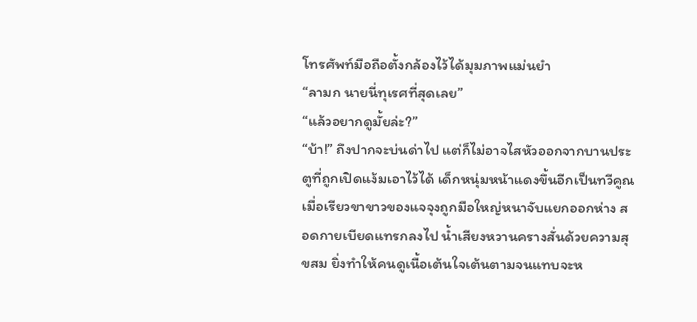โทรศัพท์มือถือตั้งกล้องไว้ได้มุมภาพแม่นยำ
“ลามก นายนี่ทุเรศที่สุดเลย”
“แล้วอยากดูมั้ยล่ะ?”
“บ้า!” ถึงปากจะบ่นด่าไป แต่ก็ไม่อาจไสหัวออกจากบานประตูที่ถูกเปิดแง้มเอาไว้ได้ เด็กหนุ่มหน้าแดงขึ้นอีกเป็นทวีคูณเมื่อเรียวขาขาวของแจจุงถูกมือใหญ่หนาจับแยกออกห่าง สอดกายเบียดแทรกลงไป น้ำเสียงหวานครางสั่นด้วยความสุขสม ยิ่งทำให้คนดูเนื้อเต้นใจเต้นตามจนแทบจะห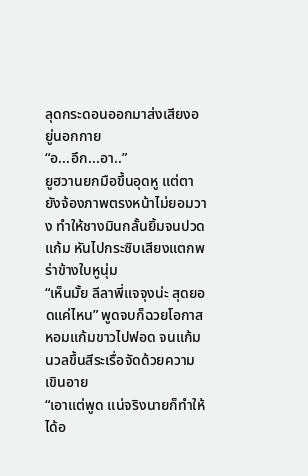ลุดกระดอนออกมาส่งเสียงอยู่นอกกาย
“อ...อึก...อา..”
ยูฮวานยกมือขึ้นอุดหู แต่ตายังจ้องภาพตรงหน้าไม่ยอมวาง ทำให้ชางมินกลั้นยิ้มจนปวดแก้ม หันไปกระซิบเสียงแตกพร่าข้างใบหูนุ่ม
“เห็นมั้ย ลีลาพี่แจจุงน่ะ สุดยอดแค่ไหน” พูดจบก็ฉวยโอกาสหอมแก้มขาวไปฟอด จนแก้มนวลขึ้นสีระเรื่อจัดด้วยความเขินอาย
“เอาแต่พูด แน่จริงนายก็ทำให้ได้อ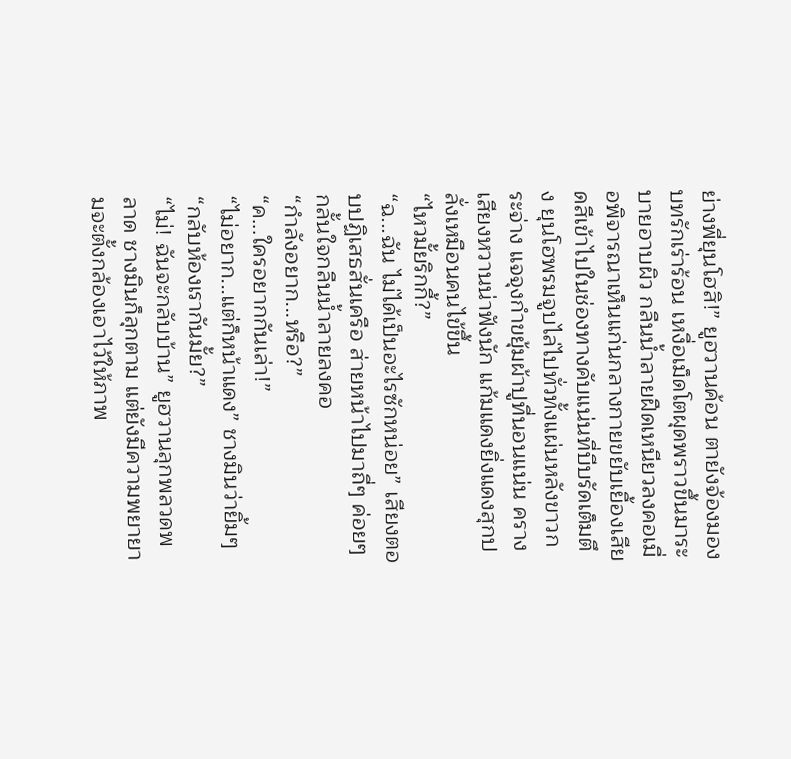ย่างพี่ยุนโฮสิ!” ยูฮวานค้อน ตายังจ้องมองบทรักเร่าร้อน เหงื่อเม็ดโตผุดพราวขึ้นมาระบายอาบผิว กลืนน้ำลายฝืดเหนียวลงคอเมื่อพิจารณาเห็นแก่นกลางกายขยับเยื้องเสียดสีเข้าไปในช่องทางคับแน่นที่บีบรัดเต็มตึง ยุนโฮพรมจูบไล่ไปทั่วทั้งแผ่นหลังขาวกระจ่าง แจจุงกำขยุ้มผ้าปูที่นอนแน่น ครางเสียงหวานน่าฟังนัก แก้มแดงยิ่งแดงสุกปลั่งเหมือนคนไข้ขึ้น
“ไหวมั้ยริกกี้?”
“ฉ...ฉัน ไม่ได้เป็นอะไรซักหน่อย” เสียงตอบปฏิเสธสั่นเครือ ส่ายหน้าไปมาถี่ๆ ค่อยๆกลั้นใจกลืนน้ำลายลงคอ
“กำลังอยาก...หรือ?”
“ค...ใครอยากกันเล่า!”
“ไม่อยาก...แต่ก็หน้าแดง” ชางมินว่ายิ้มๆ “กลับห้องเรากันมั้ย?”
“ไม่! ฉันจะกลับบ้าน” ยูฮวานลุกพลวดพลาด ชางมินก็ลุกตาม แต่ยังมีความพยายามจะตั้งกล้องเอาไว้ให้ภาพ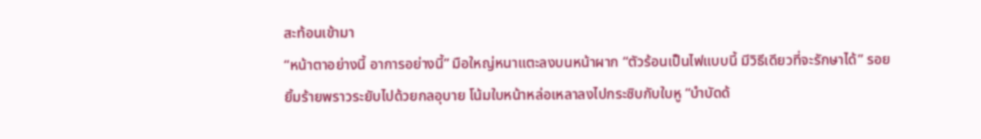สะท้อนเข้ามา
“หน้าตาอย่างนี้ อาการอย่างนี้” มือใหญ่หนาแตะลงบนหน้าผาก “ตัวร้อนเป็นไฟแบบนี้ มีวิธีเดียวที่จะรักษาได้” รอยยิ้มร้ายพราวระยับไปด้วยกลอุบาย โน้มใบหน้าหล่อเหลาลงไปกระซิบกับใบหู “บำบัดด้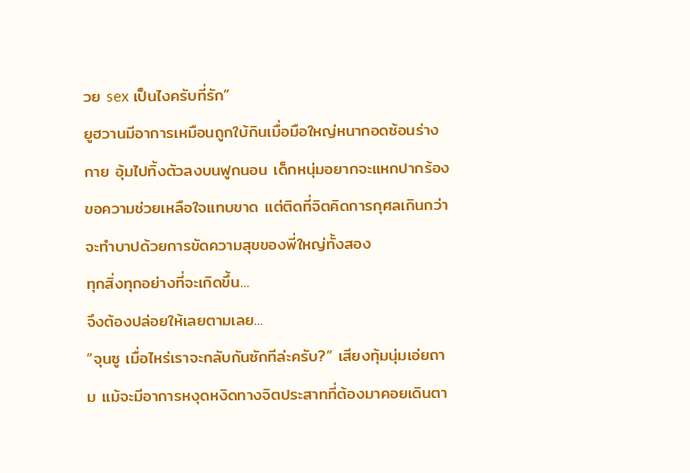วย sex เป็นไงครับที่รัก”
ยูฮวานมีอาการเหมือนถูกใบ้กินเมื่อมือใหญ่หนากอดซ้อนร่างกาย อุ้มไปทิ้งตัวลงบนฟูกนอน เด็กหนุ่มอยากจะแหกปากร้องขอความช่วยเหลือใจแทบขาด แต่ติดที่จิตคิดการกุศลเกินกว่าจะทำบาปด้วยการขัดความสุขของพี่ใหญ่ทั้งสอง
ทุกสิ่งทุกอย่างที่จะเกิดขึ้น...
จึงต้องปล่อยให้เลยตามเลย...
“จุนซู เมื่อไหร่เราจะกลับกันซักทีล่ะครับ?” เสียงทุ้มนุ่มเอ่ยถาม แม้จะมีอาการหงุดหงิดทางจิตประสาทที่ต้องมาคอยเดินตา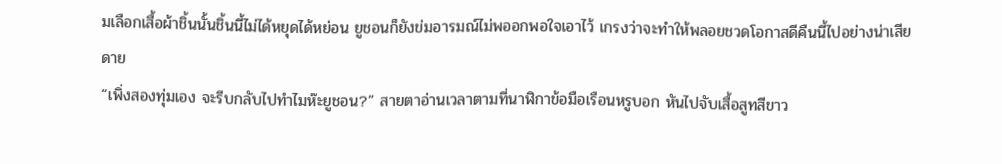มเลือกเสื้อผ้าชิ้นนั้นชิ้นนี้ไม่ได้หยุดได้หย่อน ยูชอนก็ยังข่มอารมณ์ไม่พออกพอใจเอาไว้ เกรงว่าจะทำให้พลอยชวดโอกาสดีคืนนี้ไปอย่างน่าเสียดาย
“เพิ่งสองทุ่มเอง จะรีบกลับไปทำไมห๊ะยูชอน?” สายตาอ่านเวลาตามที่นาฬิกาข้อมือเรือนหรูบอก หันไปจับเสื้อสูทสีขาว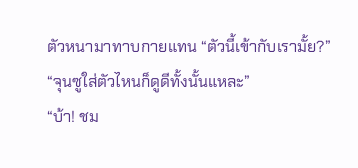ตัวหนามาทาบกายแทน “ตัวนี้เข้ากับเรามั้ย?”
“จุนซูใส่ตัวไหนก็ดูดีทั้งนั้นแหละ”
“บ้า! ชม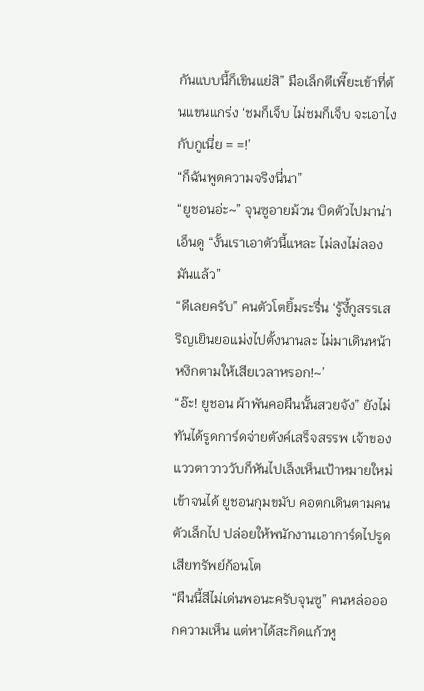กันแบบนี้ก็เขินแย่สิ” มือเล็กตีเพี๊ยะเข้าที่ต้นแขนแกร่ง ‘ชมก็เจ็บ ไม่ชมก็เจ็บ จะเอาไงกับกูเนี่ย = =!’
“ก็ฉันพูดความจริงนี่นา”
“ยูชอนอ่ะ~” จุนซูอายม้วน บิดตัวไปมาน่าเอ็นดู “งั้นเราเอาตัวนี้แหละ ไม่ลงไม่ลองมันแล้ว”
“ดีเลยครับ” คนตัวโตยิ้มระรื่น ‘รู้งี้กูสรรเสริญเยินยอแม่งไปตั้งนานละ ไม่มาเดินหน้าหงิกตามให้เสียเวลาหรอก!~’
“อ๊ะ! ยูชอน ผ้าพันคอผืนนั้นสวยจัง” ยังไม่ทันได้รูดการ์ดจ่ายตังค์เสร็จสรรพ เจ้าของแววตาวาววับก็หันไปเล็งเห็นเป้าหมายใหม่เข้าจนได้ ยูชอนกุมขมับ คอตกเดินตามคนตัวเล็กไป ปล่อยให้พนักงานเอาการ์ดไปรูดเสียทรัพย์ก้อนโต
“ผืนนี้สีไม่เด่นพอนะครับจุนซู” คนหล่อออกความเห็น แต่หาได้สะกิดแก้วหู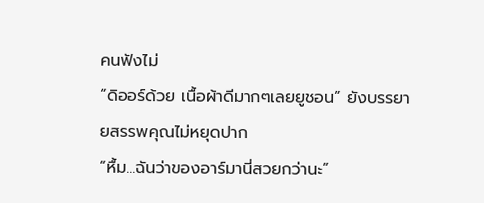คนฟังไม่
“ดิออร์ด้วย เนื้อผ้าดีมากๆเลยยูชอน” ยังบรรยายสรรพคุณไม่หยุดปาก
“หื้ม...ฉันว่าของอาร์มานี่สวยกว่านะ”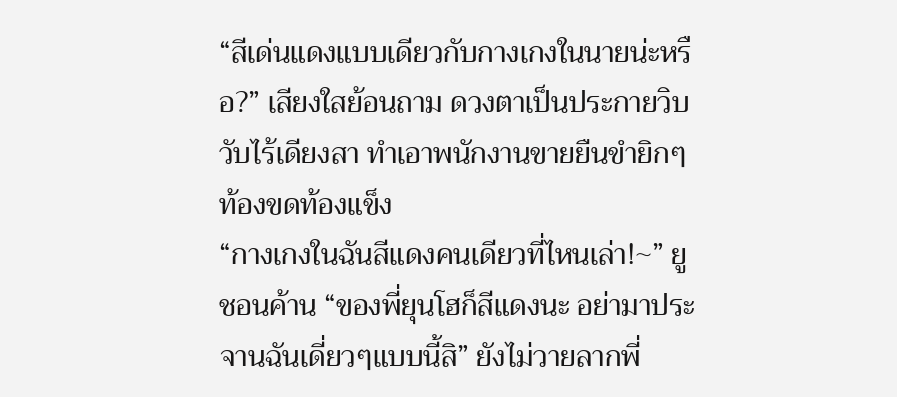“สีเด่นแดงแบบเดียวกับกางเกงในนายน่ะหรือ?” เสียงใสย้อนถาม ดวงตาเป็นประกายวิบวับไร้เดียงสา ทำเอาพนักงานขายยืนขำยิกๆท้องขดท้องแข็ง
“กางเกงในฉันสีแดงคนเดียวที่ไหนเล่า!~” ยูชอนค้าน “ของพี่ยุนโฮก็สีแดงนะ อย่ามาประจานฉันเดี่ยวๆแบบนี้สิ” ยังไม่วายลากพี่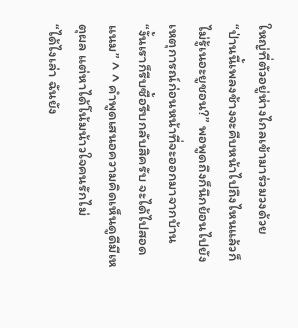ใหญ่ที่ตัวอยู่ห่างไกลเข้ามาร่วมวงด้วย
“ป่านนี้เพลงช้างจะคืบหน้าไปถึงไหนแล้วก็ไม่รู้เนอะยูชอน?” พอพูดถึงก็นึกย้อนไปยังเหตุการณ์ก่อนหน้าที่จะออกมาจากบ้าน
“งั้นเราก็รีบซื้อรีบกลับสิครับ จะได้ไปสอดแนม” ^ ^ คำพูดเสนอความคิดเห็นดูดีมีเหตุผล แต่หาได้โน้มน้าวใจคนรักไม่
“ได้ไงเล่า ฉันยัง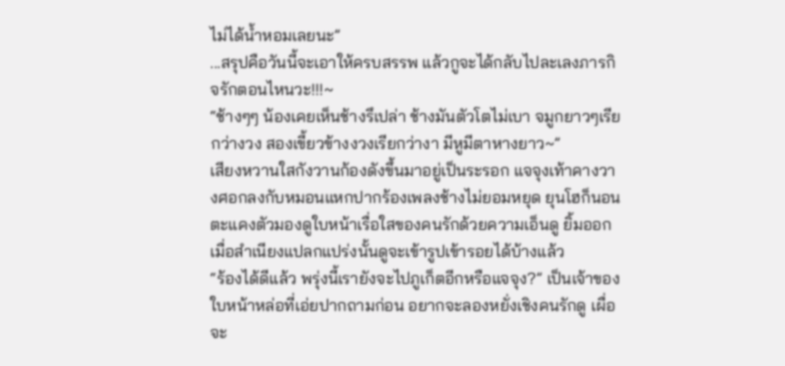ไม่ได้น้ำหอมเลยนะ”
...สรุปคือวันนี้จะเอาให้ครบสรรพ แล้วกูจะได้กลับไปละเลงภารกิจรักตอนไหนวะ!!!~
“ช้างๆๆ น้องเคยเห็นช้างรึเปล่า ช้างมันตัวโตไม่เบา จมูกยาวๆเรียกว่างวง สองเขี้ยวข้างงวงเรียกว่างา มีหูมีตาหางยาว~”
เสียงหวานใสกังวานก้องดังขึ้นมาอยู่เป็นระรอก แจจุงเท้าคางวางศอกลงกับหมอนแหกปากร้องเพลงช้างไม่ยอมหยุด ยุนโฮก็นอนตะแคงตัวมองดูใบหน้าเรื่อใสของคนรักด้วยความเอ็นดู ยิ้มออกเมื่อสำเนียงแปลกแปร่งนั้นดูจะเข้ารูปเข้ารอยได้บ้างแล้ว
“ร้องได้ดีแล้ว พรุ่งนี้เรายังจะไปภูเก็ตอีกหรือแจจุง?” เป็นเจ้าของใบหน้าหล่อที่เอ่ยปากถามก่อน อยากจะลองหยั่งเชิงคนรักดู เผื่อจะ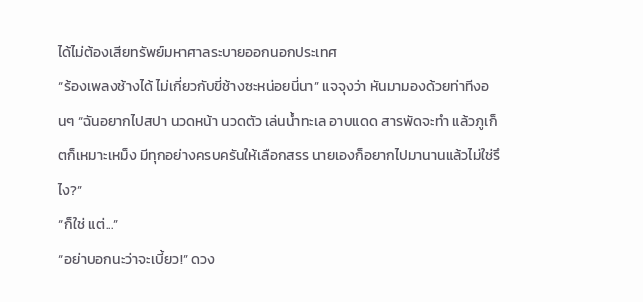ได้ไม่ต้องเสียทรัพย์มหาศาลระบายออกนอกประเทศ
“ร้องเพลงช้างได้ ไม่เกี่ยวกับขี่ช้างซะหน่อยนี่นา” แจจุงว่า หันมามองด้วยท่าทีงอนๆ “ฉันอยากไปสปา นวดหน้า นวดตัว เล่นน้ำทะเล อาบแดด สารพัดจะทำ แล้วภูเก็ตก็เหมาะเหม็ง มีทุกอย่างครบครันให้เลือกสรร นายเองก็อยากไปมานานแล้วไม่ใช่รึไง?”
“ก็ใช่ แต่...”
“อย่าบอกนะว่าจะเบี้ยว!” ดวง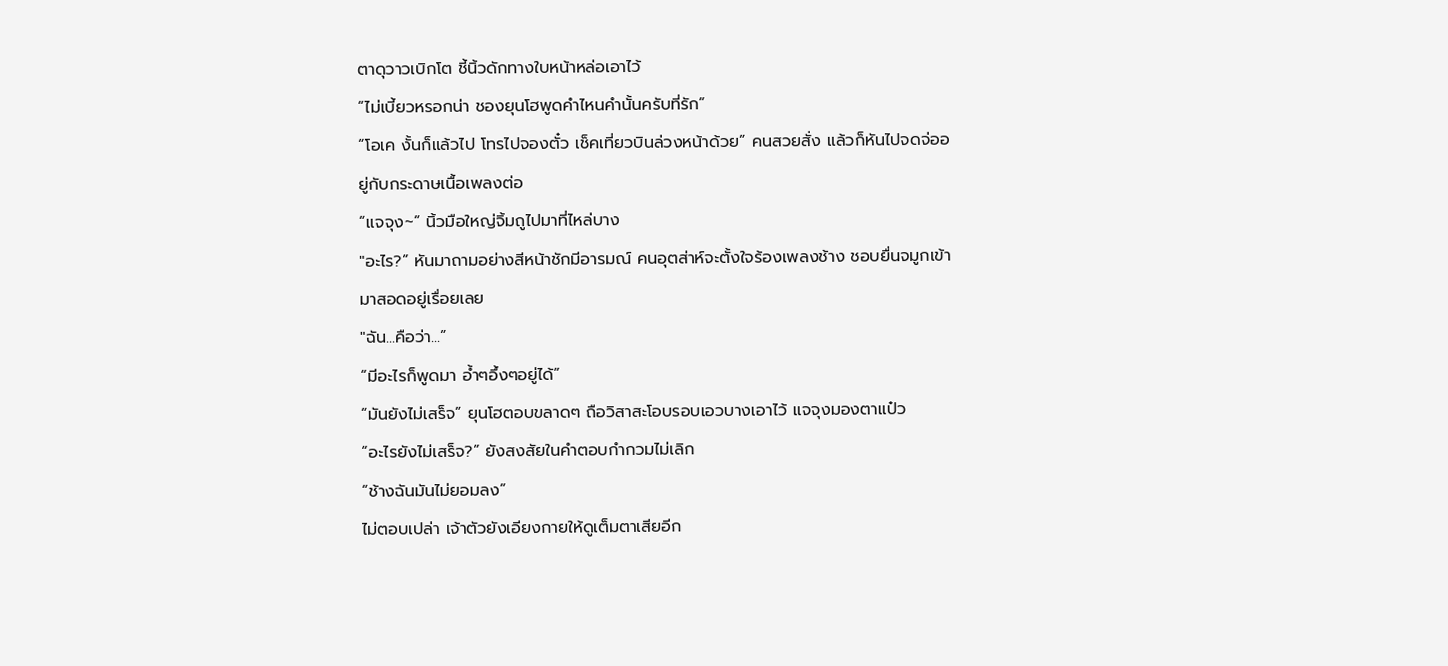ตาดุวาวเบิกโต ชี้นิ้วดักทางใบหน้าหล่อเอาไว้
“ไม่เบี้ยวหรอกน่า ชองยุนโฮพูดคำไหนคำนั้นครับที่รัก”
“โอเค งั้นก็แล้วไป โทรไปจองตั๋ว เช็คเที่ยวบินล่วงหน้าด้วย” คนสวยสั่ง แล้วก็หันไปจดจ่ออยู่กับกระดาษเนื้อเพลงต่อ
“แจจุง~” นิ้วมือใหญ่จิ้มถูไปมาที่ไหล่บาง
"อะไร?” หันมาถามอย่างสีหน้าชักมีอารมณ์ คนอุตส่าห์จะตั้งใจร้องเพลงช้าง ชอบยื่นจมูกเข้ามาสอดอยู่เรื่อยเลย
"ฉัน...คือว่า...”
“มีอะไรก็พูดมา อ้ำๆอึ้งๆอยู่ได้”
“มันยังไม่เสร็จ” ยุนโฮตอบขลาดๆ ถือวิสาสะโอบรอบเอวบางเอาไว้ แจจุงมองตาแป๋ว
“อะไรยังไม่เสร็จ?” ยังสงสัยในคำตอบกำกวมไม่เลิก
“ช้างฉันมันไม่ยอมลง”
ไม่ตอบเปล่า เจ้าตัวยังเอียงกายให้ดูเต็มตาเสียอีก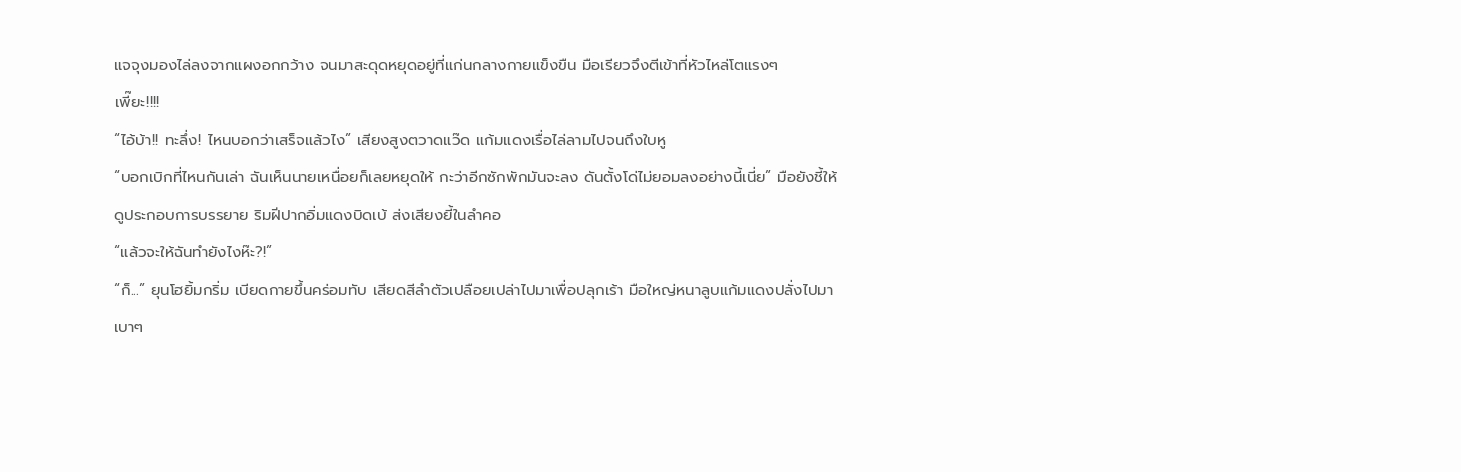แจจุงมองไล่ลงจากแผงอกกว้าง จนมาสะดุดหยุดอยู่ที่แก่นกลางกายแข็งขืน มือเรียวจึงตีเข้าที่หัวไหล่โตแรงๆ
เพี๊ยะ!!!!
“ไอ้บ้า!! ทะลึ่ง! ไหนบอกว่าเสร็จแล้วไง” เสียงสูงตวาดแว๊ด แก้มแดงเรื่อไล่ลามไปจนถึงใบหู
“บอกเบิกที่ไหนกันเล่า ฉันเห็นนายเหนื่อยก็เลยหยุดให้ กะว่าอีกซักพักมันจะลง ดันตั้งโด่ไม่ยอมลงอย่างนี้เนี่ย” มือยังชี้ให้ดูประกอบการบรรยาย ริมฝีปากอิ่มแดงบิดเบ้ ส่งเสียงยี้ในลำคอ
“แล้วจะให้ฉันทำยังไงห๊ะ?!”
“ก็...” ยุนโฮยิ้มกริ่ม เบียดกายขึ้นคร่อมทับ เสียดสีลำตัวเปลือยเปล่าไปมาเพื่อปลุกเร้า มือใหญ่หนาลูบแก้มแดงปลั่งไปมาเบาๆ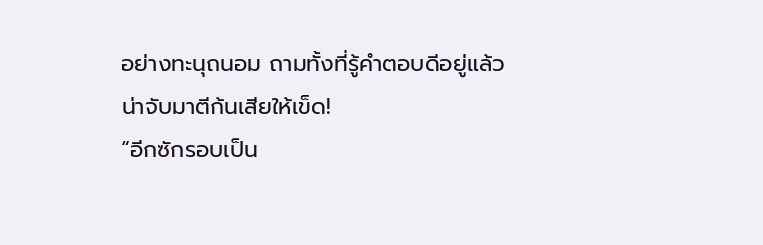อย่างทะนุถนอม ถามทั้งที่รู้คำตอบดีอยู่แล้ว น่าจับมาตีก้นเสียให้เข็ด!
“อีกซักรอบเป็น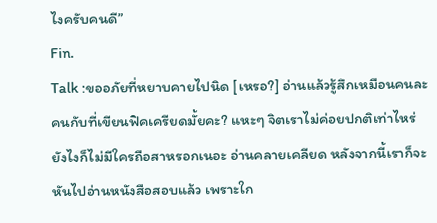ไงครับคนดี”
Fin.
Talk :ขออภัยที่หยาบคายไปนิด [เหรอ?] อ่านแล้วรู้สึกเหมือนคนละคนกับที่เขียนฟิคเครียดมั้ยคะ? แหะๆ จิตเราไม่ค่อยปกติเท่าไหร่ ยังไงก็ไม่มีใครถือสาหรอกเนอะ อ่านคลายเคลียด หลังจากนี้เราก็จะหันไปอ่านหนังสือสอบแล้ว เพราะใก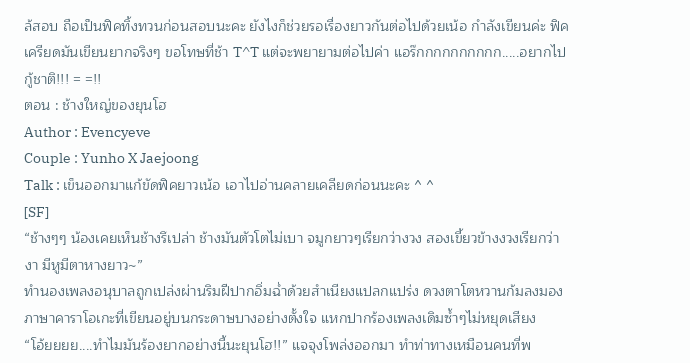ล้สอบ ถือเป็นฟิคทิ้งทวนก่อนสอบนะคะ ยังไงก็ช่วยรอเรื่องยาวกันต่อไปด้วยเน้อ กำลังเขียนค่ะ ฟิคเครียดมันเขียนยากจริงๆ ขอโทษที่ช้า T^T แต่จะพยายามต่อไปค่า แอร๊กกกกกกกกกก.....อยากไปกู้ชาติ!!! = =!!
ตอน : ช้างใหญ่ของยุนโฮ
Author : Evencyeve
Couple : Yunho X Jaejoong
Talk : เข็นออกมาแก้ขัดฟิคยาวเน้อ เอาไปอ่านคลายเคลียดก่อนนะคะ ^ ^
[SF]
“ช้างๆๆ น้องเคยเห็นช้างรึเปล่า ช้างมันตัวโตไม่เบา จมูกยาวๆเรียกว่างวง สองเขี้ยวข้างงวงเรียกว่างา มีหูมีตาหางยาว~”
ทำนองเพลงอนุบาลถูกเปล่งผ่านริมฝีปากอิ่มฉ่ำด้วยสำเนียงแปลกแปร่ง ดวงตาโตหวานก้มลงมองภาษาคาราโอเกะที่เขียนอยู่บนกระดาษบางอย่างตั้งใจ แหกปากร้องเพลงเดิมซ้ำๆไม่หยุดเสียง
“โอ้ยยยย....ทำไมมันร้องยากอย่างนี้นะยุนโฮ!!” แจจุงโพล่งออกมา ทำท่าทางเหมือนคนที่พ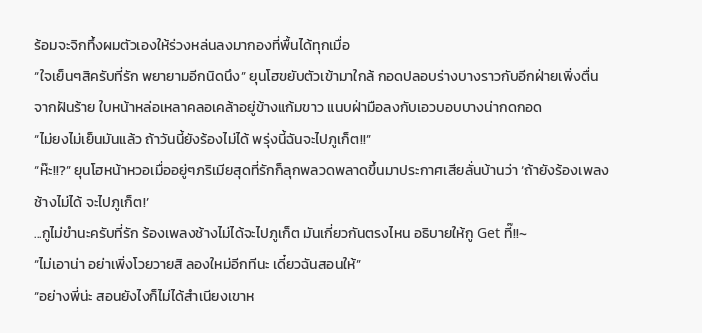ร้อมจะจิกทึ้งผมตัวเองให้ร่วงหล่นลงมากองที่พื้นได้ทุกเมื่อ
“ใจเย็นๆสิครับที่รัก พยายามอีกนิดนึง” ยุนโฮขยับตัวเข้ามาใกล้ กอดปลอบร่างบางราวกับอีกฝ่ายเพิ่งตื่นจากฝันร้าย ใบหน้าหล่อเหลาคลอเคล้าอยู่ข้างแก้มขาว แนบฝ่ามือลงกับเอวบอบบางน่ากดกอด
“ไม่ยงไม่เย็นมันแล้ว ถ้าวันนี้ยังร้องไม่ได้ พรุ่งนี้ฉันจะไปภูเก็ต!!”
“ห๊ะ!!?” ยุนโฮหน้าหวอเมื่ออยู่ๆภริเมียสุดที่รักก็ลุกพลวดพลาดขึ้นมาประกาศเสียลั่นบ้านว่า ‘ถ้ายังร้องเพลงช้างไม่ได้ จะไปภูเก็ต!’
...กูไม่ขำนะครับที่รัก ร้องเพลงช้างไม่ได้จะไปภูเก็ต มันเกี่ยวกันตรงไหน อธิบายให้กู Get ที๊!!~
“ไม่เอาน่า อย่าเพิ่งโวยวายสิ ลองใหม่อีกทีนะ เดี๋ยวฉันสอนให้”
“อย่างพี่น่ะ สอนยังไงก็ไม่ได้สำเนียงเขาห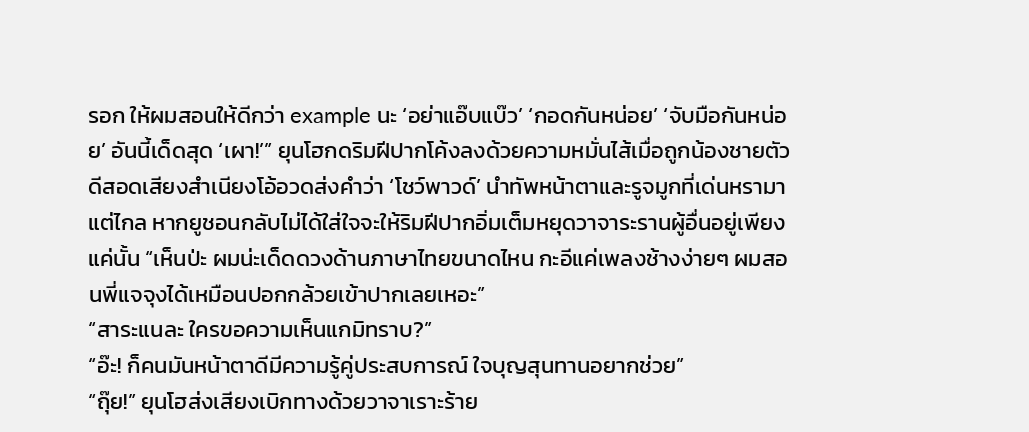รอก ให้ผมสอนให้ดีกว่า example นะ ‘อย่าแอ๊บแบ๊ว’ ‘กอดกันหน่อย’ ‘จับมือกันหน่อย’ อันนี้เด็ดสุด ‘เผา!’” ยุนโฮกดริมฝีปากโค้งลงด้วยความหมั่นไส้เมื่อถูกน้องชายตัวดีสอดเสียงสำเนียงโอ้อวดส่งคำว่า ‘โชว์พาวด์’ นำทัพหน้าตาและรูจมูกที่เด่นหรามาแต่ไกล หากยูชอนกลับไม่ได้ใส่ใจจะให้ริมฝีปากอิ่มเต็มหยุดวาจาระรานผู้อื่นอยู่เพียงแค่นั้น “เห็นป่ะ ผมน่ะเด็ดดวงด้านภาษาไทยขนาดไหน กะอีแค่เพลงช้างง่ายๆ ผมสอนพี่แจจุงได้เหมือนปอกกล้วยเข้าปากเลยเหอะ”
“สาระแนละ ใครขอความเห็นแกมิทราบ?”
“อ๊ะ! ก็คนมันหน้าตาดีมีความรู้คู่ประสบการณ์ ใจบุญสุนทานอยากช่วย”
“ถุ๊ย!” ยุนโฮส่งเสียงเบิกทางด้วยวาจาเราะร้าย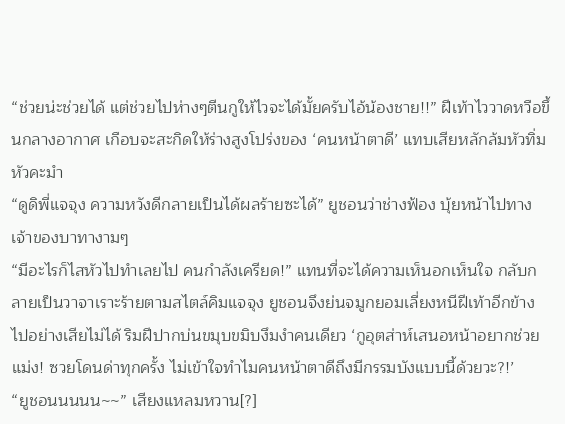“ช่วยน่ะช่วยได้ แต่ช่วยไปห่างๆตีนกูให้ไวจะได้มั้ยครับไอ้น้องชาย!!” ฝีเท้าไววาดหวือขึ้นกลางอากาศ เกือบจะสะกิดให้ร่างสูงโปร่งของ ‘คนหน้าตาดี’ แทบเสียหลักล้มหัวทิ่มหัวคะมำ
“ดูดิพี่แจจุง ความหวังดีกลายเป็นได้ผลร้ายซะได้” ยูชอนว่าช่างฟ้อง บุ้ยหน้าไปทางเจ้าของบาทางามๆ
“มีอะไรก็ไสหัวไปทำเลยไป คนกำลังเครียด!” แทนที่จะได้ความเห็นอกเห็นใจ กลับกลายเป็นวาจาเราะร้ายตามสไตล์คิมแจจุง ยูชอนจึงย่นจมูกยอมเลี่ยงหนีฝีเท้าอีกข้างไปอย่างเสียไม่ได้ ริมฝีปากบ่นขมุบขมิบงึมงำคนเดียว ‘กูอุตส่าห์เสนอหน้าอยากช่วย แม่ง! ซวยโดนด่าทุกครั้ง ไม่เข้าใจทำไมคนหน้าตาดีถึงมีกรรมบังแบบนี้ด้วยวะ?!’
“ยูชอนนนนน~~” เสียงแหลมหวาน[?]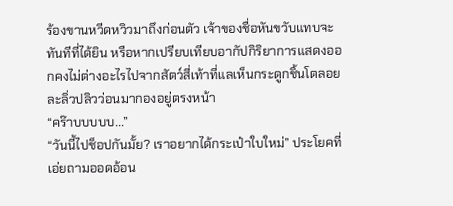ร้องขานหวีดหวิวมาถึงก่อนตัว เจ้าของชื่อหันขวับแทบจะทันทีที่ได้ยิน หรือหากเปรียบเทียบอากัปกิริยาการแสดงออกคงไม่ต่างอะไรไปจากสัตว์สี่เท้าที่แลเห็นกระดูกชิ้นโตลอยละลิ่วปลิวว่อนมากองอยู่ตรงหน้า
“คร๊าบบบบบ...”
“วันนี้ไปช็อปกันมั้ย? เราอยากได้กระเป๋าใบใหม่” ประโยคที่เอ่ยถามออดอ้อน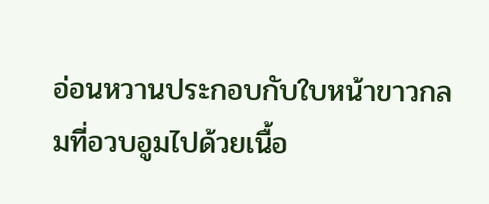อ่อนหวานประกอบกับใบหน้าขาวกลมที่อวบอูมไปด้วยเนื้อ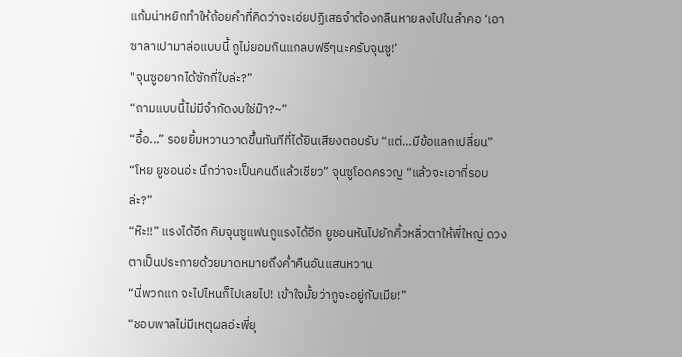แก้มน่าหยิกทำให้ถ้อยคำที่คิดว่าจะเอ่ยปฏิเสธจำต้องกลืนหายลงไปในลำคอ ‘เอาซาลาเปามาล่อแบบนี้ กูไม่ยอมกินแกลบฟรีๆนะครับจุนซู!’
"จุนซูอยากได้ซักกี่ใบล่ะ?”
“ถามแบบนี้ไม่มีจำกัดงบใช่ม๊า?~”
“อื้อ...” รอยยิ้มหวานวาดขึ้นทันทีที่ได้ยินเสียงตอบรับ “แต่...มีข้อแลกเปลี่ยน”
“โหย ยูชอนอ่ะ นึกว่าจะเป็นคนดีแล้วเชียว” จุนซูโอดครวญ “แล้วจะเอากี่รอบล่ะ?”
“ห๊ะ!!” แรงได้อีก คิมจุนซูแฟนกูแรงได้อีก ยูชอนหันไปยักคิ้วหลิ่วตาให้พี่ใหญ่ ดวงตาเป็นประกายด้วยมาดหมายถึงค่ำคืนอันแสนหวาน
“นี่พวกแก จะไปไหนก็ไปเลยไป! เข้าใจมั้ยว่ากูจะอยู่กับเมีย!”
“ชอบพาลไม่มีเหตุผลอ่ะพี่ยุ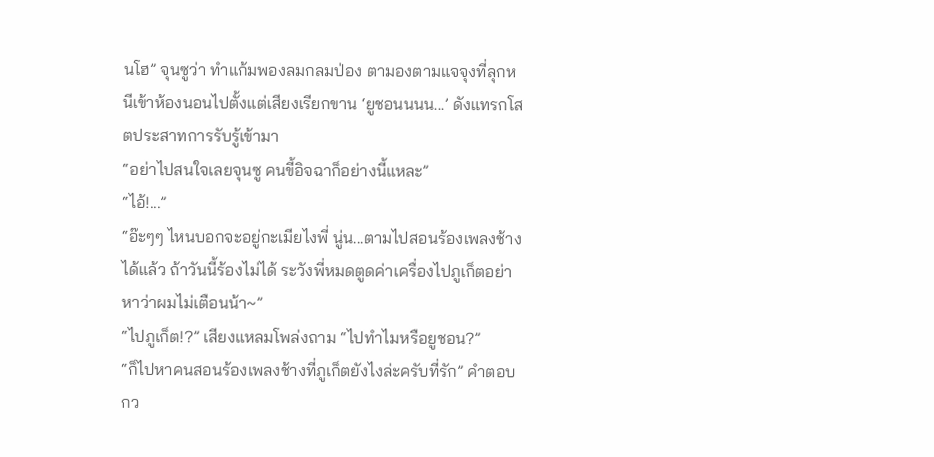นโฮ” จุนซูว่า ทำแก้มพองลมกลมป่อง ตามองตามแจจุงที่ลุกหนีเข้าห้องนอนไปตั้งแต่เสียงเรียกขาน ‘ยูชอนนนน...’ ดังแทรกโสตประสาทการรับรู้เข้ามา
“อย่าไปสนใจเลยจุนซู คนขี้อิจฉาก็อย่างนี้แหละ”
“ไอ้!...”
“อ๊ะๆๆ ไหนบอกจะอยู่กะเมียไงพี่ นู่น...ตามไปสอนร้องเพลงช้างได้แล้ว ถ้าวันนี้ร้องไม่ได้ ระวังพี่หมดตูดค่าเครื่องไปภูเก็ตอย่าหาว่าผมไม่เตือนน้า~”
“ไปภูเก็ต!?” เสียงแหลมโพล่งถาม “ไปทำไมหรือยูชอน?”
“ก็ไปหาคนสอนร้องเพลงช้างที่ภูเก็ตยังไงล่ะครับที่รัก” คำตอบกว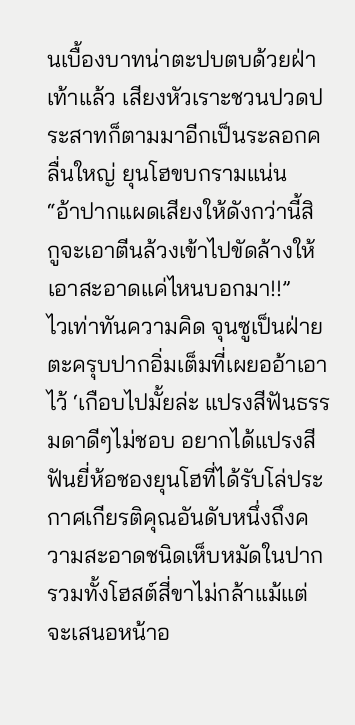นเบื้องบาทน่าตะปบตบด้วยฝ่าเท้าแล้ว เสียงหัวเราะชวนปวดประสาทก็ตามมาอีกเป็นระลอกคลื่นใหญ่ ยุนโฮขบกรามแน่น
“อ้าปากแผดเสียงให้ดังกว่านี้สิ กูจะเอาตีนล้วงเข้าไปขัดล้างให้ เอาสะอาดแค่ไหนบอกมา!!”
ไวเท่าทันความคิด จุนซูเป็นฝ่ายตะครุบปากอิ่มเต็มที่เผยออ้าเอาไว้ ‘เกือบไปมั้ยล่ะ แปรงสีฟันธรรมดาดีๆไม่ชอบ อยากได้แปรงสีฟันยี่ห้อชองยุนโฮที่ได้รับโล่ประกาศเกียรติคุณอันดับหนึ่งถึงความสะอาดชนิดเห็บหมัดในปากรวมทั้งโฮสต์สี่ขาไม่กล้าแม้แต่จะเสนอหน้าอ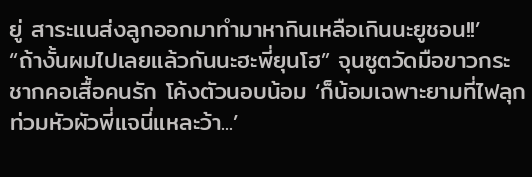ยู่ สาระแนส่งลูกออกมาทำมาหากินเหลือเกินนะยูชอน!!’
“ถ้างั้นผมไปเลยแล้วกันนะฮะพี่ยุนโฮ” จุนซูตวัดมือขาวกระชากคอเสื้อคนรัก โค้งตัวนอบน้อม ‘ก็น้อมเฉพาะยามที่ไฟลุกท่วมหัวผัวพี่แจนี่แหละว้า...’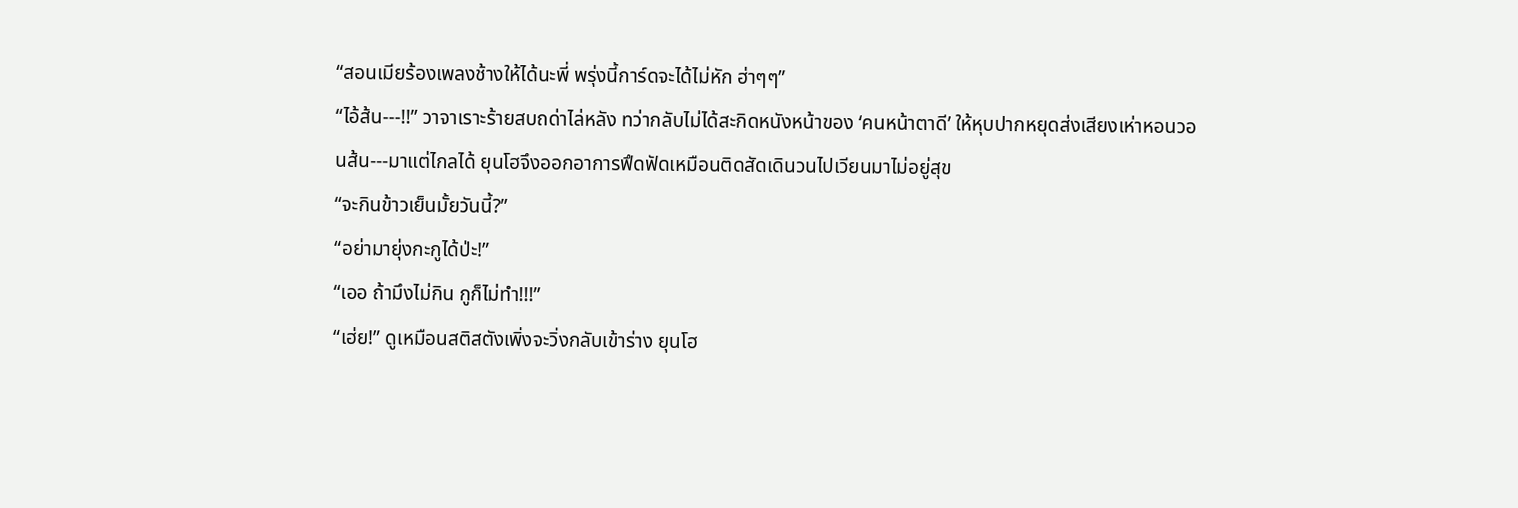“สอนเมียร้องเพลงช้างให้ได้นะพี่ พรุ่งนี้การ์ดจะได้ไม่หัก ฮ่าๆๆ”
“ไอ้ส้น---!!” วาจาเราะร้ายสบถด่าไล่หลัง ทว่ากลับไม่ได้สะกิดหนังหน้าของ ‘คนหน้าตาดี’ ให้หุบปากหยุดส่งเสียงเห่าหอนวอนส้น---มาแต่ไกลได้ ยุนโฮจึงออกอาการฟึดฟัดเหมือนติดสัดเดินวนไปเวียนมาไม่อยู่สุข
“จะกินข้าวเย็นมั้ยวันนี้?”
“อย่ามายุ่งกะกูได้ป่ะ!”
“เออ ถ้ามึงไม่กิน กูก็ไม่ทำ!!!”
“เฮ่ย!” ดูเหมือนสติสตังเพิ่งจะวิ่งกลับเข้าร่าง ยุนโฮ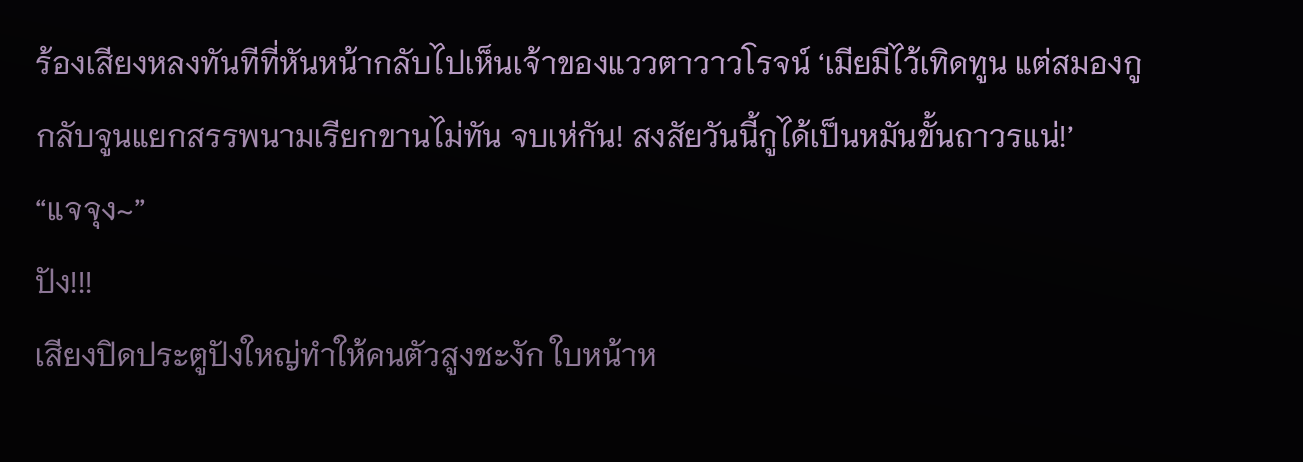ร้องเสียงหลงทันทีที่หันหน้ากลับไปเห็นเจ้าของแววตาวาวโรจน์ ‘เมียมีไว้เทิดทูน แต่สมองกูกลับจูนแยกสรรพนามเรียกขานไม่ทัน จบเห่กัน! สงสัยวันนี้กูได้เป็นหมันขั้นถาวรแน่!’
“แจจุง~”
ปัง!!!
เสียงปิดประตูปังใหญ่ทำให้คนตัวสูงชะงัก ใบหน้าห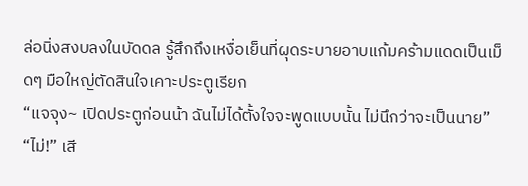ล่อนิ่งสงบลงในบัดดล รู้สึกถึงเหงื่อเย็นที่ผุดระบายอาบแก้มคร้ามแดดเป็นเม็ดๆ มือใหญ่ตัดสินใจเคาะประตูเรียก
“แจจุง~ เปิดประตูก่อนน้า ฉันไม่ได้ตั้งใจจะพูดแบบนั้น ไม่นึกว่าจะเป็นนาย”
“ไม่!” เสี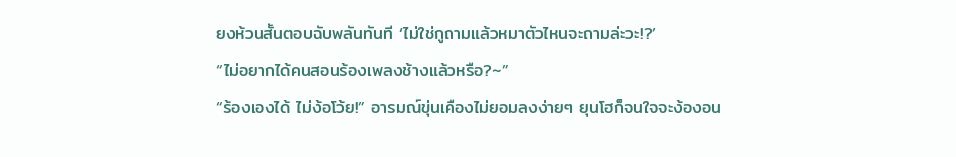ยงห้วนสั้นตอบฉับพลันทันที ‘ไม่ใช่กูถามแล้วหมาตัวไหนจะถามล่ะวะ!?’
“ไม่อยากได้คนสอนร้องเพลงช้างแล้วหรือ?~”
“ร้องเองได้ ไม่ง้อโว้ย!” อารมณ์ขุ่นเคืองไม่ยอมลงง่ายๆ ยุนโฮก็จนใจจะง้องอน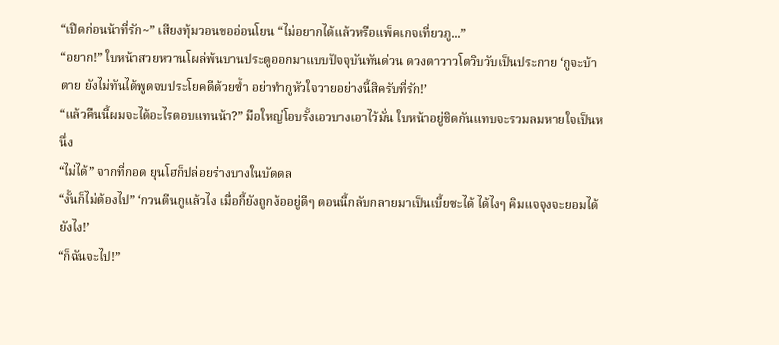“เปิดก่อนน้าที่รัก~” เสียงทุ้มวอนขออ่อนโยน “ไม่อยากได้แล้วหรือแพ็คเกจเที่ยวภู...”
“อยาก!” ใบหน้าสวยหวานโผล่พ้นบานประตูออกมาแบบปัจจุบันทันด่วน ดวงตาวาวโตวิบวับเป็นประกาย ‘กูจะบ้าตาย ยังไม่ทันได้พูดจบประโยคดีด้วยซ้ำ อย่าทำกูหัวใจวายอย่างนี้สิครับที่รัก!’
“แล้วคืนนี้ผมจะได้อะไรตอบแทนน้า?” มือใหญ่โอบรั้งเอวบางเอาไว้มั่น ใบหน้าอยู่ชิดกันแทบจะรวมลมหายใจเป็นหนึ่ง
“ไม่ได้” จากที่กอด ยุนโฮก็ปล่อยร่างบางในบัดดล
“งั้นก็ไม่ต้องไป” ‘กวนตีนกูแล้วไง เมื่อกี้ยังถูกง้ออยู่ดีๆ ตอนนี้กลับกลายมาเป็นเบี้ยซะได้ ได้ไงๆ คิมแจจุงจะยอมได้ยังไง!’
“ก็ฉันจะไป!”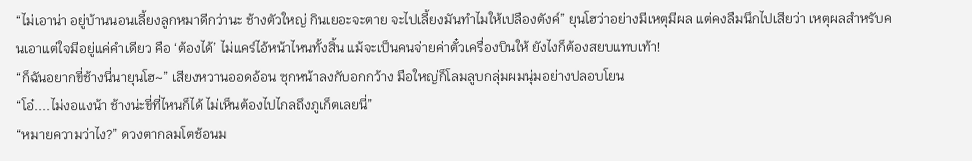“ไม่เอาน่า อยู่บ้านนอนเลี้ยงลูกหมาดีกว่านะ ช้างตัวใหญ่ กินเยอะจะตาย จะไปเลี้ยงมันทำไมให้เปลืองตังค์” ยุนโฮว่าอย่างมีเหตุมีผล แต่คงลืมนึกไปเสียว่า เหตุผลสำหรับคนเอาแต่ใจมีอยู่แค่คำเดียว คือ ‘ต้องได้’ ไม่แคร์ไอ้หน้าไหนทั้งสิ้น แม้จะเป็นคนจ่ายค่าตั๋วเครื่องบินให้ ยังไงก็ต้องสยบแทบเท้า!
“ก็ฉันอยากขี่ช้างนี่นายุนโฮ~” เสียงหวานออดอ้อน ซุกหน้าลงกับอกกว้าง มือใหญ่ก็โลมลูบกลุ่มผมนุ่มอย่างปลอบโยน
“โอ๋....ไม่งอแงน้า ช้างน่ะขี่ที่ไหนก็ได้ ไม่เห็นต้องไปไกลถึงภูเก็ตเลยนี่”
“หมายความว่าไง?” ดวงตากลมโตช้อนม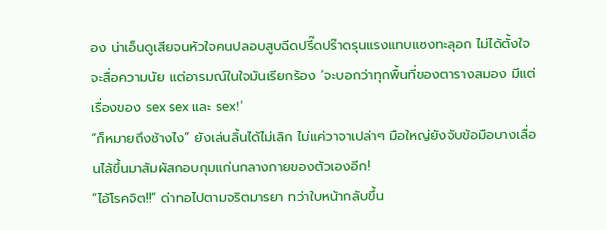อง น่าเอ็นดูเสียจนหัวใจคนปลอบสูบฉีดปรี๊ดปร๊าดรุนแรงแทบแซงทะลุอก ไม่ได้ตั้งใจจะสื่อความนัย แต่อารมณ์ในใจมันเรียกร้อง ‘จะบอกว่าทุกพื้นที่ของตารางสมอง มีแต่เรื่องของ sex sex และ sex!’
“ก็หมายถึงช้างไง” ยังเล่นลิ้นได้ไม่เลิก ไม่แค่วาจาเปล่าๆ มือใหญ่ยังจับข้อมือบางเลื่อนไล้ขึ้นมาสัมผัสกอบกุมแก่นกลางกายของตัวเองอีก!
“ไอ้โรคจิต!!” ด่าทอไปตามจริตมารยา ทว่าใบหน้ากลับขึ้น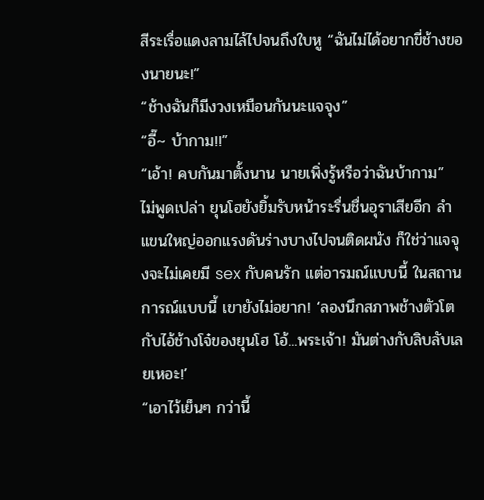สีระเรื่อแดงลามไล้ไปจนถึงใบหู “ฉันไม่ได้อยากขี่ช้างของนายนะ!”
“ช้างฉันก็มีงวงเหมือนกันนะแจจุง”
“อี๊~ บ้ากาม!!”
“เอ้า! คบกันมาตั้งนาน นายเพิ่งรู้หรือว่าฉันบ้ากาม” ไม่พูดเปล่า ยุนโฮยังยิ้มรับหน้าระรื่นชื่นอุราเสียอีก ลำแขนใหญ่ออกแรงดันร่างบางไปจนติดผนัง ก็ใช่ว่าแจจุงจะไม่เคยมี sex กับคนรัก แต่อารมณ์แบบนี้ ในสถานการณ์แบบนี้ เขายังไม่อยาก! ‘ลองนึกสภาพช้างตัวโต กับไอ้ช้างโจ๋ของยุนโฮ โอ้...พระเจ้า! มันต่างกับลิบลับเลยเหอะ!’
“เอาไว้เย็นๆ กว่านี้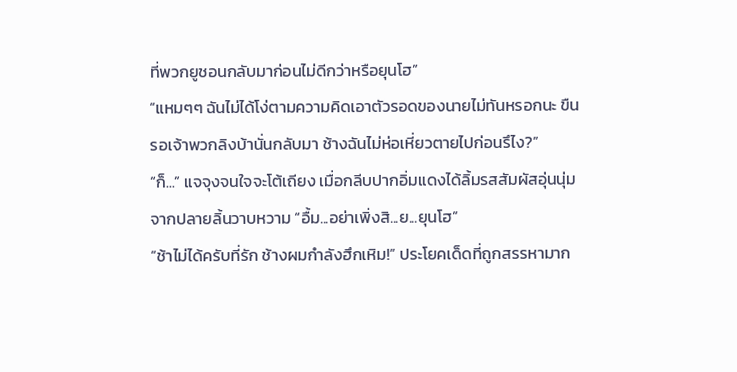ที่พวกยูชอนกลับมาก่อนไม่ดีกว่าหรือยุนโฮ”
“แหมๆๆ ฉันไม่ได้โง่ตามความคิดเอาตัวรอดของนายไม่ทันหรอกนะ ขืนรอเจ้าพวกลิงบ้านั่นกลับมา ช้างฉันไม่ห่อเหี่ยวตายไปก่อนรึไง?”
“ก็...” แจจุงจนใจจะโต้เถียง เมื่อกลีบปากอิ่มแดงได้ลิ้มรสสัมผัสอุ่นนุ่มจากปลายลิ้นวาบหวาม “อื้ม...อย่าเพิ่งสิ...ย...ยุนโฮ”
“ช้าไม่ได้ครับที่รัก ช้างผมกำลังฮึกเหิม!” ประโยคเด็ดที่ถูกสรรหามาก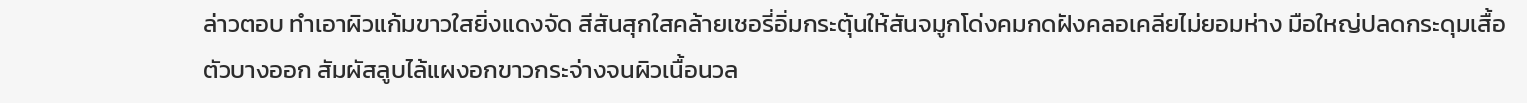ล่าวตอบ ทำเอาผิวแก้มขาวใสยิ่งแดงจัด สีสันสุกใสคล้ายเชอรี่อิ่มกระตุ้นให้สันจมูกโด่งคมกดฝังคลอเคลียไม่ยอมห่าง มือใหญ่ปลดกระดุมเสื้อตัวบางออก สัมผัสลูบไล้แผงอกขาวกระจ่างจนผิวเนื้อนวล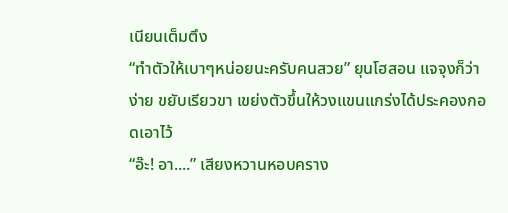เนียนเต็มตึง
“ทำตัวให้เบาๆหน่อยนะครับคนสวย” ยุนโฮสอน แจจุงก็ว่าง่าย ขยับเรียวขา เขย่งตัวขึ้นให้วงแขนแกร่งได้ประคองกอดเอาไว้
“อ๊ะ! อา....” เสียงหวานหอบคราง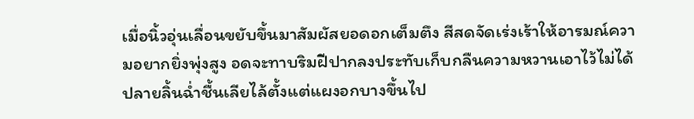เมื่อนิ้วอุ่นเลื่อนขยับขึ้นมาสัมผัสยอดอกเต็มตึง สีสดจัดเร่งเร้าให้อารมณ์ความอยากยิ่งพุ่งสูง อดจะทาบริมฝีปากลงประทับเก็บกลืนความหวานเอาไว้ไม่ได้ ปลายลิ้นฉ่ำชื้นเลียไล้ตั้งแต่แผงอกบางขึ้นไป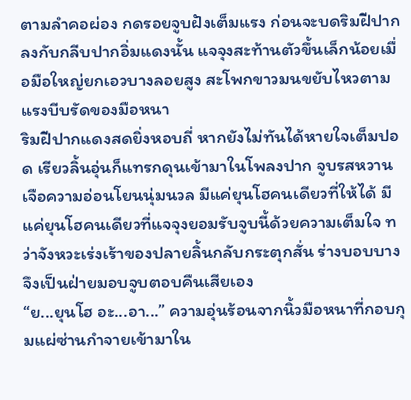ตามลำคอผ่อง กดรอยจูบฝังเต็มแรง ก่อนจะบดริมฝีปากลงกับกลีบปากอิ่มแดงนั้น แจจุงสะท้านตัวขึ้นเล็กน้อยเมื่อมือใหญ่ยกเอวบางลอยสูง สะโพกขาวมนขยับไหวตามแรงบีบรัดของมือหนา
ริมฝีปากแดงสดยิ่งหอบถี่ หากยังไม่ทันได้หายใจเต็มปอด เรียวลิ้นอุ่นก็แทรกดุนเข้ามาในโพลงปาก จูบรสหวานเจือความอ่อนโยนนุ่มนวล มีแค่ยุนโฮคนเดียวที่ให้ได้ มีแค่ยุนโฮคนเดียวที่แจจุงยอมรับจูบนี้ด้วยความเต็มใจ ทว่าจังหวะเร่งเร้าของปลายลิ้นกลับกระตุกสั่น ร่างบอบบางจึงเป็นฝ่ายมอบจูบตอบคืนเสียเอง
“ย...ยุนโฮ อะ...อา...” ความอุ่นร้อนจากนิ้วมือหนาที่กอบกุมแผ่ซ่านกำจายเข้ามาใน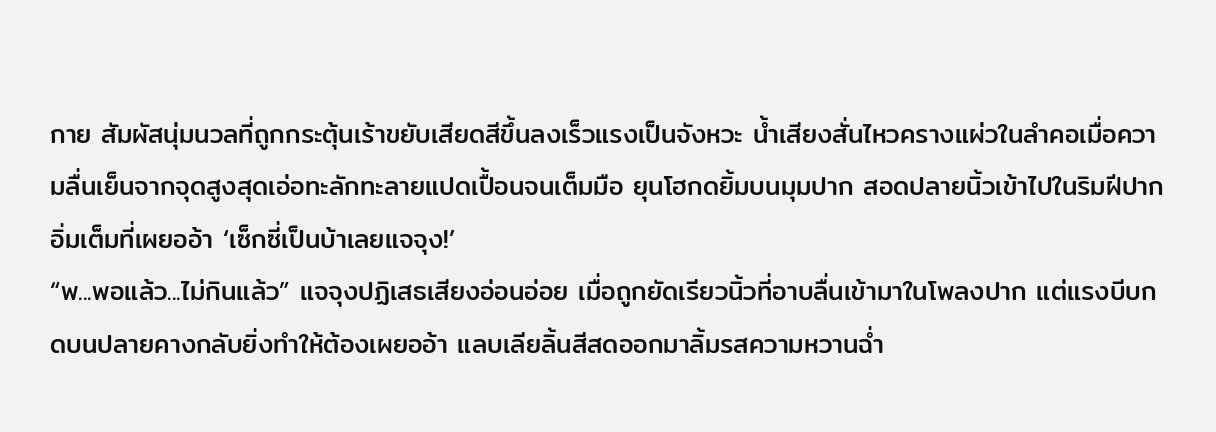กาย สัมผัสนุ่มนวลที่ถูกกระตุ้นเร้าขยับเสียดสีขึ้นลงเร็วแรงเป็นจังหวะ น้ำเสียงสั่นไหวครางแผ่วในลำคอเมื่อความลื่นเย็นจากจุดสูงสุดเอ่อทะลักทะลายแปดเปื้อนจนเต็มมือ ยุนโฮกดยิ้มบนมุมปาก สอดปลายนิ้วเข้าไปในริมฝีปากอิ่มเต็มที่เผยออ้า ‘เซ็กซี่เป็นบ้าเลยแจจุง!’
“พ...พอแล้ว...ไม่กินแล้ว” แจจุงปฏิเสธเสียงอ่อนอ่อย เมื่อถูกยัดเรียวนิ้วที่อาบลื่นเข้ามาในโพลงปาก แต่แรงบีบกดบนปลายคางกลับยิ่งทำให้ต้องเผยออ้า แลบเลียลิ้นสีสดออกมาลิ้มรสความหวานฉ่ำ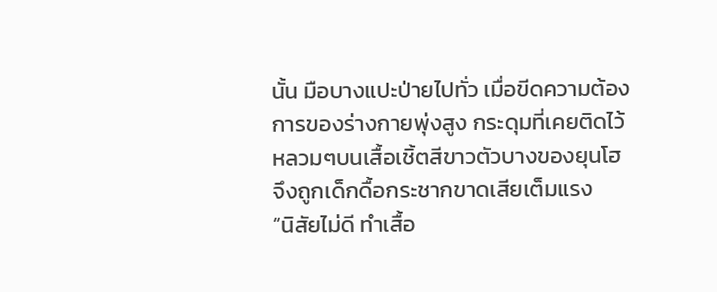นั้น มือบางแปะป่ายไปทั่ว เมื่อขีดความต้องการของร่างกายพุ่งสูง กระดุมที่เคยติดไว้หลวมๆบนเสื้อเชิ้ตสีขาวตัวบางของยุนโฮจึงถูกเด็กดื้อกระชากขาดเสียเต็มแรง
“นิสัยไม่ดี ทำเสื้อ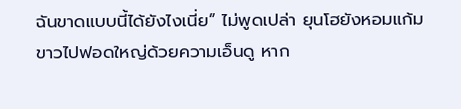ฉันขาดแบบนี้ได้ยังไงเนี่ย” ไม่พูดเปล่า ยุนโฮยังหอมแก้มขาวไปฟอดใหญ่ด้วยความเอ็นดู หาก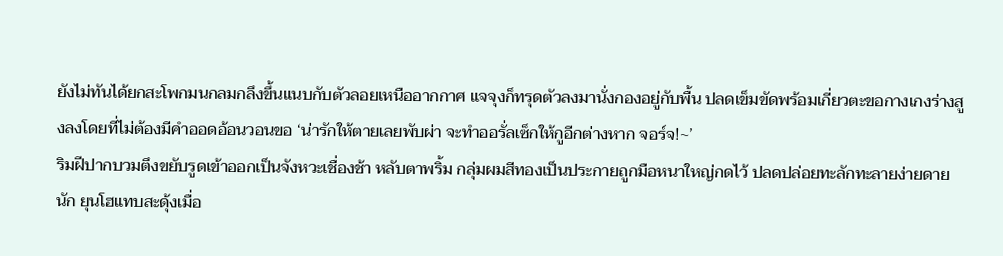ยังไม่ทันได้ยกสะโพกมนกลมกลึงขึ้นแนบกับตัวลอยเหนืออากกาศ แจจุงก็ทรุดตัวลงมานั่งกองอยู่กับพื้น ปลดเข็มขัดพร้อมเกี่ยวตะขอกางเกงร่างสูงลงโดยที่ไม่ต้องมีคำออดอ้อนวอนขอ ‘น่ารักให้ตายเลยพับผ่า จะทำออรั่ลเซ็กให้กูอีกต่างหาก จอร์จ!~’
ริมฝีปากบวมตึงขยับรูดเข้าออกเป็นจังหวะเชื่องช้า หลับตาพริ้ม กลุ่มผมสีทองเป็นประกายถูกมือหนาใหญ่กดไว้ ปลดปล่อยทะลักทะลายง่ายดายนัก ยุนโฮแทบสะดุ้งเมื่อ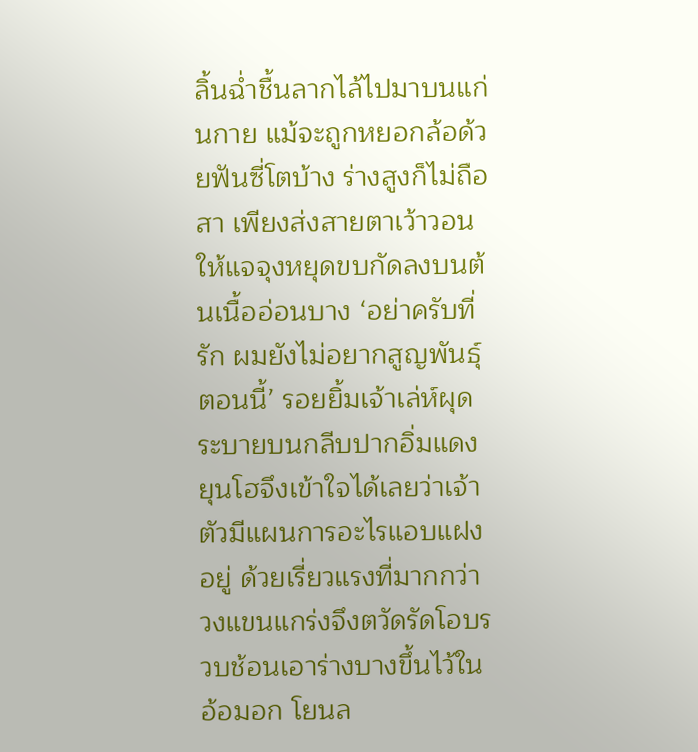ลิ้นฉ่ำชื้นลากไล้ไปมาบนแก่นกาย แม้จะถูกหยอกล้อด้วยฟันซี่โตบ้าง ร่างสูงก็ไม่ถือสา เพียงส่งสายตาเว้าวอนให้แจจุงหยุดขบกัดลงบนต้นเนื้ออ่อนบาง ‘อย่าครับที่รัก ผมยังไม่อยากสูญพันธุ์ตอนนี้’ รอยยิ้มเจ้าเล่ห์ผุดระบายบนกลีบปากอิ่มแดง ยุนโฮจึงเข้าใจได้เลยว่าเจ้าตัวมีแผนการอะไรแอบแฝงอยู่ ด้วยเรี่ยวแรงที่มากกว่า วงแขนแกร่งจึงตวัดรัดโอบรวบช้อนเอาร่างบางขึ้นไว้ในอ้อมอก โยนล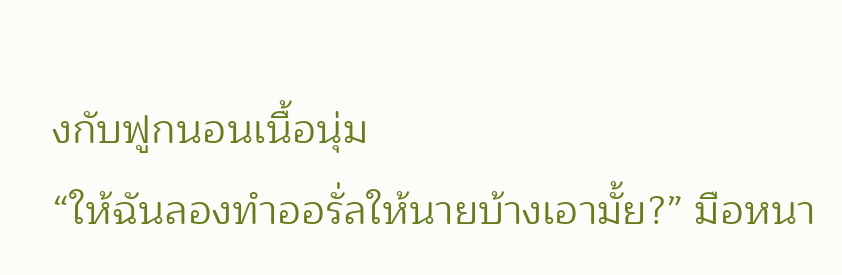งกับฟูกนอนเนื้อนุ่ม
“ให้ฉันลองทำออรั่ลให้นายบ้างเอามั้ย?” มือหนา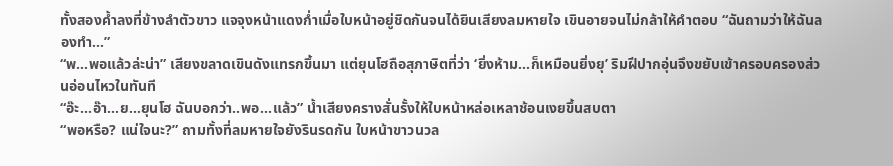ทั้งสองค้ำลงที่ข้างลำตัวขาว แจจุงหน้าแดงก่ำเมื่อใบหน้าอยู่ชิดกันจนได้ยินเสียงลมหายใจ เขินอายจนไม่กล้าให้คำตอบ “ฉันถามว่าให้ฉันลองทำ...”
“พ...พอแล้วล่ะน่า” เสียงขลาดเขินดังแทรกขึ้นมา แต่ยุนโฮถือสุภาษิตที่ว่า ‘ยิ่งห้าม...ก็เหมือนยิ่งยุ’ ริมฝีปากอุ่นจึงขยับเข้าครอบครองส่วนอ่อนไหวในทันที
“อ๊ะ...อ๊า...ย...ยุนโฮ ฉันบอกว่า..พอ...แล้ว” น้ำเสียงครางสั่นรั้งให้ใบหน้าหล่อเหลาช้อนเงยขึ้นสบตา
“พอหรือ? แน่ใจนะ?” ถามทั้งที่ลมหายใจยังรินรดกัน ใบหน้าขาวนวล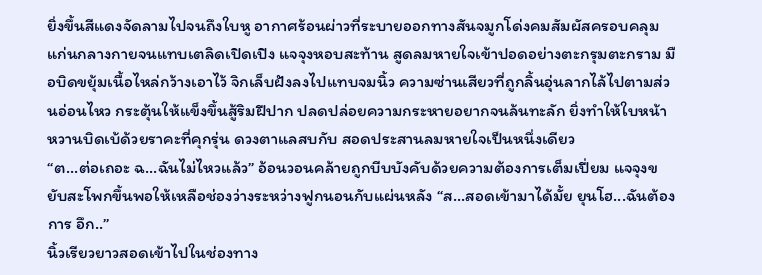ยิ่งขึ้นสีแดงจัดลามไปจนถึงใบหู อากาศร้อนผ่าวที่ระบายออกทางสันจมูกโด่งคมสัมผัสครอบคลุมแก่นกลางกายจนแทบเตลิดเปิดเปิง แจจุงหอบสะท้าน สูดลมหายใจเข้าปอดอย่างตะกรุมตะกราม มือบิดขยุ้มเนื้อไหล่กว้างเอาไว้ จิกเล็บฝังลงไปแทบจมนิ้ว ความซ่านเสียวที่ถูกลิ้นอุ่นลากไล้ไปตามส่วนอ่อนไหว กระตุ้นให้แข็งขึ้นสู้ริมฝีปาก ปลดปล่อยความกระหายอยากจนล้นทะลัก ยิ่งทำให้ใบหน้าหวานบิดเบ้ด้วยราคะที่คุกรุ่น ดวงตาแลสบกับ สอดประสานลมหายใจเป็นหนึ่งเดียว
“ต...ต่อเถอะ ฉ...ฉันไม่ไหวแล้ว” อ้อนวอนคล้ายถูกบีบบังคับด้วยความต้องการเต็มเปี่ยม แจจุงขยับสะโพกขึ้นพอให้เหลือช่องว่างระหว่างฟูกนอนกับแผ่นหลัง “ส...สอดเข้ามาได้มั้ย ยุนโฮ...ฉันต้องการ อึก..”
นิ้วเรียวยาวสอดเข้าไปในช่องทาง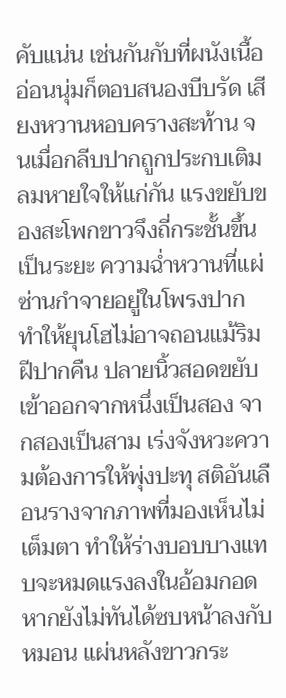คับแน่น เช่นกันกับที่ผนังเนื้ออ่อนนุ่มก็ตอบสนองบีบรัด เสียงหวานหอบครางสะท้าน จนเมื่อกลีบปากถูกประกบเติมลมหายใจให้แก่กัน แรงขยับของสะโพกขาวจึงถี่กระชั้นขึ้นเป็นระยะ ความฉ่ำหวานที่แผ่ซ่านกำจายอยู่ในโพรงปาก ทำให้ยุนโฮไม่อาจถอนแม้ริมฝีปากคืน ปลายนิ้วสอดขยับเข้าออกจากหนึ่งเป็นสอง จากสองเป็นสาม เร่งจังหวะความต้องการให้พุ่งปะทุ สติอันเลือนรางจากภาพที่มองเห็นไม่เต็มตา ทำให้ร่างบอบบางแทบจะหมดแรงลงในอ้อมกอด หากยังไม่ทันได้ซบหน้าลงกับหมอน แผ่นหลังขาวกระ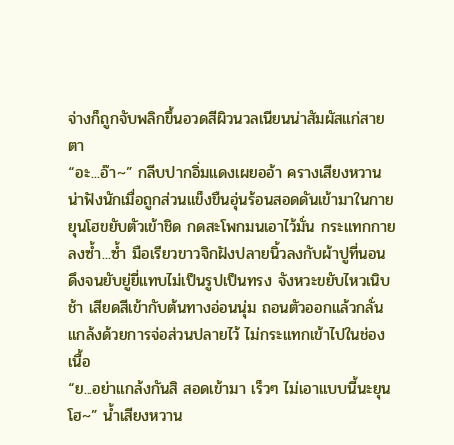จ่างก็ถูกจับพลิกขึ้นอวดสีผิวนวลเนียนน่าสัมผัสแก่สายตา
“อะ...อ๊า~” กลีบปากอิ่มแดงเผยออ้า ครางเสียงหวานน่าฟังนักเมื่อถูกส่วนแข็งขืนอุ่นร้อนสอดดันเข้ามาในกาย ยุนโฮขยับตัวเข้าชิด กดสะโพกมนเอาไว้มั่น กระแทกกายลงซ้ำ...ซ้ำ มือเรียวขาวจิกฝังปลายนิ้วลงกับผ้าปูที่นอน ดึงจนยับยู่ยี่แทบไม่เป็นรูปเป็นทรง จังหวะขยับไหวเนิบช้า เสียดสีเข้ากับต้นทางอ่อนนุ่ม ถอนตัวออกแล้วกลั่นแกล้งด้วยการจ่อส่วนปลายไว้ ไม่กระแทกเข้าไปในช่องเนื้อ
“ย...อย่าแกล้งกันสิ สอดเข้ามา เร็วๆ ไม่เอาแบบนี้นะยุนโฮ~” น้ำเสียงหวาน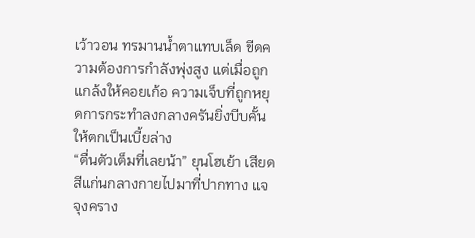เว้าวอน ทรมานน้ำตาแทบเล็ด ขีดความต้องการกำลังพุ่งสูง แต่เมื่อถูกแกล้งให้คอยเก้อ ความเจ็บที่ถูกหยุดการกระทำลงกลางครันยิ่งบีบคั้นให้ตกเป็นเบี้ยล่าง
“ตื่นตัวเต็มที่เลยน้า” ยุนโฮเย้า เสียดสีแก่นกลางกายไปมาที่ปากทาง แจจุงคราง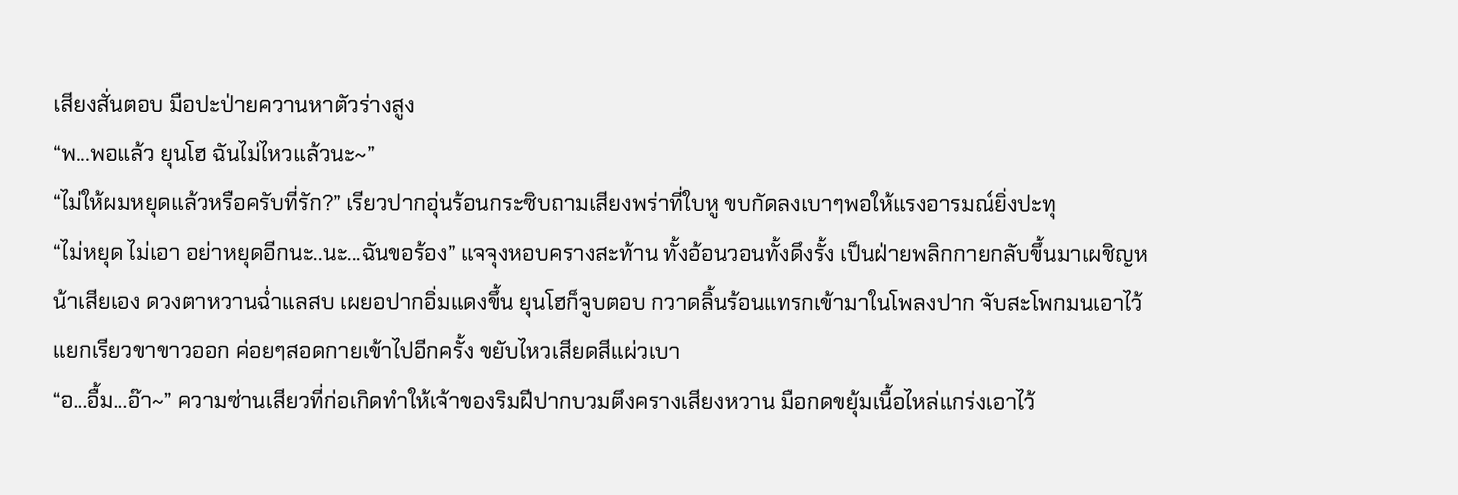เสียงสั่นตอบ มือปะป่ายควานหาตัวร่างสูง
“พ...พอแล้ว ยุนโฮ ฉันไม่ไหวแล้วนะ~”
“ไม่ให้ผมหยุดแล้วหรือครับที่รัก?” เรียวปากอุ่นร้อนกระซิบถามเสียงพร่าที่ใบหู ขบกัดลงเบาๆพอให้แรงอารมณ์ยิ่งปะทุ
“ไม่หยุด ไม่เอา อย่าหยุดอีกนะ..นะ...ฉันขอร้อง” แจจุงหอบครางสะท้าน ทั้งอ้อนวอนทั้งดึงรั้ง เป็นฝ่ายพลิกกายกลับขึ้นมาเผชิญหน้าเสียเอง ดวงตาหวานฉ่ำแลสบ เผยอปากอิ่มแดงขึ้น ยุนโฮก็จูบตอบ กวาดลิ้นร้อนแทรกเข้ามาในโพลงปาก จับสะโพกมนเอาไว้ แยกเรียวขาขาวออก ค่อยๆสอดกายเข้าไปอีกครั้ง ขยับไหวเสียดสีแผ่วเบา
“อ...อื้ม...อ๊า~” ความซ่านเสียวที่ก่อเกิดทำให้เจ้าของริมฝีปากบวมตึงครางเสียงหวาน มือกดขยุ้มเนื้อไหล่แกร่งเอาไว้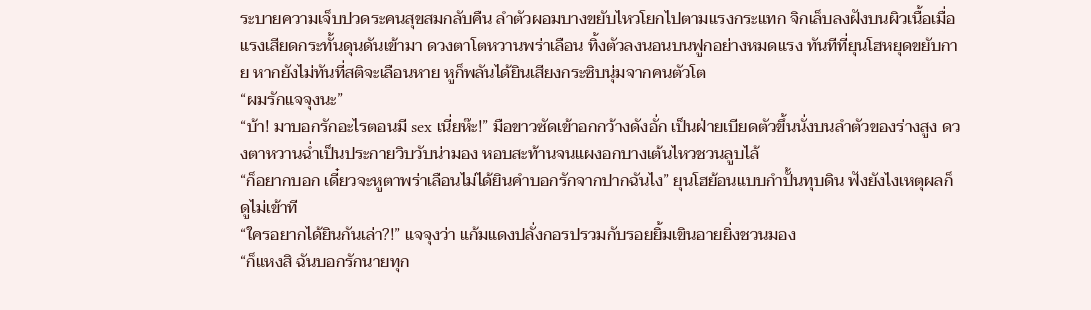ระบายความเจ็บปวดระคนสุขสมกลับคืน ลำตัวผอมบางขยับไหวโยกไปตามแรงกระแทก จิกเล็บลงฝังบนผิวเนื้อเมื่อแรงเสียดกระทั้นดุนดันเข้ามา ดวงตาโตหวานพร่าเลือน ทิ้งตัวลงนอนบนฟูกอย่างหมดแรง ทันทีที่ยุนโฮหยุดขยับกาย หากยังไม่ทันที่สติจะเลือนหาย หูก็พลันได้ยินเสียงกระซิบนุ่มจากคนตัวโต
“ผมรักแจจุงนะ”
“บ้า! มาบอกรักอะไรตอนมี sex เนี่ยห๊ะ!” มือขาวซัดเข้าอกกว้างดังอั่ก เป็นฝ่ายเบียดตัวขึ้นนั่งบนลำตัวของร่างสูง ดวงตาหวานฉ่ำเป็นประกายวิบวับน่ามอง หอบสะท้านจนแผงอกบางเต้นไหวชวนลูบไล้
“ก็อยากบอก เดี๋ยวจะหูตาพร่าเลือนไม่ได้ยินคำบอกรักจากปากฉันไง” ยุนโฮย้อนแบบกำปั้นทุบดิน ฟังยังไงเหตุผลก็ดูไม่เข้าที
“ใครอยากได้ยินกันเล่า?!” แจจุงว่า แก้มแดงปลั่งกอรปรวมกับรอยยิ้มเขินอายยิ่งชวนมอง
“ก็แหงสิ ฉันบอกรักนายทุก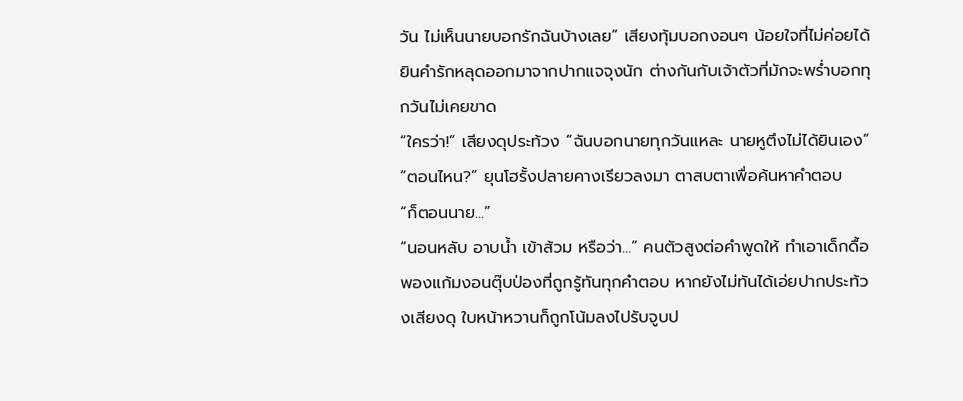วัน ไม่เห็นนายบอกรักฉันบ้างเลย” เสียงทุ้มบอกงอนๆ น้อยใจที่ไม่ค่อยได้ยินคำรักหลุดออกมาจากปากแจจุงนัก ต่างกันกับเจ้าตัวที่มักจะพร่ำบอกทุกวันไม่เคยขาด
“ใครว่า!” เสียงดุประท้วง “ฉันบอกนายทุกวันแหละ นายหูตึงไม่ได้ยินเอง”
“ตอนไหน?” ยุนโฮรั้งปลายคางเรียวลงมา ตาสบตาเพื่อค้นหาคำตอบ
“ก็ตอนนาย...”
“นอนหลับ อาบน้ำ เข้าส้วม หรือว่า...” คนตัวสูงต่อคำพูดให้ ทำเอาเด็กดื้อพองแก้มงอนตุ๊บป่องที่ถูกรู้ทันทุกคำตอบ หากยังไม่ทันได้เอ่ยปากประท้วงเสียงดุ ใบหน้าหวานก็ถูกโน้มลงไปรับจูบป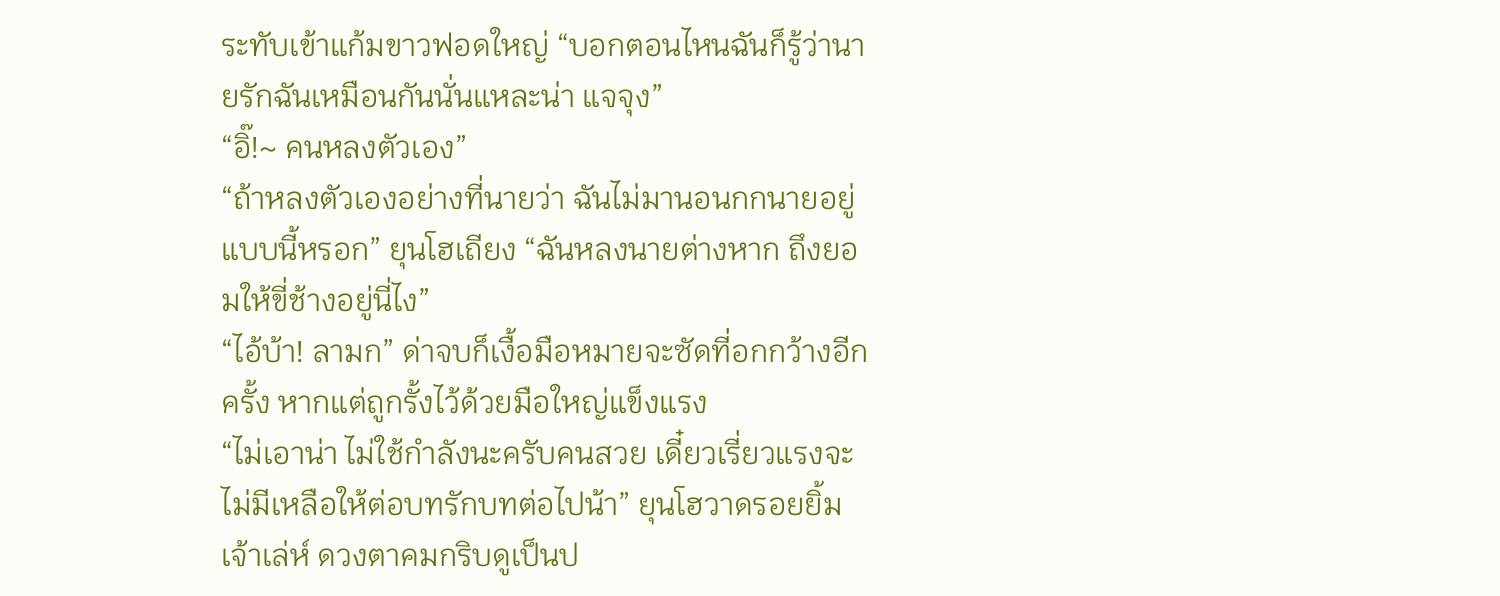ระทับเข้าแก้มขาวฟอดใหญ่ “บอกตอนไหนฉันก็รู้ว่านายรักฉันเหมือนกันนั่นแหละน่า แจจุง”
“อิ๊!~ คนหลงตัวเอง”
“ถ้าหลงตัวเองอย่างที่นายว่า ฉันไม่มานอนกกนายอยู่แบบนี้หรอก” ยุนโฮเถียง “ฉันหลงนายต่างหาก ถึงยอมให้ขี่ช้างอยู่นี่ไง”
“ไอ้บ้า! ลามก” ด่าจบก็เงื้อมือหมายจะซัดที่อกกว้างอีกครั้ง หากแต่ถูกรั้งไว้ด้วยมือใหญ่แข็งแรง
“ไม่เอาน่า ไม่ใช้กำลังนะครับคนสวย เดี๋ยวเรี่ยวแรงจะไม่มีเหลือให้ต่อบทรักบทต่อไปน้า” ยุนโฮวาดรอยยิ้มเจ้าเล่ห์ ดวงตาคมกริบดูเป็นป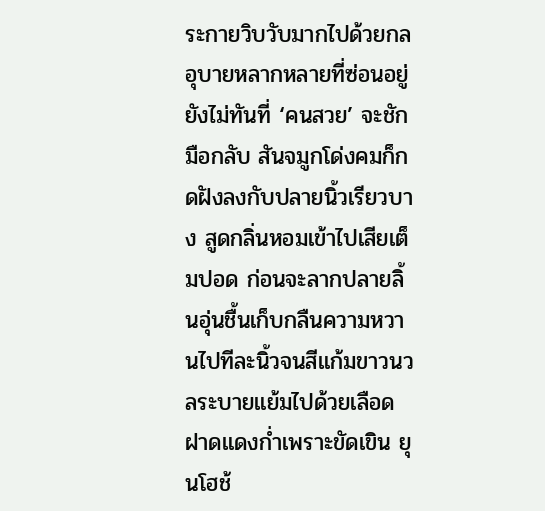ระกายวิบวับมากไปด้วยกลอุบายหลากหลายที่ซ่อนอยู่ ยังไม่ทันที่ ‘คนสวย’ จะชักมือกลับ สันจมูกโด่งคมก็กดฝังลงกับปลายนิ้วเรียวบาง สูดกลิ่นหอมเข้าไปเสียเต็มปอด ก่อนจะลากปลายลิ้นอุ่นชื้นเก็บกลืนความหวานไปทีละนิ้วจนสีแก้มขาวนวลระบายแย้มไปด้วยเลือดฝาดแดงก่ำเพราะขัดเขิน ยุนโฮช้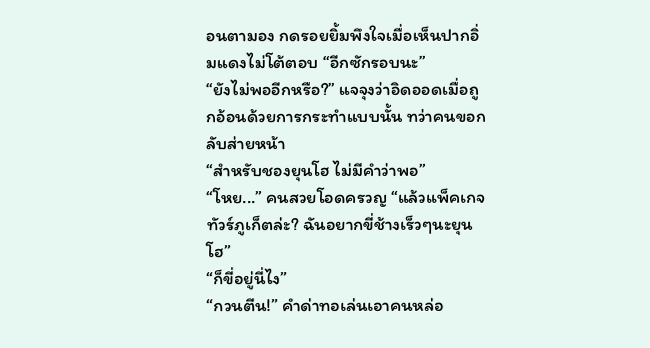อนตามอง กดรอยยิ้มพึงใจเมื่อเห็นปากอิ่มแดงไม่โต้ตอบ “อีกซักรอบนะ”
“ยังไม่พออีกหรือ?” แจจุงว่าอิดออดเมื่อถูกอ้อนด้วยการกระทำแบบนั้น ทว่าคนขอกลับส่ายหน้า
“สำหรับชองยุนโฮ ไม่มีคำว่าพอ”
“โหย...” คนสวยโอดครวญ “แล้วแพ็คเกจทัวร์ภูเก็ตล่ะ? ฉันอยากขี่ช้างเร็วๆนะยุนโฮ”
“ก็ขี่อยู่นี่ไง”
“กวนตีน!” คำด่าทอเล่นเอาคนหล่อ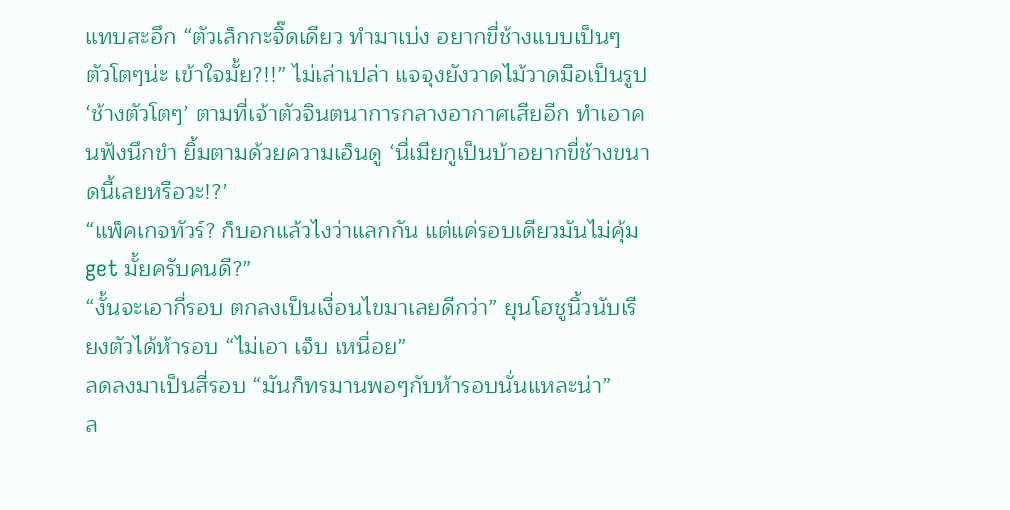แทบสะอึก “ตัวเล็กกะจิ๊ดเดียว ทำมาเบ่ง อยากขี่ช้างแบบเป็นๆ ตัวโตๆน่ะ เข้าใจมั้ย?!!” ไม่เล่าเปล่า แจจุงยังวาดไม้วาดมือเป็นรูป ‘ช้างตัวโตๆ’ ตามที่เจ้าตัวจินตนาการกลางอากาศเสียอีก ทำเอาคนฟังนึกขำ ยิ้มตามด้วยความเอ็นดู ‘นี่เมียกูเป็นบ้าอยากขี่ช้างขนาดนี้เลยหรือวะ!?’
“แพ็คเกจทัวร์? ก็บอกแล้วไงว่าแลกกัน แต่แค่รอบเดียวมันไม่คุ้ม get มั้ยครับคนดี?”
“งั้นจะเอากี่รอบ ตกลงเป็นเงื่อนไขมาเลยดีกว่า” ยุนโฮชูนิ้วนับเรียงตัวได้ห้ารอบ “ไม่เอา เจ็บ เหนื่อย”
ลดลงมาเป็นสี่รอบ “มันก็ทรมานพอๆกับห้ารอบนั่นแหละน่า”
ล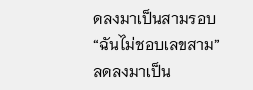ดลงมาเป็นสามรอบ “ฉันไม่ชอบเลขสาม”
ลดลงมาเป็น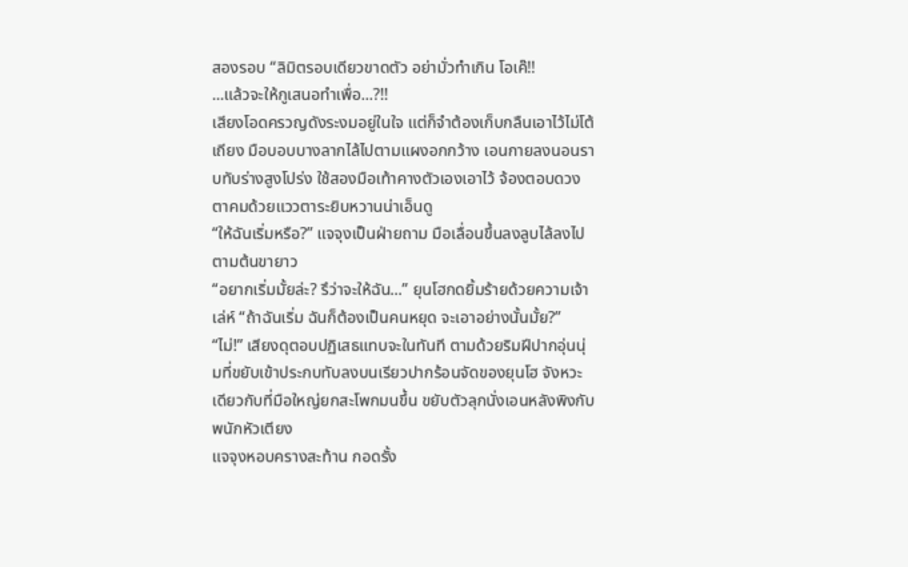สองรอบ “ลิมิตรอบเดียวขาดตัว อย่ามั่วทำเกิน โอเค๊!!
...แล้วจะให้กูเสนอทำเพื่อ...?!!
เสียงโอดครวญดังระงมอยู่ในใจ แต่ก็จำต้องเก็บกลืนเอาไว้ไม่โต้เถียง มือบอบบางลากไล้ไปตามแผงอกกว้าง เอนกายลงนอนราบทับร่างสูงโปร่ง ใช้สองมือเท้าคางตัวเองเอาไว้ จ้องตอบดวงตาคมด้วยแววตาระยิบหวานน่าเอ็นดู
“ให้ฉันเริ่มหรือ?” แจจุงเป็นฝ่ายถาม มือเลื่อนขึ้นลงลูบไล้ลงไปตามต้นขายาว
“อยากเริ่มมั้ยล่ะ? รึว่าจะให้ฉัน...” ยุนโฮกดยิ้มร้ายด้วยความเจ้าเล่ห์ “ถ้าฉันเริ่ม ฉันก็ต้องเป็นคนหยุด จะเอาอย่างนั้นมั้ย?”
“ไม่!” เสียงดุตอบปฏิเสธแทบจะในทันที ตามด้วยริมฝีปากอุ่นนุ่มที่ขยับเข้าประกบทับลงบนเรียวปากร้อนจัดของยุนโฮ จังหวะเดียวกับที่มือใหญ่ยกสะโพกมนขึ้น ขยับตัวลุกนั่งเอนหลังพิงกับพนักหัวเตียง
แจจุงหอบครางสะท้าน กอดรั้ง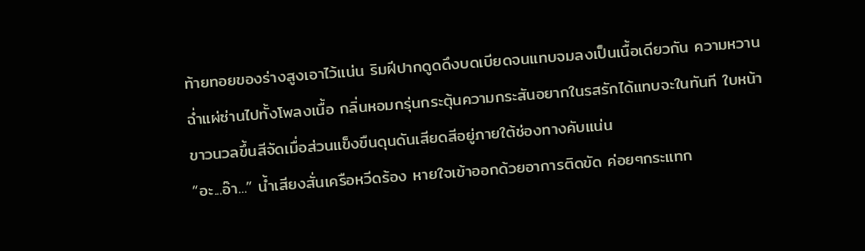ท้ายทอยของร่างสูงเอาไว้แน่น ริมฝีปากดูดดึงบดเบียดจนแทบจมลงเป็นเนื้อเดียวกัน ความหวานฉ่ำแผ่ซ่านไปทั้งโพลงเนื้อ กลิ่นหอมกรุ่นกระตุ้นความกระสันอยากในรสรักได้แทบจะในทันที ใบหน้าขาวนวลขึ้นสีจัดเมื่อส่วนแข็งขืนดุนดันเสียดสีอยู่ภายใต้ช่องทางคับแน่น
“อะ...อ๊า...” น้ำเสียงสั่นเครือหวีดร้อง หายใจเข้าออกด้วยอาการติดขัด ค่อยๆกระแทก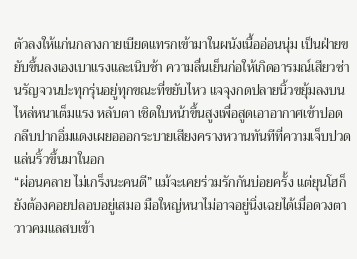ตัวลงให้แก่นกลางกายเบียดแทรกเข้ามาในผนังเนื้ออ่อนนุ่ม เป็นฝ่ายขยับขึ้นลงเองเบาแรงและเนิบช้า ความลื่นเย็นก่อให้เกิดอารมณ์เสียวซ่านรัญจวนปะทุกรุ่นอยู่ทุกขณะที่ขยับไหว แจจุงกดปลายนิ้วขยุ้มลงบนไหล่หนาเต็มแรง หลับตา เชิดใบหน้าขึ้นสูงเพื่อสูดเอาอากาศเข้าปอด กลีบปากอิ่มแดงเผยอออกระบายเสียงครางหวานทันทีที่ความเจ็บปวดแล่นริ้วขึ้นมาในอก
“ผ่อนคลาย ไม่เกร็งนะคนดี” แม้จะเคยร่วมรักกันบ่อยครั้ง แต่ยุนโฮก็ยังต้องคอยปลอบอยู่เสมอ มือใหญ่หนาไม่อาจอยู่นิ่งเฉยได้เมื่อดวงตาวาวคมแลสบเข้า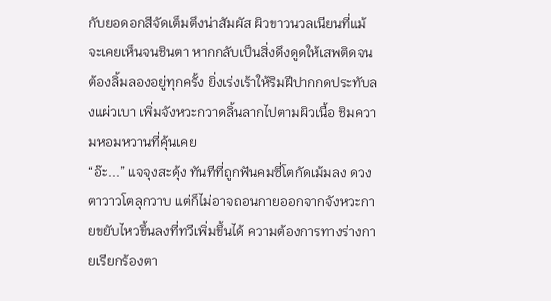กับยอดอกสีจัดเต็มตึงน่าสัมผัส ผิวขาวนวลเนียนที่แม้จะเคยเห็นจนชินตา หากกลับเป็นสิ่งดึงดูดให้เสพติดจนต้องลิ้มลองอยู่ทุกครั้ง ยิ่งเร่งเร้าให้ริมฝีปากกดประทับลงแผ่วเบา เพิ่มจังหวะกวาดลิ้นลากไปตามผิวเนื้อ ชิมความหอมหวานที่คุ้นเคย
“อ๊ะ...” แจจุงสะดุ้ง ทันทีที่ถูกฟันคมซี่โตกัดเม้มลง ดวงตาวาวโตลุกวาบ แต่ก็ไม่อาจถอนกายออกจากจังหวะกายขยับไหวขึ้นลงที่ทวีเพิ่มขึ้นได้ ความต้องการทางร่างกายเรียกร้องตา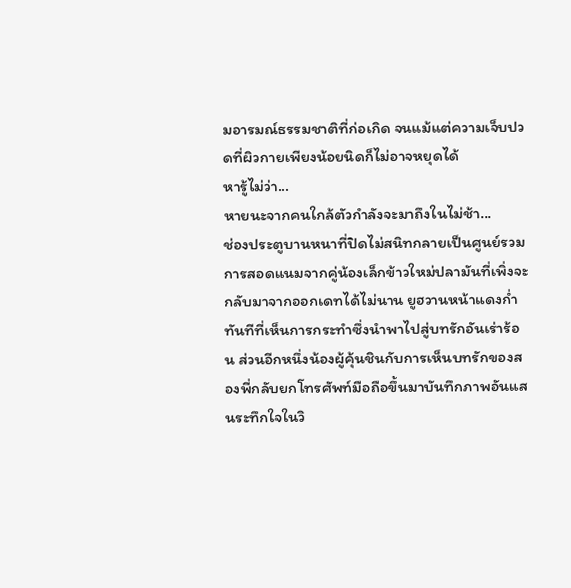มอารมณ์ธรรมชาติที่ก่อเกิด จนแม้แต่ความเจ็บปวดที่ผิวกายเพียงน้อยนิดก็ไม่อาจหยุดได้
หารู้ไม่ว่า...
หายนะจากคนใกล้ตัวกำลังจะมาถึงในไม่ช้า...
ช่องประตูบานหนาที่ปิดไม่สนิทกลายเป็นศูนย์รวมการสอดแนมจากคู่น้องเล็กข้าวใหม่ปลามันที่เพิ่งจะกลับมาจากออกเดทได้ไม่นาน ยูฮวานหน้าแดงก่ำ ทันทีที่เห็นการกระทำซึ่งนำพาไปสู่บทรักอันเร่าร้อน ส่วนอีกหนึ่งน้องผู้คุ้นชินกับการเห็นบทรักของสองพี่กลับยกโทรศัพท์มือถือขึ้นมาบันทึกภาพอันแสนระทึกใจในวิ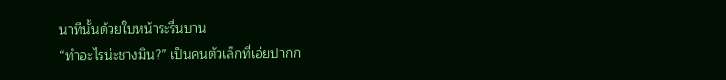นาทีนั้นด้วยใบหน้าระรื่นบาน
“ทำอะไรน่ะชางมิน?” เป็นคนตัวเล็กที่เอ่ยปากก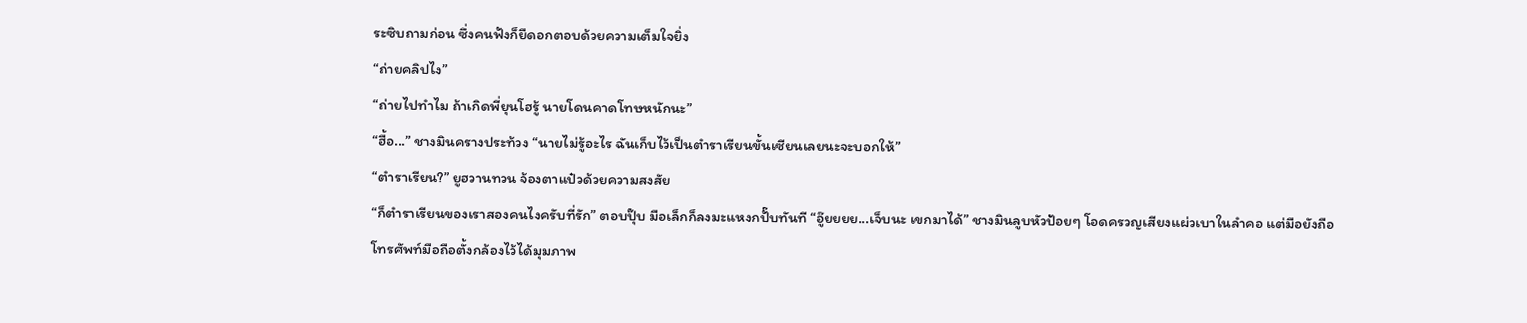ระซิบถามก่อน ซึ่งคนฟังก็ยืดอกตอบด้วยความเต็มใจยิ่ง
“ถ่ายคลิปไง”
“ถ่ายไปทำไม ถ้าเกิดพี่ยุนโฮรู้ นายโดนคาดโทษหนักนะ”
“ฮื้อ...” ชางมินครางประท้วง “นายไม่รู้อะไร ฉันเก็บไว้เป็นตำราเรียนขั้นเซียนเลยนะจะบอกให้”
“ตำราเรียน?” ยูฮวานทวน จ้องตาแป๋วด้วยความสงสัย
“ก็ตำราเรียนของเราสองคนไงครับที่รัก” ตอบปุ๊บ มือเล็กก็ลงมะแหงกปั๊บทันที “อู๊ยยยย...เจ็บนะ เขกมาได้” ชางมินลูบหัวป้อยๆ โอดครวญเสียงแผ่วเบาในลำคอ แต่มือยังถือโทรศัพท์มือถือตั้งกล้องไว้ได้มุมภาพ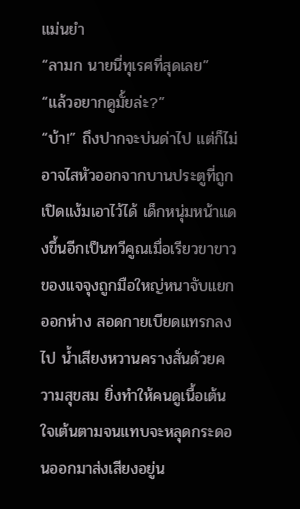แม่นยำ
“ลามก นายนี่ทุเรศที่สุดเลย”
“แล้วอยากดูมั้ยล่ะ?”
“บ้า!” ถึงปากจะบ่นด่าไป แต่ก็ไม่อาจไสหัวออกจากบานประตูที่ถูกเปิดแง้มเอาไว้ได้ เด็กหนุ่มหน้าแดงขึ้นอีกเป็นทวีคูณเมื่อเรียวขาขาวของแจจุงถูกมือใหญ่หนาจับแยกออกห่าง สอดกายเบียดแทรกลงไป น้ำเสียงหวานครางสั่นด้วยความสุขสม ยิ่งทำให้คนดูเนื้อเต้นใจเต้นตามจนแทบจะหลุดกระดอนออกมาส่งเสียงอยู่น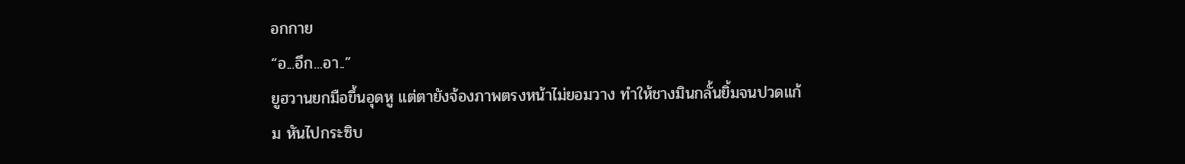อกกาย
“อ...อึก...อา..”
ยูฮวานยกมือขึ้นอุดหู แต่ตายังจ้องภาพตรงหน้าไม่ยอมวาง ทำให้ชางมินกลั้นยิ้มจนปวดแก้ม หันไปกระซิบ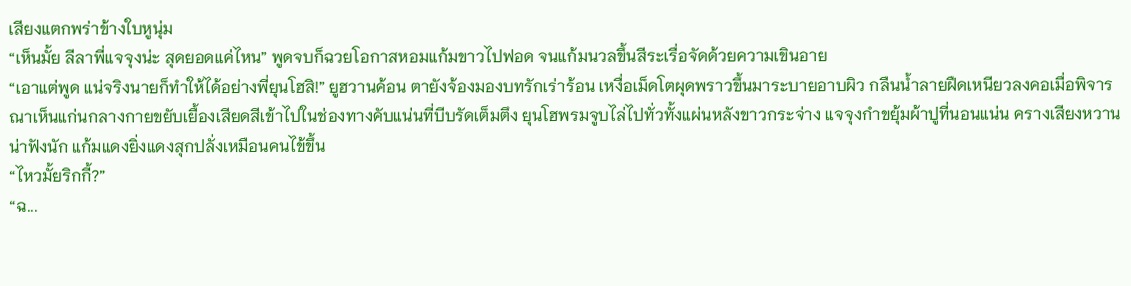เสียงแตกพร่าข้างใบหูนุ่ม
“เห็นมั้ย ลีลาพี่แจจุงน่ะ สุดยอดแค่ไหน” พูดจบก็ฉวยโอกาสหอมแก้มขาวไปฟอด จนแก้มนวลขึ้นสีระเรื่อจัดด้วยความเขินอาย
“เอาแต่พูด แน่จริงนายก็ทำให้ได้อย่างพี่ยุนโฮสิ!” ยูฮวานค้อน ตายังจ้องมองบทรักเร่าร้อน เหงื่อเม็ดโตผุดพราวขึ้นมาระบายอาบผิว กลืนน้ำลายฝืดเหนียวลงคอเมื่อพิจารณาเห็นแก่นกลางกายขยับเยื้องเสียดสีเข้าไปในช่องทางคับแน่นที่บีบรัดเต็มตึง ยุนโฮพรมจูบไล่ไปทั่วทั้งแผ่นหลังขาวกระจ่าง แจจุงกำขยุ้มผ้าปูที่นอนแน่น ครางเสียงหวานน่าฟังนัก แก้มแดงยิ่งแดงสุกปลั่งเหมือนคนไข้ขึ้น
“ไหวมั้ยริกกี้?”
“ฉ...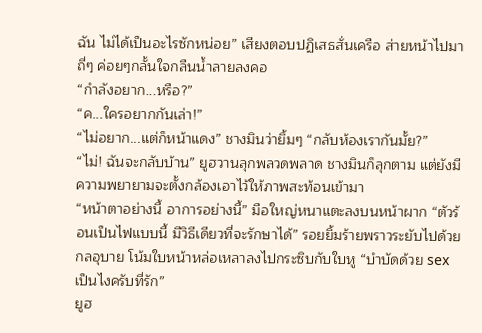ฉัน ไม่ได้เป็นอะไรซักหน่อย” เสียงตอบปฏิเสธสั่นเครือ ส่ายหน้าไปมาถี่ๆ ค่อยๆกลั้นใจกลืนน้ำลายลงคอ
“กำลังอยาก...หรือ?”
“ค...ใครอยากกันเล่า!”
“ไม่อยาก...แต่ก็หน้าแดง” ชางมินว่ายิ้มๆ “กลับห้องเรากันมั้ย?”
“ไม่! ฉันจะกลับบ้าน” ยูฮวานลุกพลวดพลาด ชางมินก็ลุกตาม แต่ยังมีความพยายามจะตั้งกล้องเอาไว้ให้ภาพสะท้อนเข้ามา
“หน้าตาอย่างนี้ อาการอย่างนี้” มือใหญ่หนาแตะลงบนหน้าผาก “ตัวร้อนเป็นไฟแบบนี้ มีวิธีเดียวที่จะรักษาได้” รอยยิ้มร้ายพราวระยับไปด้วยกลอุบาย โน้มใบหน้าหล่อเหลาลงไปกระซิบกับใบหู “บำบัดด้วย sex เป็นไงครับที่รัก”
ยูฮ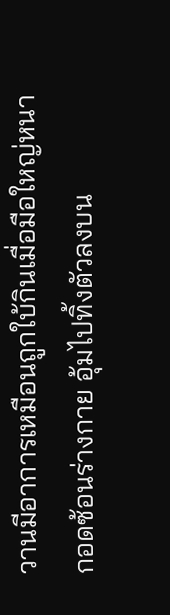วานมีอาการเหมือนถูกใบ้กินเมื่อมือใหญ่หนากอดซ้อนร่างกาย อุ้มไปทิ้งตัวลงบน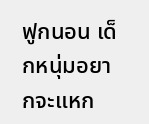ฟูกนอน เด็กหนุ่มอยากจะแหก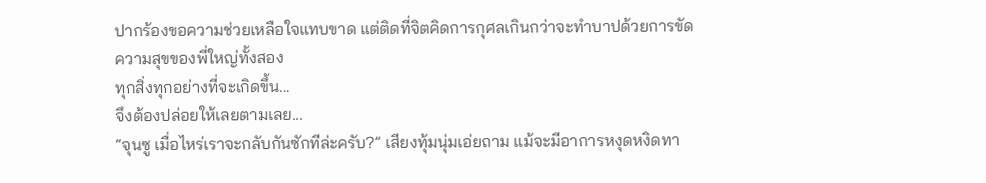ปากร้องขอความช่วยเหลือใจแทบขาด แต่ติดที่จิตคิดการกุศลเกินกว่าจะทำบาปด้วยการขัดความสุขของพี่ใหญ่ทั้งสอง
ทุกสิ่งทุกอย่างที่จะเกิดขึ้น...
จึงต้องปล่อยให้เลยตามเลย...
“จุนซู เมื่อไหร่เราจะกลับกันซักทีล่ะครับ?” เสียงทุ้มนุ่มเอ่ยถาม แม้จะมีอาการหงุดหงิดทา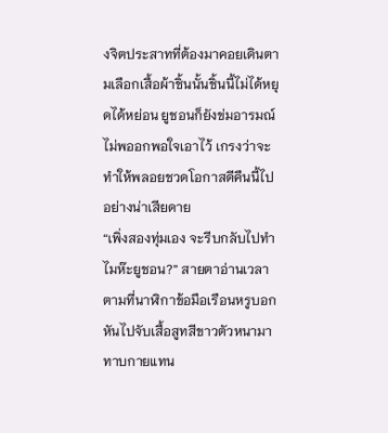งจิตประสาทที่ต้องมาคอยเดินตามเลือกเสื้อผ้าชิ้นนั้นชิ้นนี้ไม่ได้หยุดได้หย่อน ยูชอนก็ยังข่มอารมณ์ไม่พออกพอใจเอาไว้ เกรงว่าจะทำให้พลอยชวดโอกาสดีคืนนี้ไปอย่างน่าเสียดาย
“เพิ่งสองทุ่มเอง จะรีบกลับไปทำไมห๊ะยูชอน?” สายตาอ่านเวลาตามที่นาฬิกาข้อมือเรือนหรูบอก หันไปจับเสื้อสูทสีขาวตัวหนามาทาบกายแทน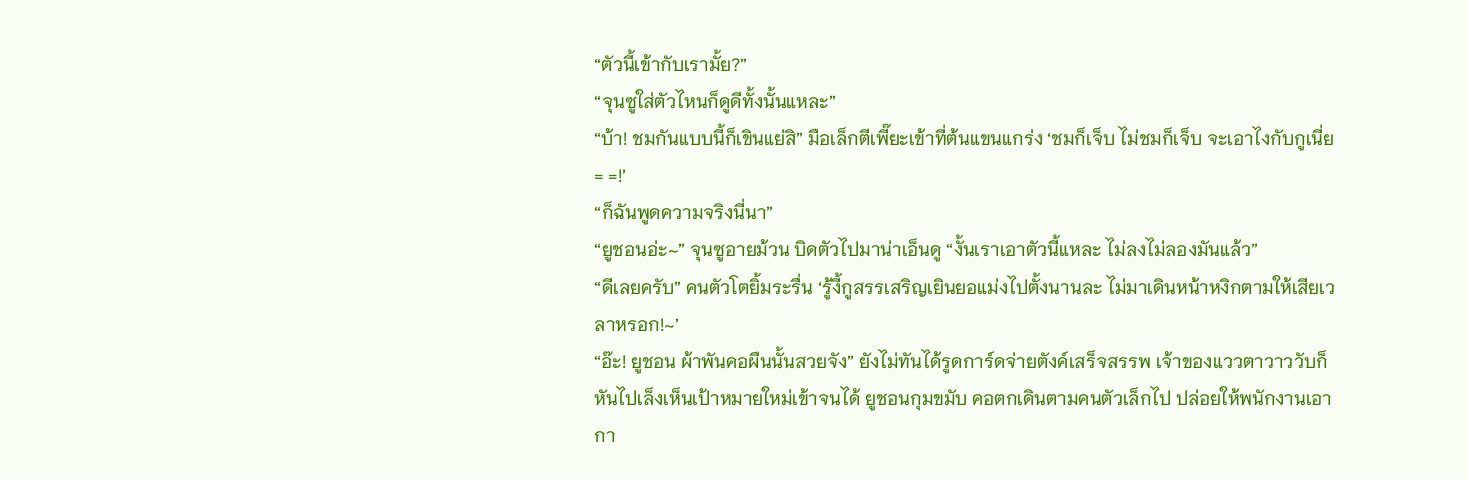“ตัวนี้เข้ากับเรามั้ย?”
“จุนซูใส่ตัวไหนก็ดูดีทั้งนั้นแหละ”
“บ้า! ชมกันแบบนี้ก็เขินแย่สิ” มือเล็กตีเพี๊ยะเข้าที่ต้นแขนแกร่ง ‘ชมก็เจ็บ ไม่ชมก็เจ็บ จะเอาไงกับกูเนี่ย = =!’
“ก็ฉันพูดความจริงนี่นา”
“ยูชอนอ่ะ~” จุนซูอายม้วน บิดตัวไปมาน่าเอ็นดู “งั้นเราเอาตัวนี้แหละ ไม่ลงไม่ลองมันแล้ว”
“ดีเลยครับ” คนตัวโตยิ้มระรื่น ‘รู้งี้กูสรรเสริญเยินยอแม่งไปตั้งนานละ ไม่มาเดินหน้าหงิกตามให้เสียเวลาหรอก!~’
“อ๊ะ! ยูชอน ผ้าพันคอผืนนั้นสวยจัง” ยังไม่ทันได้รูดการ์ดจ่ายตังค์เสร็จสรรพ เจ้าของแววตาวาววับก็หันไปเล็งเห็นเป้าหมายใหม่เข้าจนได้ ยูชอนกุมขมับ คอตกเดินตามคนตัวเล็กไป ปล่อยให้พนักงานเอากา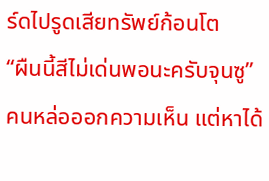ร์ดไปรูดเสียทรัพย์ก้อนโต
“ผืนนี้สีไม่เด่นพอนะครับจุนซู” คนหล่อออกความเห็น แต่หาได้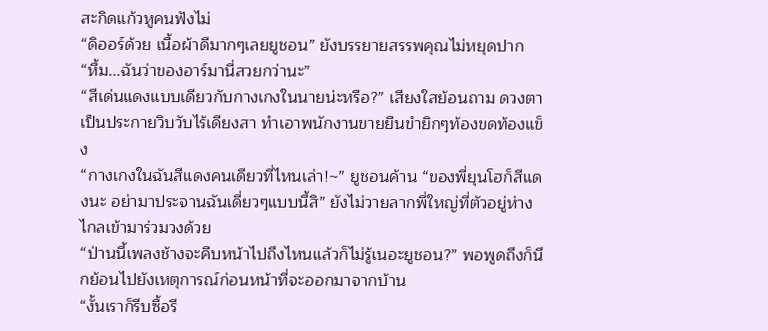สะกิดแก้วหูคนฟังไม่
“ดิออร์ด้วย เนื้อผ้าดีมากๆเลยยูชอน” ยังบรรยายสรรพคุณไม่หยุดปาก
“หื้ม...ฉันว่าของอาร์มานี่สวยกว่านะ”
“สีเด่นแดงแบบเดียวกับกางเกงในนายน่ะหรือ?” เสียงใสย้อนถาม ดวงตาเป็นประกายวิบวับไร้เดียงสา ทำเอาพนักงานขายยืนขำยิกๆท้องขดท้องแข็ง
“กางเกงในฉันสีแดงคนเดียวที่ไหนเล่า!~” ยูชอนค้าน “ของพี่ยุนโฮก็สีแดงนะ อย่ามาประจานฉันเดี่ยวๆแบบนี้สิ” ยังไม่วายลากพี่ใหญ่ที่ตัวอยู่ห่างไกลเข้ามาร่วมวงด้วย
“ป่านนี้เพลงช้างจะคืบหน้าไปถึงไหนแล้วก็ไม่รู้เนอะยูชอน?” พอพูดถึงก็นึกย้อนไปยังเหตุการณ์ก่อนหน้าที่จะออกมาจากบ้าน
“งั้นเราก็รีบซื้อรี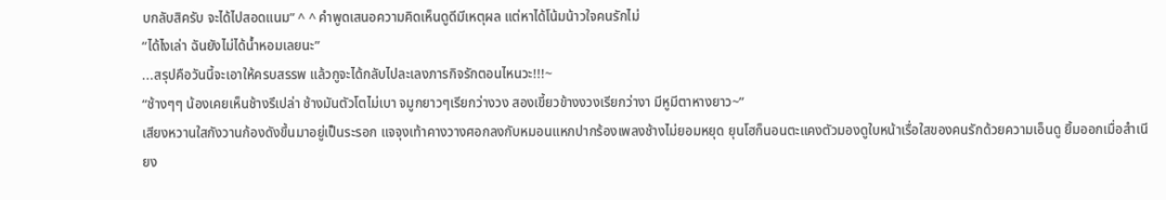บกลับสิครับ จะได้ไปสอดแนม” ^ ^ คำพูดเสนอความคิดเห็นดูดีมีเหตุผล แต่หาได้โน้มน้าวใจคนรักไม่
“ได้ไงเล่า ฉันยังไม่ได้น้ำหอมเลยนะ”
...สรุปคือวันนี้จะเอาให้ครบสรรพ แล้วกูจะได้กลับไปละเลงภารกิจรักตอนไหนวะ!!!~
“ช้างๆๆ น้องเคยเห็นช้างรึเปล่า ช้างมันตัวโตไม่เบา จมูกยาวๆเรียกว่างวง สองเขี้ยวข้างงวงเรียกว่างา มีหูมีตาหางยาว~”
เสียงหวานใสกังวานก้องดังขึ้นมาอยู่เป็นระรอก แจจุงเท้าคางวางศอกลงกับหมอนแหกปากร้องเพลงช้างไม่ยอมหยุด ยุนโฮก็นอนตะแคงตัวมองดูใบหน้าเรื่อใสของคนรักด้วยความเอ็นดู ยิ้มออกเมื่อสำเนียง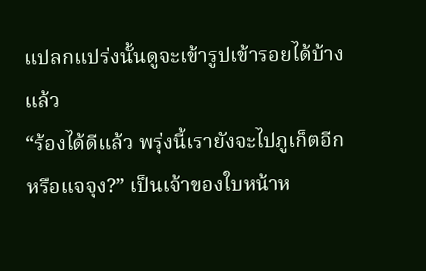แปลกแปร่งนั้นดูจะเข้ารูปเข้ารอยได้บ้างแล้ว
“ร้องได้ดีแล้ว พรุ่งนี้เรายังจะไปภูเก็ตอีกหรือแจจุง?” เป็นเจ้าของใบหน้าห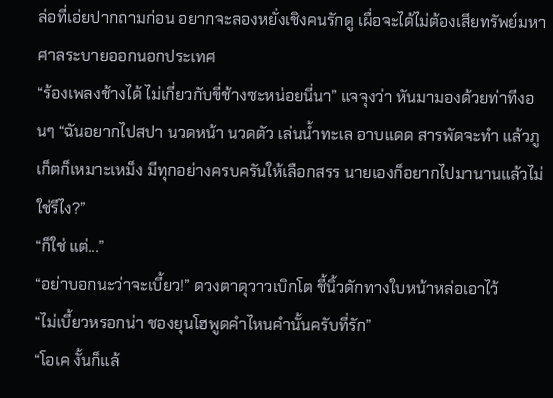ล่อที่เอ่ยปากถามก่อน อยากจะลองหยั่งเชิงคนรักดู เผื่อจะได้ไม่ต้องเสียทรัพย์มหาศาลระบายออกนอกประเทศ
“ร้องเพลงช้างได้ ไม่เกี่ยวกับขี่ช้างซะหน่อยนี่นา” แจจุงว่า หันมามองด้วยท่าทีงอนๆ “ฉันอยากไปสปา นวดหน้า นวดตัว เล่นน้ำทะเล อาบแดด สารพัดจะทำ แล้วภูเก็ตก็เหมาะเหม็ง มีทุกอย่างครบครันให้เลือกสรร นายเองก็อยากไปมานานแล้วไม่ใช่รึไง?”
“ก็ใช่ แต่...”
“อย่าบอกนะว่าจะเบี้ยว!” ดวงตาดุวาวเบิกโต ชี้นิ้วดักทางใบหน้าหล่อเอาไว้
“ไม่เบี้ยวหรอกน่า ชองยุนโฮพูดคำไหนคำนั้นครับที่รัก”
“โอเค งั้นก็แล้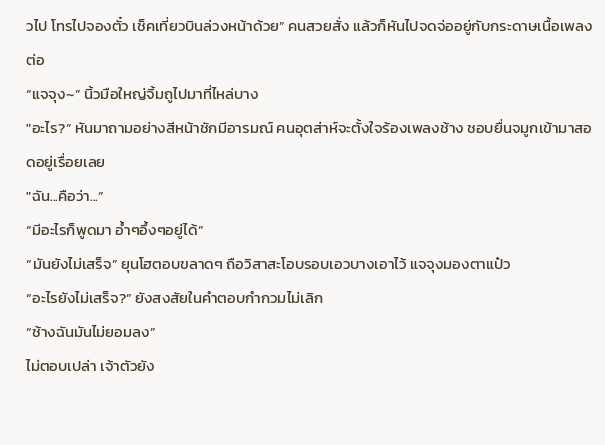วไป โทรไปจองตั๋ว เช็คเที่ยวบินล่วงหน้าด้วย” คนสวยสั่ง แล้วก็หันไปจดจ่ออยู่กับกระดาษเนื้อเพลงต่อ
“แจจุง~” นิ้วมือใหญ่จิ้มถูไปมาที่ไหล่บาง
"อะไร?” หันมาถามอย่างสีหน้าชักมีอารมณ์ คนอุตส่าห์จะตั้งใจร้องเพลงช้าง ชอบยื่นจมูกเข้ามาสอดอยู่เรื่อยเลย
"ฉัน...คือว่า...”
“มีอะไรก็พูดมา อ้ำๆอึ้งๆอยู่ได้”
“มันยังไม่เสร็จ” ยุนโฮตอบขลาดๆ ถือวิสาสะโอบรอบเอวบางเอาไว้ แจจุงมองตาแป๋ว
“อะไรยังไม่เสร็จ?” ยังสงสัยในคำตอบกำกวมไม่เลิก
“ช้างฉันมันไม่ยอมลง”
ไม่ตอบเปล่า เจ้าตัวยัง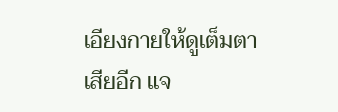เอียงกายให้ดูเต็มตาเสียอีก แจ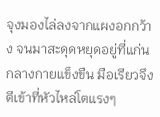จุงมองไล่ลงจากแผงอกกว้าง จนมาสะดุดหยุดอยู่ที่แก่นกลางกายแข็งขืน มือเรียวจึงตีเข้าที่หัวไหล่โตแรงๆ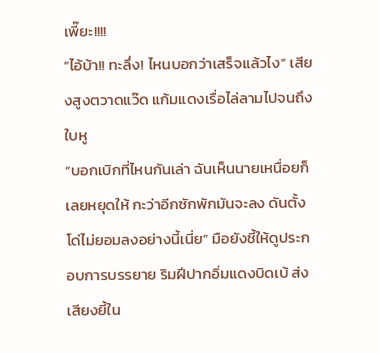เพี๊ยะ!!!!
“ไอ้บ้า!! ทะลึ่ง! ไหนบอกว่าเสร็จแล้วไง” เสียงสูงตวาดแว๊ด แก้มแดงเรื่อไล่ลามไปจนถึงใบหู
“บอกเบิกที่ไหนกันเล่า ฉันเห็นนายเหนื่อยก็เลยหยุดให้ กะว่าอีกซักพักมันจะลง ดันตั้งโด่ไม่ยอมลงอย่างนี้เนี่ย” มือยังชี้ให้ดูประกอบการบรรยาย ริมฝีปากอิ่มแดงบิดเบ้ ส่งเสียงยี้ใน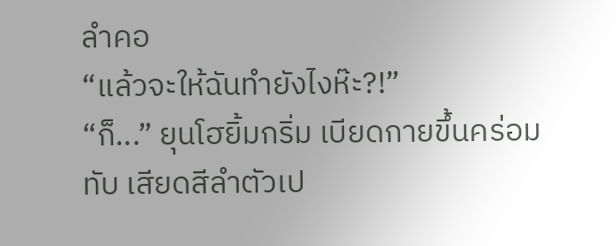ลำคอ
“แล้วจะให้ฉันทำยังไงห๊ะ?!”
“ก็...” ยุนโฮยิ้มกริ่ม เบียดกายขึ้นคร่อมทับ เสียดสีลำตัวเป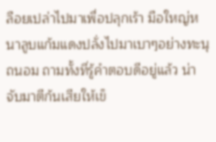ลือยเปล่าไปมาเพื่อปลุกเร้า มือใหญ่หนาลูบแก้มแดงปลั่งไปมาเบาๆอย่างทะนุถนอม ถามทั้งที่รู้คำตอบดีอยู่แล้ว น่าจับมาตีก้นเสียให้เข็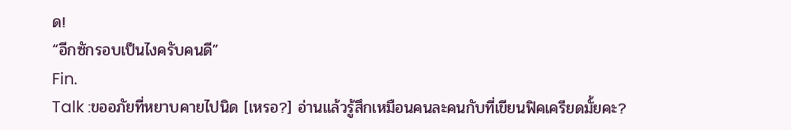ด!
“อีกซักรอบเป็นไงครับคนดี”
Fin.
Talk :ขออภัยที่หยาบคายไปนิด [เหรอ?] อ่านแล้วรู้สึกเหมือนคนละคนกับที่เขียนฟิคเครียดมั้ยคะ?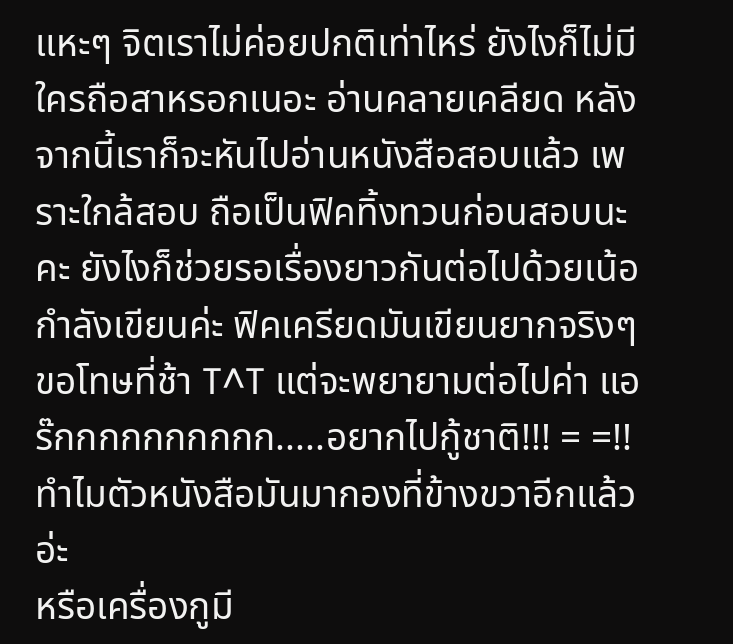แหะๆ จิตเราไม่ค่อยปกติเท่าไหร่ ยังไงก็ไม่มีใครถือสาหรอกเนอะ อ่านคลายเคลียด หลังจากนี้เราก็จะหันไปอ่านหนังสือสอบแล้ว เพราะใกล้สอบ ถือเป็นฟิคทิ้งทวนก่อนสอบนะคะ ยังไงก็ช่วยรอเรื่องยาวกันต่อไปด้วยเน้อ กำลังเขียนค่ะ ฟิคเครียดมันเขียนยากจริงๆ ขอโทษที่ช้า T^T แต่จะพยายามต่อไปค่า แอร๊กกกกกกกกกก.....อยากไปกู้ชาติ!!! = =!!
ทำไมตัวหนังสือมันมากองที่ข้างขวาอีกแล้วอ่ะ
หรือเครื่องกูมี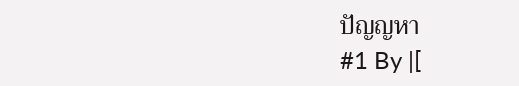ปัญญหา
#1 By |[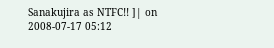Sanakujira as NTFC!! ]| on 2008-07-17 05:12